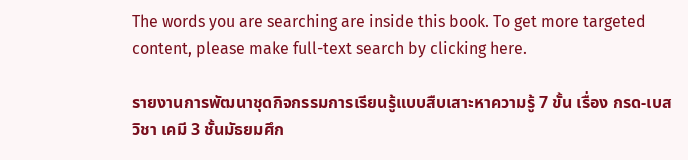The words you are searching are inside this book. To get more targeted content, please make full-text search by clicking here.

รายงานการพัฒนาชุดกิจกรรมการเรียนรู้แบบสืบเสาะหาความรู้ 7 ขั้น เรื่อง กรด-เบส วิชา เคมี 3 ชั้นมัธยมศึก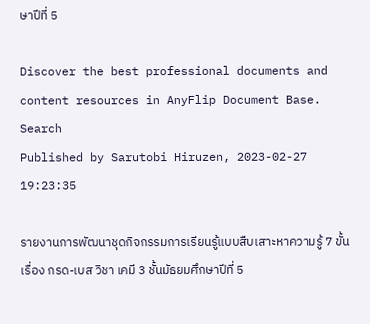ษาปีที่ 5

Discover the best professional documents and content resources in AnyFlip Document Base.
Search
Published by Sarutobi Hiruzen, 2023-02-27 19:23:35

รายงานการพัฒนาชุดกิจกรรมการเรียนรู้แบบสืบเสาะหาความรู้ 7 ขั้น เรื่อง กรด-เบส วิชา เคมี 3 ชั้นมัธยมศึกษาปีที่ 5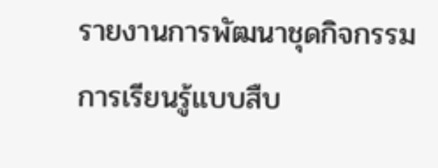รายงานการพัฒนาชุดกิจกรรมการเรียนรู้แบบสืบ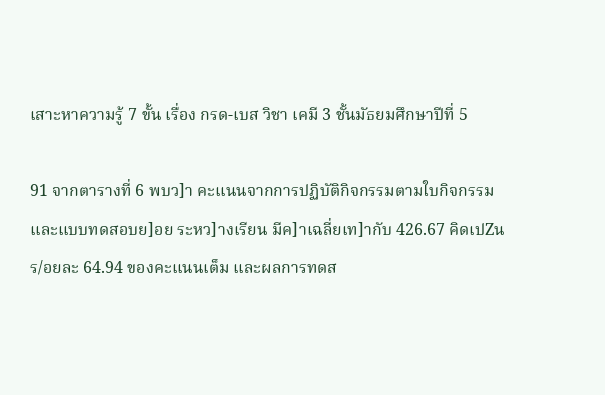เสาะหาความรู้ 7 ขั้น เรื่อง กรด-เบส วิชา เคมี 3 ชั้นมัธยมศึกษาปีที่ 5

91 จากตารางที่ 6 พบว]า คะแนนจากการปฏิบัติกิจกรรมตามใบกิจกรรมและแบบทดสอบย]อย ระหว]างเรียน มีค]าเฉลี่ยเท]ากับ 426.67 คิดเปZนร/อยละ 64.94 ของคะแนนเต็ม และผลการทดส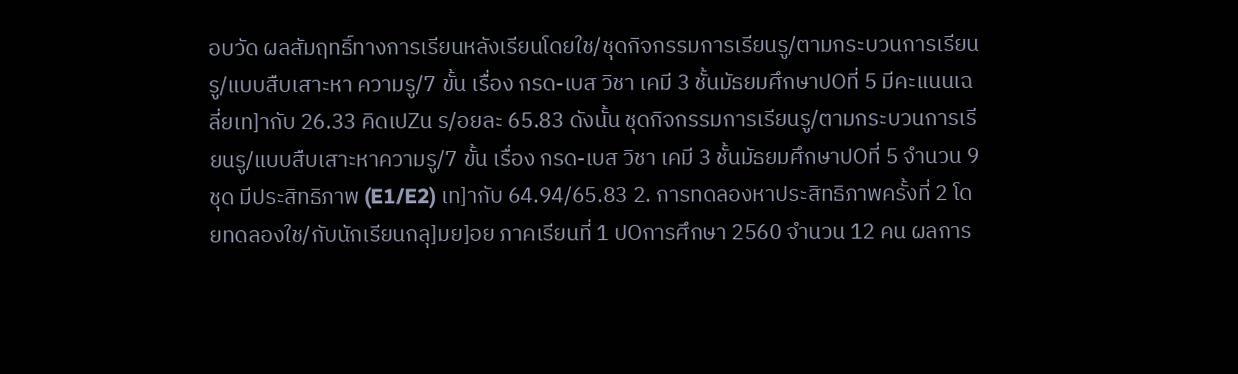อบวัด ผลสัมฤทธิ์ทางการเรียนหลังเรียนโดยใช/ชุดกิจกรรมการเรียนรู/ตามกระบวนการเรียนรู/แบบสืบเสาะหา ความรู/7 ขั้น เรื่อง กรด-เบส วิชา เคมี 3 ชั้นมัธยมศึกษาปOที่ 5 มีคะแนนเฉลี่ยเท]ากับ 26.33 คิดเปZน ร/อยละ 65.83 ดังนั้น ชุดกิจกรรมการเรียนรู/ตามกระบวนการเรียนรู/แบบสืบเสาะหาความรู/7 ขั้น เรื่อง กรด-เบส วิชา เคมี 3 ชั้นมัธยมศึกษาปOที่ 5 จำนวน 9 ชุด มีประสิทธิภาพ (E1/E2) เท]ากับ 64.94/65.83 2. การทดลองหาประสิทธิภาพครั้งที่ 2 โดยทดลองใช/กับนักเรียนกลุ]มย]อย ภาคเรียนที่ 1 ปOการศึกษา 2560 จำนวน 12 คน ผลการ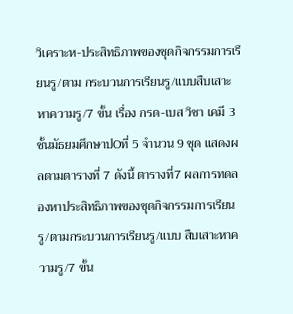วิเคราะห-ประสิทธิภาพของชุดกิจกรรมการเรียนรู/ตาม กระบวนการเรียนรู/แบบสืบเสาะหาความรู/7 ขั้น เรื่อง กรด-เบส วิชา เคมี 3 ชั้นมัธยมศึกษาปOที่ 5 จำนวน 9 ชุด แสดงผลตามตารางที่ 7 ดังนี้ ตารางที่7 ผลการทดลองหาประสิทธิภาพของชุดกิจกรรมการเรียนรู/ตามกระบวนการเรียนรู/แบบ สืบเสาะหาความรู/7 ขั้น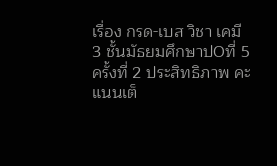เรื่อง กรด-เบส วิชา เคมี 3 ชั้นมัธยมศึกษาปOที่ 5 ครั้งที่ 2 ประสิทธิภาพ คะแนนเต็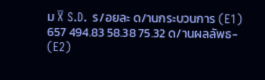ม X̅ S.D. ร/อยละ ด/านกระบวนการ (E1) 657 494.83 58.38 75.32 ด/านผลลัพธ- (E2)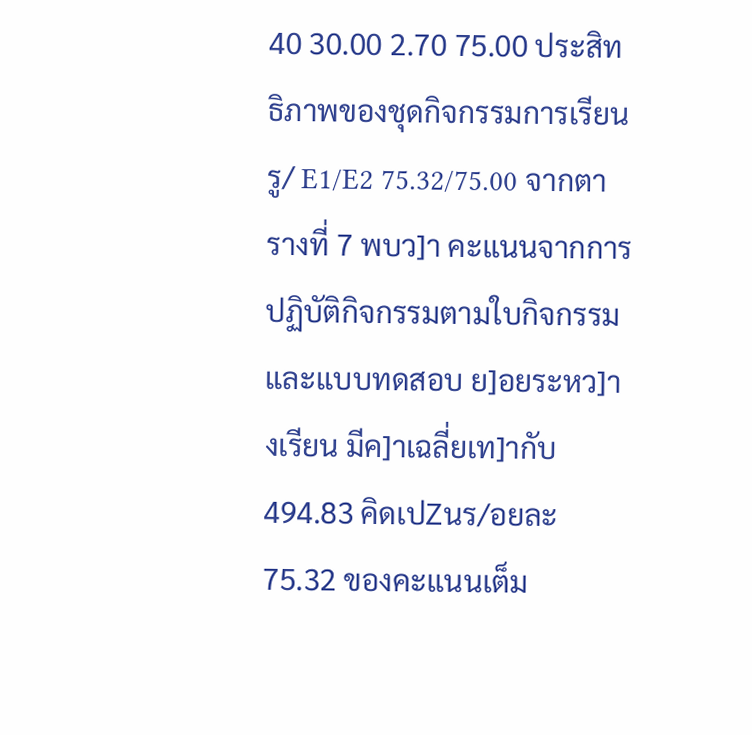40 30.00 2.70 75.00 ประสิทธิภาพของชุดกิจกรรมการเรียนรู/ E1/E2 75.32/75.00 จากตารางที่ 7 พบว]า คะแนนจากการปฏิบัติกิจกรรมตามใบกิจกรรมและแบบทดสอบ ย]อยระหว]างเรียน มีค]าเฉลี่ยเท]ากับ 494.83 คิดเปZนร/อยละ 75.32 ของคะแนนเต็ม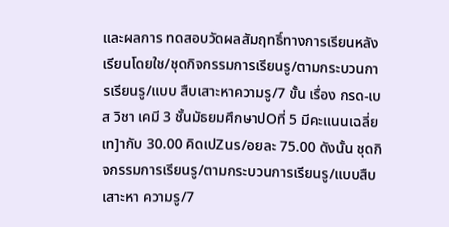และผลการ ทดสอบวัดผลสัมฤทธิ์ทางการเรียนหลังเรียนโดยใช/ชุดกิจกรรมการเรียนรู/ตามกระบวนการเรียนรู/แบบ สืบเสาะหาความรู/7 ขั้น เรื่อง กรด-เบส วิชา เคมี 3 ชั้นมัธยมศึกษาปOที่ 5 มีคะแนนเฉลี่ยเท]ากับ 30.00 คิดเปZนร/อยละ 75.00 ดังนั้น ชุดกิจกรรมการเรียนรู/ตามกระบวนการเรียนรู/แบบสืบเสาะหา ความรู/7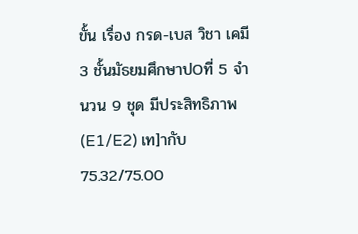ขั้น เรื่อง กรด-เบส วิชา เคมี 3 ชั้นมัธยมศึกษาปOที่ 5 จำนวน 9 ชุด มีประสิทธิภาพ (E1/E2) เท]ากับ 75.32/75.00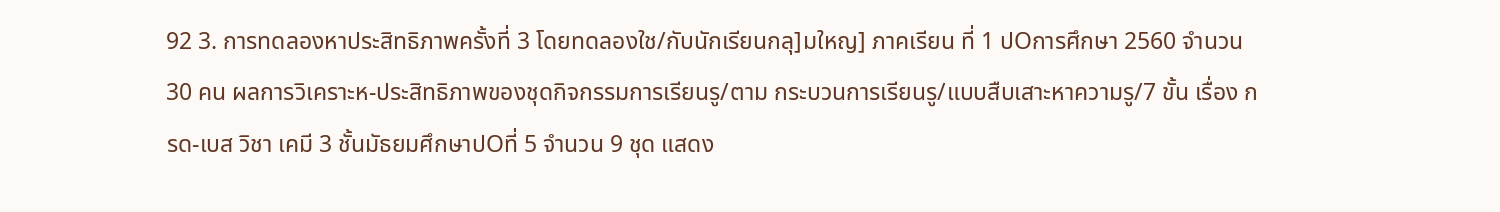92 3. การทดลองหาประสิทธิภาพครั้งที่ 3 โดยทดลองใช/กับนักเรียนกลุ]มใหญ] ภาคเรียน ที่ 1 ปOการศึกษา 2560 จำนวน 30 คน ผลการวิเคราะห-ประสิทธิภาพของชุดกิจกรรมการเรียนรู/ตาม กระบวนการเรียนรู/แบบสืบเสาะหาความรู/7 ขั้น เรื่อง กรด-เบส วิชา เคมี 3 ชั้นมัธยมศึกษาปOที่ 5 จำนวน 9 ชุด แสดง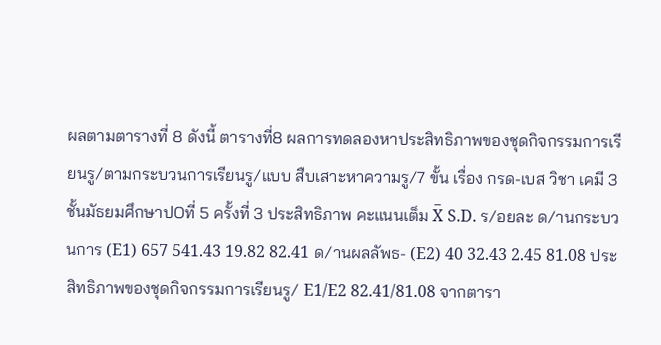ผลตามตารางที่ 8 ดังนี้ ตารางที่8 ผลการทดลองหาประสิทธิภาพของชุดกิจกรรมการเรียนรู/ตามกระบวนการเรียนรู/แบบ สืบเสาะหาความรู/7 ขั้น เรื่อง กรด-เบส วิชา เคมี 3 ชั้นมัธยมศึกษาปOที่ 5 ครั้งที่ 3 ประสิทธิภาพ คะแนนเต็ม X̅ S.D. ร/อยละ ด/านกระบวนการ (E1) 657 541.43 19.82 82.41 ด/านผลลัพธ- (E2) 40 32.43 2.45 81.08 ประสิทธิภาพของชุดกิจกรรมการเรียนรู/ E1/E2 82.41/81.08 จากตารา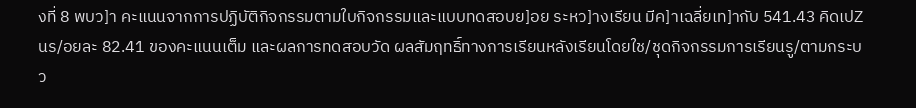งที่ 8 พบว]า คะแนนจากการปฏิบัติกิจกรรมตามใบกิจกรรมและแบบทดสอบย]อย ระหว]างเรียน มีค]าเฉลี่ยเท]ากับ 541.43 คิดเปZนร/อยละ 82.41 ของคะแนนเต็ม และผลการทดสอบวัด ผลสัมฤทธิ์ทางการเรียนหลังเรียนโดยใช/ชุดกิจกรรมการเรียนรู/ตามกระบว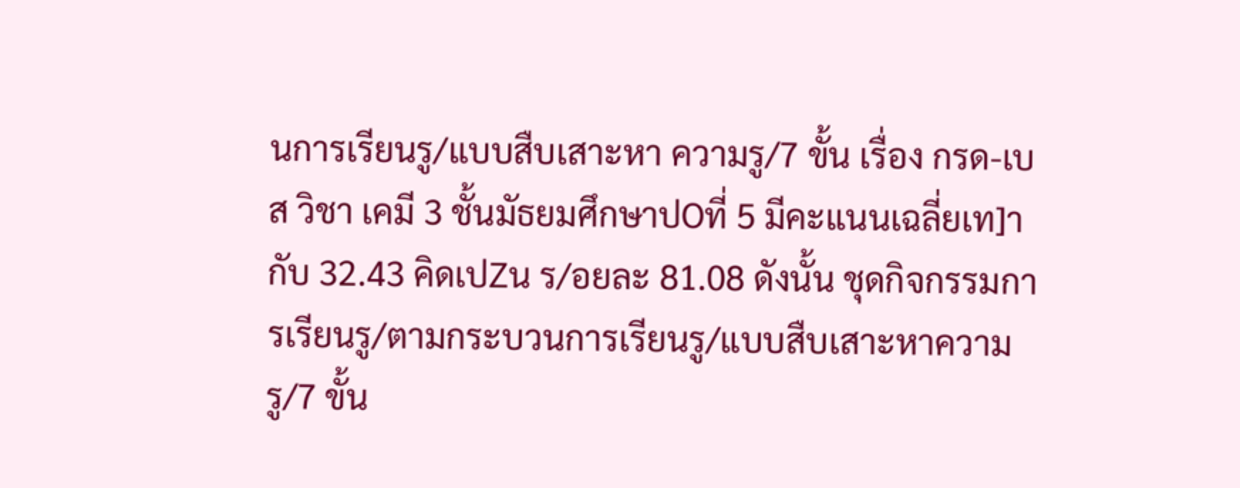นการเรียนรู/แบบสืบเสาะหา ความรู/7 ขั้น เรื่อง กรด-เบส วิชา เคมี 3 ชั้นมัธยมศึกษาปOที่ 5 มีคะแนนเฉลี่ยเท]ากับ 32.43 คิดเปZน ร/อยละ 81.08 ดังนั้น ชุดกิจกรรมการเรียนรู/ตามกระบวนการเรียนรู/แบบสืบเสาะหาความรู/7 ขั้น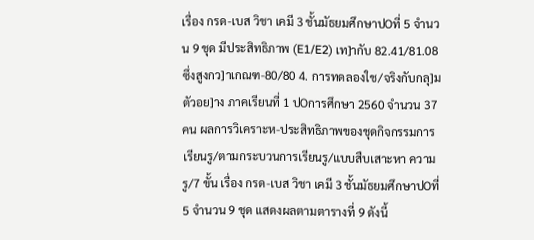เรื่อง กรด-เบส วิชา เคมี 3 ชั้นมัธยมศึกษาปOที่ 5 จำนวน 9 ชุด มีประสิทธิภาพ (E1/E2) เท]ากับ 82.41/81.08 ซึ่งสูงกว]าเกณฑ-80/80 4. การทดลองใช/จริงกับกลุ]มตัวอย]าง ภาคเรียนที่ 1 ปOการศึกษา 2560 จำนวน 37 คน ผลการวิเคราะห-ประสิทธิภาพของชุดกิจกรรมการเรียนรู/ตามกระบวนการเรียนรู/แบบสืบเสาะหา ความรู/7 ขั้น เรื่อง กรด-เบส วิชา เคมี 3 ชั้นมัธยมศึกษาปOที่ 5 จำนวน 9 ชุด แสดงผลตามตารางที่ 9 ดังนี้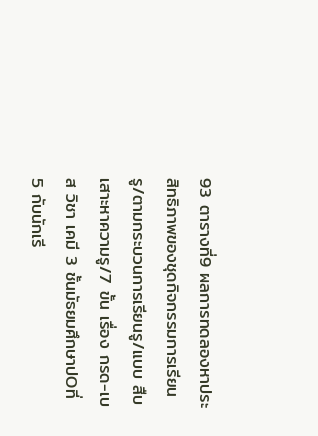93 ตารางที่9 ผลการทดลองหาประสิทธิภาพของชุดกิจกรรมการเรียนรู/ตามกระบวนการเรียนรู/แบบ สืบเสาะหาความรู/7 ขั้น เรื่อง กรด-เบส วิชา เคมี 3 ชั้นมัธยมศึกษาปOที่ 5 กับนักเรี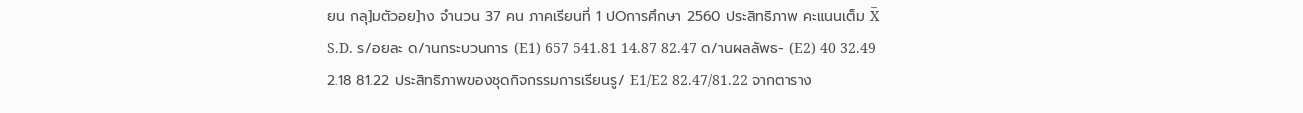ยน กลุ]มตัวอย]าง จำนวน 37 คน ภาคเรียนที่ 1 ปOการศึกษา 2560 ประสิทธิภาพ คะแนนเต็ม X̅ S.D. ร/อยละ ด/านกระบวนการ (E1) 657 541.81 14.87 82.47 ด/านผลลัพธ- (E2) 40 32.49 2.18 81.22 ประสิทธิภาพของชุดกิจกรรมการเรียนรู/ E1/E2 82.47/81.22 จากตาราง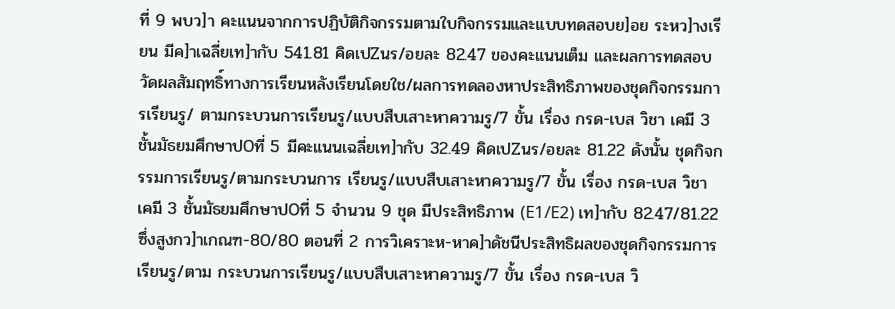ที่ 9 พบว]า คะแนนจากการปฏิบัติกิจกรรมตามใบกิจกรรมและแบบทดสอบย]อย ระหว]างเรียน มีค]าเฉลี่ยเท]ากับ 541.81 คิดเปZนร/อยละ 82.47 ของคะแนนเต็ม และผลการทดสอบ วัดผลสัมฤทธิ์ทางการเรียนหลังเรียนโดยใช/ผลการทดลองหาประสิทธิภาพของชุดกิจกรรมการเรียนรู/ ตามกระบวนการเรียนรู/แบบสืบเสาะหาความรู/7 ขั้น เรื่อง กรด-เบส วิชา เคมี 3 ชั้นมัธยมศึกษาปOที่ 5 มีคะแนนเฉลี่ยเท]ากับ 32.49 คิดเปZนร/อยละ 81.22 ดังนั้น ชุดกิจกรรมการเรียนรู/ตามกระบวนการ เรียนรู/แบบสืบเสาะหาความรู/7 ขั้น เรื่อง กรด-เบส วิชา เคมี 3 ชั้นมัธยมศึกษาปOที่ 5 จำนวน 9 ชุด มีประสิทธิภาพ (E1/E2) เท]ากับ 82.47/81.22 ซึ่งสูงกว]าเกณฑ-80/80 ตอนที่ 2 การวิเคราะห-หาค]าดัชนีประสิทธิผลของชุดกิจกรรมการเรียนรู/ตาม กระบวนการเรียนรู/แบบสืบเสาะหาความรู/7 ขั้น เรื่อง กรด-เบส วิ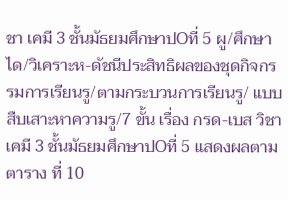ชา เคมี 3 ชั้นมัธยมศึกษาปOที่ 5 ผู/ศึกษาได/วิเคราะห-ดัชนีประสิทธิผลของชุดกิจกรรมการเรียนรู/ตามกระบวนการเรียนรู/ แบบสืบเสาะหาความรู/7 ขั้น เรื่อง กรด-เบส วิชา เคมี 3 ชั้นมัธยมศึกษาปOที่ 5 แสดงผลตามตาราง ที่ 10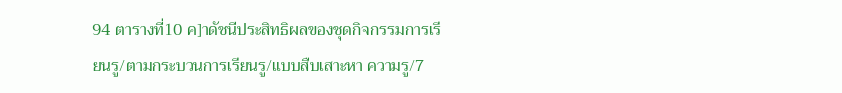94 ตารางที่10 ค]าดัชนีประสิทธิผลของชุดกิจกรรมการเรียนรู/ตามกระบวนการเรียนรู/แบบสืบเสาะหา ความรู/7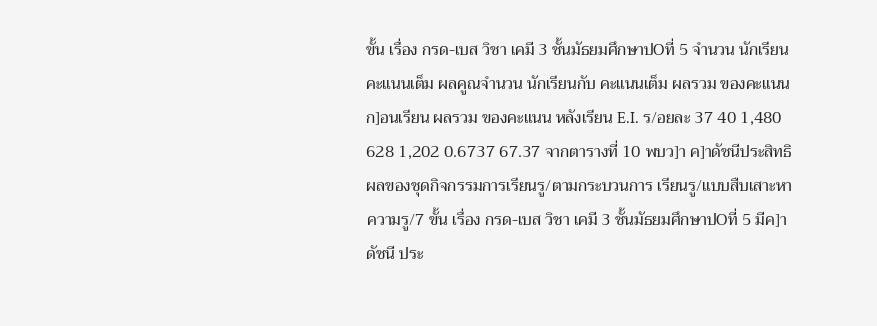ขั้น เรื่อง กรด-เบส วิชา เคมี 3 ชั้นมัธยมศึกษาปOที่ 5 จำนวน นักเรียน คะแนนเต็ม ผลคูณจำนวน นักเรียนกับ คะแนนเต็ม ผลรวม ของคะแนน ก]อนเรียน ผลรวม ของคะแนน หลังเรียน E.I. ร/อยละ 37 40 1,480 628 1,202 0.6737 67.37 จากตารางที่ 10 พบว]า ค]าดัชนีประสิทธิผลของชุดกิจกรรมการเรียนรู/ตามกระบวนการ เรียนรู/แบบสืบเสาะหาความรู/7 ขั้น เรื่อง กรด-เบส วิชา เคมี 3 ชั้นมัธยมศึกษาปOที่ 5 มีค]าดัชนี ประ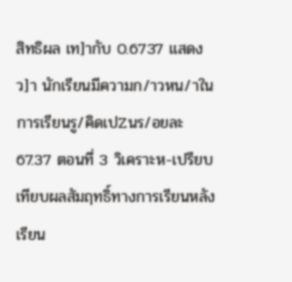สิทธิผล เท]ากับ 0.6737 แสดงว]า นักเรียนมีความก/าวหน/าในการเรียนรู/คิดเปZนร/อยละ 67.37 ตอนที่ 3 วิเคราะห-เปรียบเทียบผลสัมฤทธิ์ทางการเรียนหลังเรียน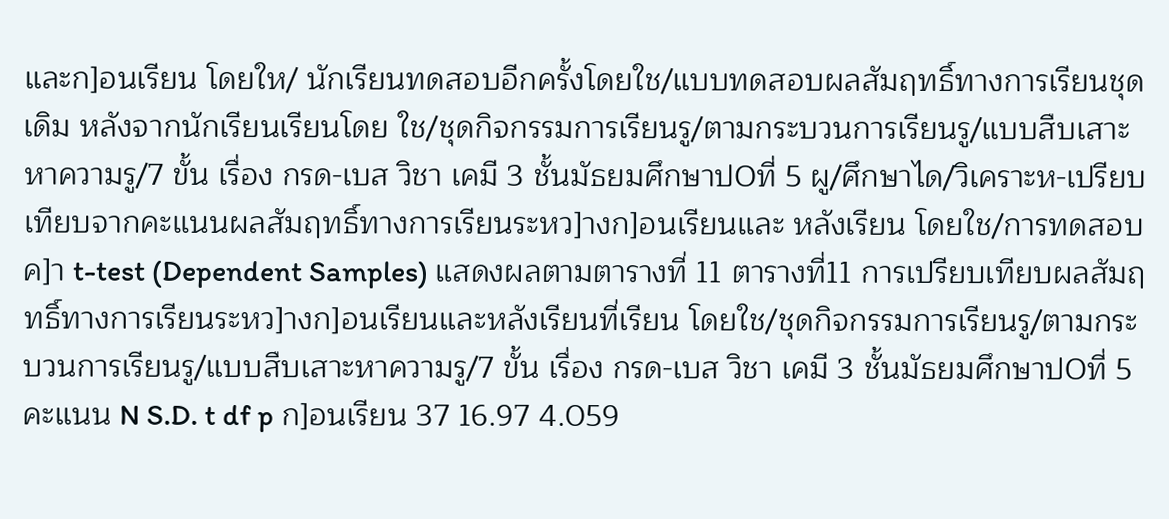และก]อนเรียน โดยให/ นักเรียนทดสอบอีกครั้งโดยใช/แบบทดสอบผลสัมฤทธิ์ทางการเรียนชุดเดิม หลังจากนักเรียนเรียนโดย ใช/ชุดกิจกรรมการเรียนรู/ตามกระบวนการเรียนรู/แบบสืบเสาะหาความรู/7 ขั้น เรื่อง กรด-เบส วิชา เคมี 3 ชั้นมัธยมศึกษาปOที่ 5 ผู/ศึกษาได/วิเคราะห-เปรียบเทียบจากคะแนนผลสัมฤทธิ์ทางการเรียนระหว]างก]อนเรียนและ หลังเรียน โดยใช/การทดสอบค]า t-test (Dependent Samples) แสดงผลตามตารางที่ 11 ตารางที่11 การเปรียบเทียบผลสัมฤทธิ์ทางการเรียนระหว]างก]อนเรียนและหลังเรียนที่เรียน โดยใช/ชุดกิจกรรมการเรียนรู/ตามกระบวนการเรียนรู/แบบสืบเสาะหาความรู/7 ขั้น เรื่อง กรด-เบส วิชา เคมี 3 ชั้นมัธยมศึกษาปOที่ 5 คะแนน N S.D. t df p ก]อนเรียน 37 16.97 4.059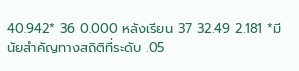40.942* 36 0.000 หลังเรียน 37 32.49 2.181 *มีนัยสำคัญทางสถิติที่ระดับ .05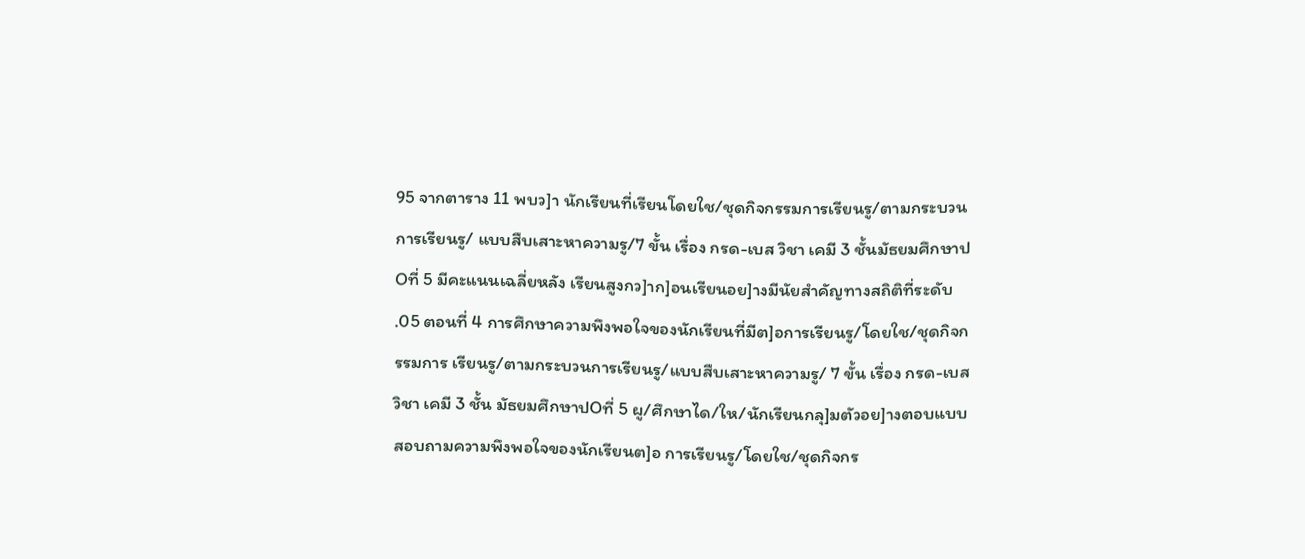95 จากตาราง 11 พบว]า นักเรียนที่เรียนโดยใช/ชุดกิจกรรมการเรียนรู/ตามกระบวนการเรียนรู/ แบบสืบเสาะหาความรู/7 ขั้น เรื่อง กรด-เบส วิชา เคมี 3 ชั้นมัธยมศึกษาปOที่ 5 มีคะแนนเฉลี่ยหลัง เรียนสูงกว]าก]อนเรียนอย]างมีนัยสำคัญทางสถิติที่ระดับ .05 ตอนที่ 4 การศึกษาความพึงพอใจของนักเรียนที่มีต]อการเรียนรู/โดยใช/ชุดกิจกรรมการ เรียนรู/ตามกระบวนการเรียนรู/แบบสืบเสาะหาความรู/ 7 ขั้น เรื่อง กรด-เบส วิชา เคมี 3 ชั้น มัธยมศึกษาปOที่ 5 ผู/ศึกษาได/ให/นักเรียนกลุ]มตัวอย]างตอบแบบสอบถามความพึงพอใจของนักเรียนต]อ การเรียนรู/โดยใช/ชุดกิจกร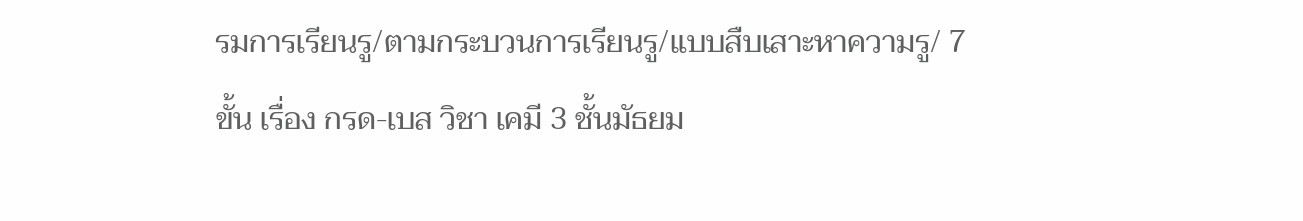รมการเรียนรู/ตามกระบวนการเรียนรู/แบบสืบเสาะหาความรู/ 7 ขั้น เรื่อง กรด-เบส วิชา เคมี 3 ชั้นมัธยม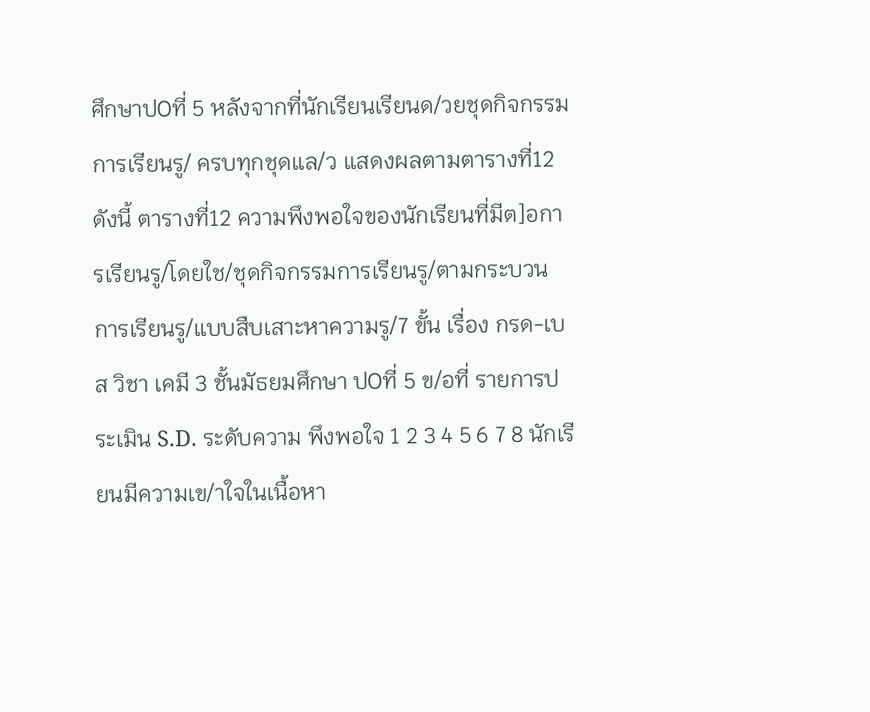ศึกษาปOที่ 5 หลังจากที่นักเรียนเรียนด/วยชุดกิจกรรมการเรียนรู/ ครบทุกชุดแล/ว แสดงผลตามตารางที่12 ดังนี้ ตารางที่12 ความพึงพอใจของนักเรียนที่มีต]อการเรียนรู/โดยใช/ชุดกิจกรรมการเรียนรู/ตามกระบวน การเรียนรู/แบบสืบเสาะหาความรู/7 ขั้น เรื่อง กรด-เบส วิชา เคมี 3 ชั้นมัธยมศึกษา ปOที่ 5 ข/อที่ รายการประเมิน S.D. ระดับความ พึงพอใจ 1 2 3 4 5 6 7 8 นักเรียนมีความเข/าใจในเนื้อหา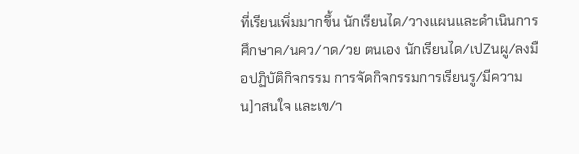ที่เรียนเพิ่มมากขึ้น นักเรียนได/วางแผนและดำเนินการศึกษาค/นคว/าด/วย ตนเอง นักเรียนได/เปZนผู/ลงมือปฏิบัติกิจกรรม การจัดกิจกรรมการเรียนรู/มีความน]าสนใจ และเข/า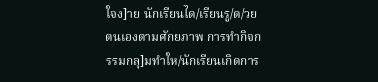ใจง]าย นักเรียนได/เรียนรู/ด/วยตนเองตามศักยภาพ การทำกิจกรรมกลุ]มทำให/นักเรียนเกิดการ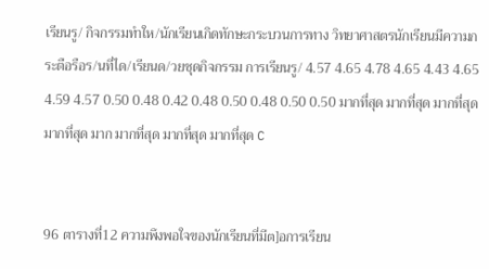เรียนรู/ กิจกรรมทำให/นักเรียนเกิดทักษะกระบวนการทาง วิทยาศาสตรนักเรียนมีความกระตือรือร/นที่ได/เรียนด/วยชุดกิจกรรม การเรียนรู/ 4.57 4.65 4.78 4.65 4.43 4.65 4.59 4.57 0.50 0.48 0.42 0.48 0.50 0.48 0.50 0.50 มากที่สุด มากที่สุด มากที่สุด มากที่สุด มาก มากที่สุด มากที่สุด มากที่สุด C


96 ตารางที่12 ความพึงพอใจของนักเรียนที่มีต]อการเรียน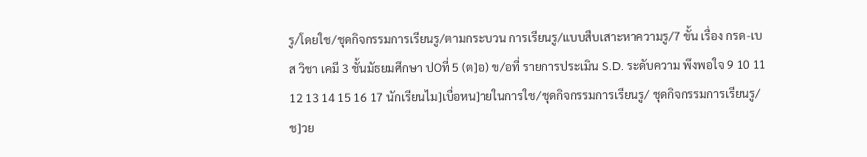รู/โดยใช/ชุดกิจกรรมการเรียนรู/ตามกระบวน การเรียนรู/แบบสืบเสาะหาความรู/7 ขั้น เรื่อง กรด-เบส วิชา เคมี 3 ชั้นมัธยมศึกษา ปOที่ 5 (ต]อ) ข/อที่ รายการประเมิน S.D. ระดับความ พึงพอใจ 9 10 11 12 13 14 15 16 17 นักเรียนไม]เบื่อหน]ายในการใช/ชุดกิจกรรมการเรียนรู/ ชุดกิจกรรมการเรียนรู/ช]วย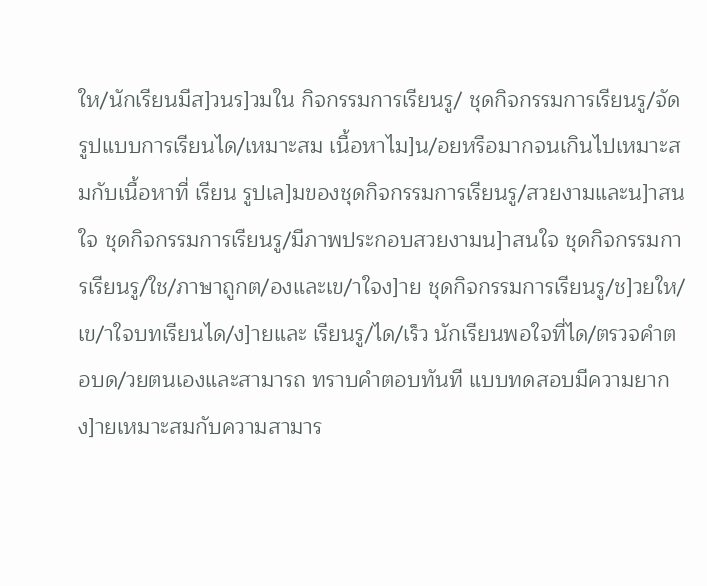ให/นักเรียนมีส]วนร]วมใน กิจกรรมการเรียนรู/ ชุดกิจกรรมการเรียนรู/จัดรูปแบบการเรียนได/เหมาะสม เนื้อหาไม]น/อยหรือมากจนเกินไปเหมาะสมกับเนื้อหาที่ เรียน รูปเล]มของชุดกิจกรรมการเรียนรู/สวยงามและน]าสนใจ ชุดกิจกรรมการเรียนรู/มีภาพประกอบสวยงามน]าสนใจ ชุดกิจกรรมการเรียนรู/ใช/ภาษาถูกต/องและเข/าใจง]าย ชุดกิจกรรมการเรียนรู/ช]วยให/เข/าใจบทเรียนได/ง]ายและ เรียนรู/ได/เร็ว นักเรียนพอใจที่ได/ตรวจคำตอบด/วยตนเองและสามารถ ทราบคำตอบทันที แบบทดสอบมีความยากง]ายเหมาะสมกับความสามาร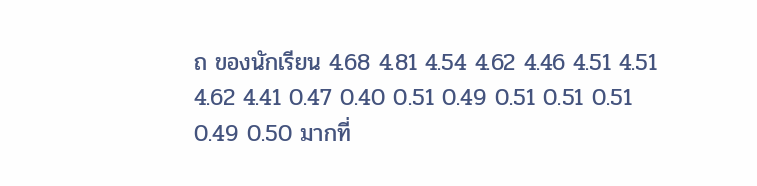ถ ของนักเรียน 4.68 4.81 4.54 4.62 4.46 4.51 4.51 4.62 4.41 0.47 0.40 0.51 0.49 0.51 0.51 0.51 0.49 0.50 มากที่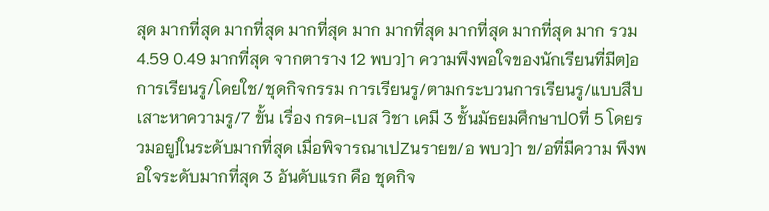สุด มากที่สุด มากที่สุด มากที่สุด มาก มากที่สุด มากที่สุด มากที่สุด มาก รวม 4.59 0.49 มากที่สุด จากตาราง 12 พบว]า ความพึงพอใจของนักเรียนที่มีต]อการเรียนรู/โดยใช/ชุดกิจกรรม การเรียนรู/ตามกระบวนการเรียนรู/แบบสืบเสาะหาความรู/7 ขั้น เรื่อง กรด-เบส วิชา เคมี 3 ชั้นมัธยมศึกษาปOที่ 5 โดยรวมอยู]ในระดับมากที่สุด เมื่อพิจารณาเปZนรายข/อ พบว]า ข/อที่มีความ พึงพอใจระดับมากที่สุด 3 อันดับแรก คือ ชุดกิจ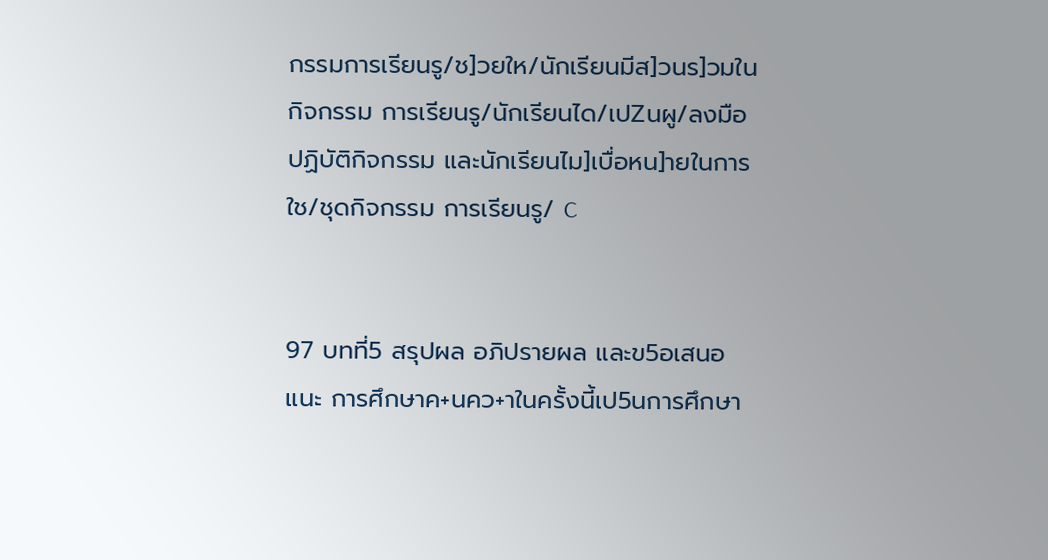กรรมการเรียนรู/ช]วยให/นักเรียนมีส]วนร]วมในกิจกรรม การเรียนรู/นักเรียนได/เปZนผู/ลงมือปฏิบัติกิจกรรม และนักเรียนไม]เบื่อหน]ายในการใช/ชุดกิจกรรม การเรียนรู/ C


97 บทที่5 สรุปผล อภิปรายผล และข5อเสนอแนะ การศึกษาค+นคว+าในครั้งนี้เป5นการศึกษา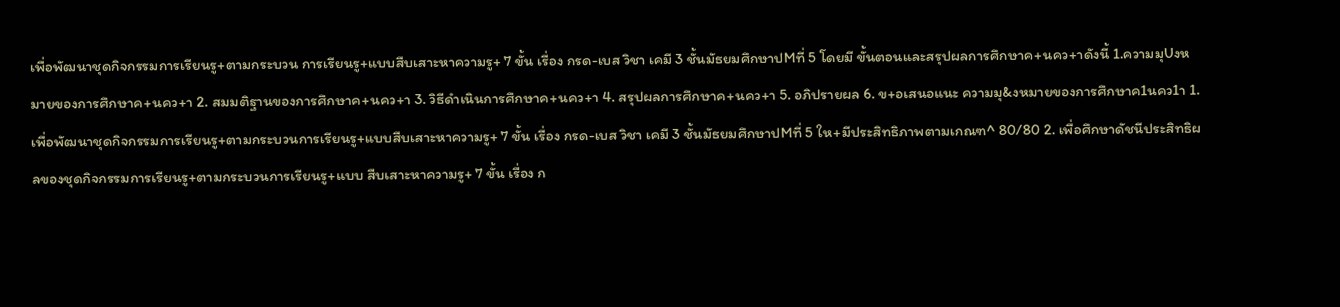เพื่อพัฒนาชุดกิจกรรมการเรียนรู+ตามกระบวน การเรียนรู+แบบสืบเสาะหาความรู+ 7 ขั้น เรื่อง กรด-เบส วิชา เคมี 3 ชั้นมัธยมศึกษาปMที่ 5 โดยมี ขั้นตอนและสรุปผลการศึกษาค+นคว+าดังนี้ 1.ความมุUงหมายของการศึกษาค+นคว+า 2. สมมติฐานของการศึกษาค+นคว+า 3. วิธีดำเนินการศึกษาค+นคว+า 4. สรุปผลการศึกษาค+นคว+า 5. อภิปรายผล 6. ข+อเสนอแนะ ความมุ&งหมายของการศึกษาค1นคว1า 1. เพื่อพัฒนาชุดกิจกรรมการเรียนรู+ตามกระบวนการเรียนรู+แบบสืบเสาะหาความรู+ 7 ขั้น เรื่อง กรด-เบส วิชา เคมี 3 ชั้นมัธยมศึกษาปMที่ 5 ให+มีประสิทธิภาพตามเกณฑ^ 80/80 2. เพื่อศึกษาดัชนีประสิทธิผลของชุดกิจกรรมการเรียนรู+ตามกระบวนการเรียนรู+แบบ สืบเสาะหาความรู+ 7 ขั้น เรื่อง ก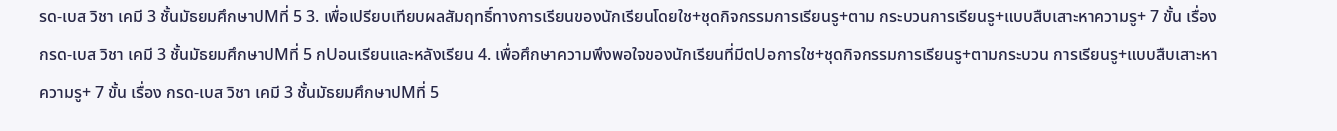รด-เบส วิชา เคมี 3 ชั้นมัธยมศึกษาปMที่ 5 3. เพื่อเปรียบเทียบผลสัมฤทธิ์ทางการเรียนของนักเรียนโดยใช+ชุดกิจกรรมการเรียนรู+ตาม กระบวนการเรียนรู+แบบสืบเสาะหาความรู+ 7 ขั้น เรื่อง กรด-เบส วิชา เคมี 3 ชั้นมัธยมศึกษาปMที่ 5 กUอนเรียนและหลังเรียน 4. เพื่อศึกษาความพึงพอใจของนักเรียนที่มีตUอการใช+ชุดกิจกรรมการเรียนรู+ตามกระบวน การเรียนรู+แบบสืบเสาะหาความรู+ 7 ขั้น เรื่อง กรด-เบส วิชา เคมี 3 ชั้นมัธยมศึกษาปMที่ 5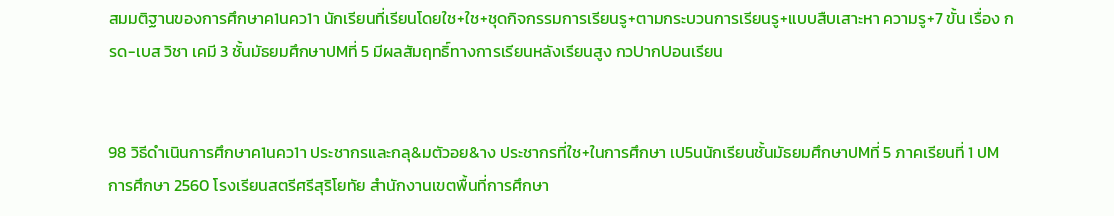สมมติฐานของการศึกษาค1นคว1า นักเรียนที่เรียนโดยใช+ใช+ชุดกิจกรรมการเรียนรู+ตามกระบวนการเรียนรู+แบบสืบเสาะหา ความรู+7 ขั้น เรื่อง กรด-เบส วิชา เคมี 3 ชั้นมัธยมศึกษาปMที่ 5 มีผลสัมฤทธิ์ทางการเรียนหลังเรียนสูง กวUากUอนเรียน


98 วิธีดำเนินการศึกษาค1นคว1า ประชากรและกลุ&มตัวอย&าง ประชากรที่ใช+ในการศึกษา เป5นนักเรียนชั้นมัธยมศึกษาปMที่ 5 ภาคเรียนที่ 1 ปMการศึกษา 2560 โรงเรียนสตรีศรีสุริโยทัย สำนักงานเขตพื้นที่การศึกษา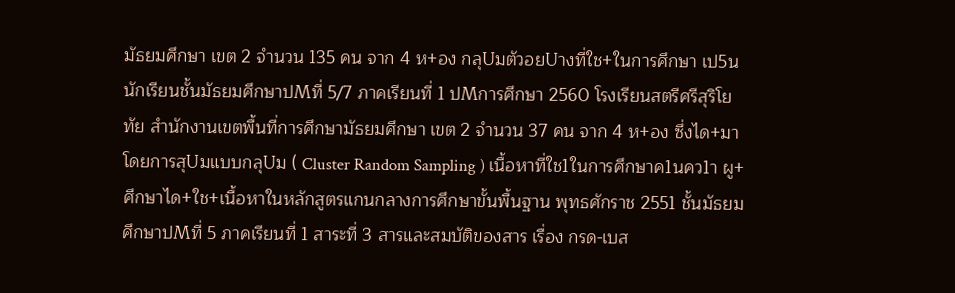มัธยมศึกษา เขต 2 จำนวน 135 คน จาก 4 ห+อง กลุUมตัวอยUางที่ใช+ในการศึกษา เป5นนักเรียนชั้นมัธยมศึกษาปMที่ 5/7 ภาคเรียนที่ 1 ปMการศึกษา 2560 โรงเรียนสตรีศรีสุริโยทัย สำนักงานเขตพื้นที่การศึกษามัธยมศึกษา เขต 2 จำนวน 37 คน จาก 4 ห+อง ซึ่งได+มาโดยการสุUมแบบกลุUม ( Cluster Random Sampling ) เนื้อหาที่ใช1ในการศึกษาค1นคว1า ผู+ศึกษาได+ใช+เนื้อหาในหลักสูตรแกนกลางการศึกษาขั้นพื้นฐาน พุทธศักราช 2551 ชั้นมัธยมศึกษาปMที่ 5 ภาคเรียนที่ 1 สาระที่ 3 สารและสมบัติของสาร เรื่อง กรด-เบส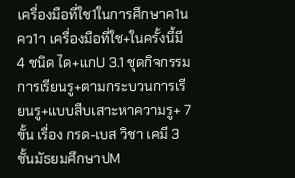เครื่องมือที่ใช1ในการศึกษาค1นคว1า เครื่องมือที่ใช+ในครั้งนี้มี 4 ชนิด ได+แกU 3.1 ชุดกิจกรรมการเรียนรู+ตามกระบวนการเรียนรู+แบบสืบเสาะหาความรู+ 7 ขั้น เรื่อง กรด-เบส วิชา เคมี 3 ชั้นมัธยมศึกษาปM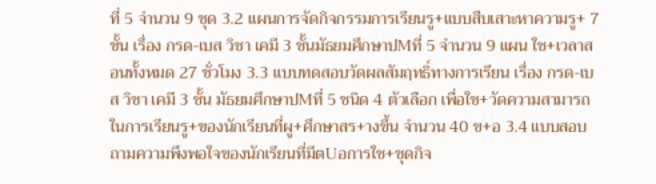ที่ 5 จำนวน 9 ชุด 3.2 แผนการจัดกิจกรรมการเรียนรู+แบบสืบเสาะหาความรู+ 7 ขั้น เรื่อง กรด-เบส วิชา เคมี 3 ชั้นมัธยมศึกษาปMที่ 5 จำนวน 9 แผน ใช+เวลาสอนทั้งหมด 27 ชั่วโมง 3.3 แบบทดสอบวัดผลสัมฤทธิ์ทางการเรียน เรื่อง กรด-เบส วิชา เคมี 3 ชั้น มัธยมศึกษาปMที่ 5 ชนิด 4 ตัวเลือก เพื่อใช+วัดความสามารถในการเรียนรู+ของนักเรียนที่ผู+ศึกษาสร+างขึ้น จำนวน 40 ข+อ 3.4 แบบสอบถามความพึงพอใจของนักเรียนที่มีตUอการใช+ชุดกิจ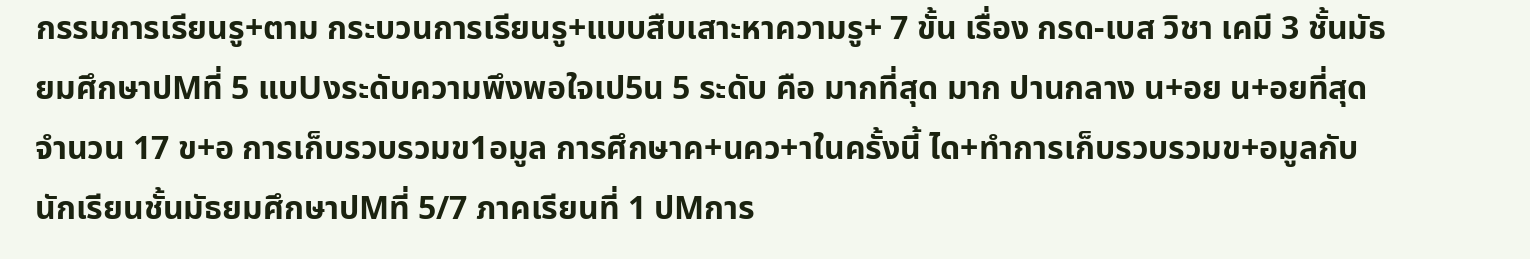กรรมการเรียนรู+ตาม กระบวนการเรียนรู+แบบสืบเสาะหาความรู+ 7 ขั้น เรื่อง กรด-เบส วิชา เคมี 3 ชั้นมัธยมศึกษาปMที่ 5 แบUงระดับความพึงพอใจเป5น 5 ระดับ คือ มากที่สุด มาก ปานกลาง น+อย น+อยที่สุด จำนวน 17 ข+อ การเก็บรวบรวมข1อมูล การศึกษาค+นคว+าในครั้งนี้ ได+ทำการเก็บรวบรวมข+อมูลกับนักเรียนชั้นมัธยมศึกษาปMที่ 5/7 ภาคเรียนที่ 1 ปMการ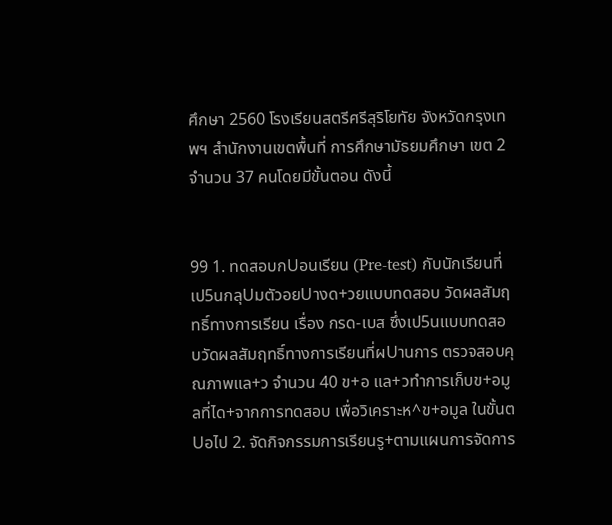ศึกษา 2560 โรงเรียนสตรีศรีสุริโยทัย จังหวัดกรุงเทพฯ สำนักงานเขตพื้นที่ การศึกษามัธยมศึกษา เขต 2 จำนวน 37 คนโดยมีขั้นตอน ดังนี้


99 1. ทดสอบกUอนเรียน (Pre-test) กับนักเรียนที่เป5นกลุUมตัวอยUางด+วยแบบทดสอบ วัดผลสัมฤทธิ์ทางการเรียน เรื่อง กรด-เบส ซึ่งเป5นแบบทดสอบวัดผลสัมฤทธิ์ทางการเรียนที่ผUานการ ตรวจสอบคุณภาพแล+ว จำนวน 40 ข+อ แล+วทำการเก็บข+อมูลที่ได+จากการทดสอบ เพื่อวิเคราะห^ข+อมูล ในขั้นตUอไป 2. จัดกิจกรรมการเรียนรู+ตามแผนการจัดการ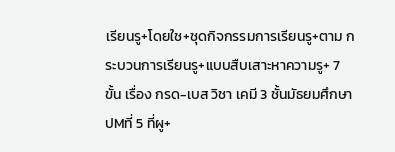เรียนรู+โดยใช+ชุดกิจกรรมการเรียนรู+ตาม กระบวนการเรียนรู+แบบสืบเสาะหาความรู+ 7 ขั้น เรื่อง กรด-เบส วิชา เคมี 3 ชั้นมัธยมศึกษาปMที่ 5 ที่ผู+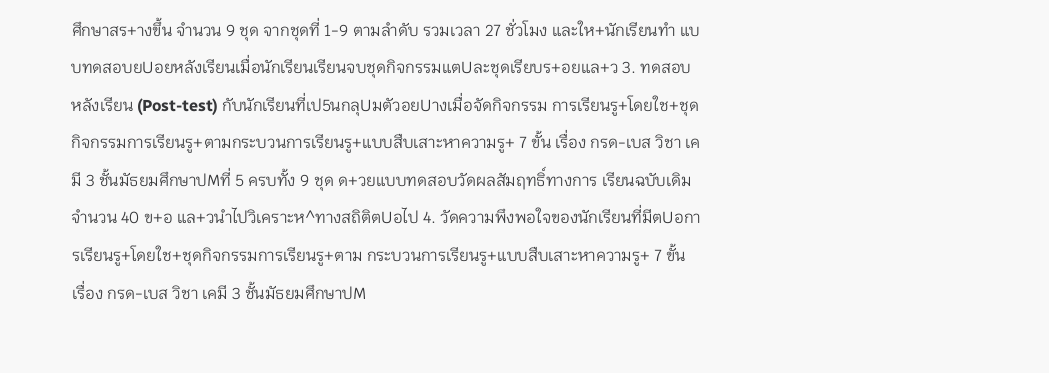ศึกษาสร+างขึ้น จำนวน 9 ชุด จากชุดที่ 1-9 ตามลำดับ รวมเวลา 27 ชั่วโมง และให+นักเรียนทำ แบบทดสอบยUอยหลังเรียนเมื่อนักเรียนเรียนจบชุดกิจกรรมแตUละชุดเรียบร+อยแล+ว 3. ทดสอบหลังเรียน (Post-test) กับนักเรียนที่เป5นกลุUมตัวอยUางเมื่อจัดกิจกรรม การเรียนรู+โดยใช+ชุดกิจกรรมการเรียนรู+ตามกระบวนการเรียนรู+แบบสืบเสาะหาความรู+ 7 ขั้น เรื่อง กรด-เบส วิชา เคมี 3 ชั้นมัธยมศึกษาปMที่ 5 ครบทั้ง 9 ชุด ด+วยแบบทดสอบวัดผลสัมฤทธิ์ทางการ เรียนฉบับเดิม จำนวน 40 ข+อ แล+วนำไปวิเคราะห^ทางสถิติตUอไป 4. วัดความพึงพอใจของนักเรียนที่มีตUอการเรียนรู+โดยใช+ชุดกิจกรรมการเรียนรู+ตาม กระบวนการเรียนรู+แบบสืบเสาะหาความรู+ 7 ขั้น เรื่อง กรด-เบส วิชา เคมี 3 ชั้นมัธยมศึกษาปM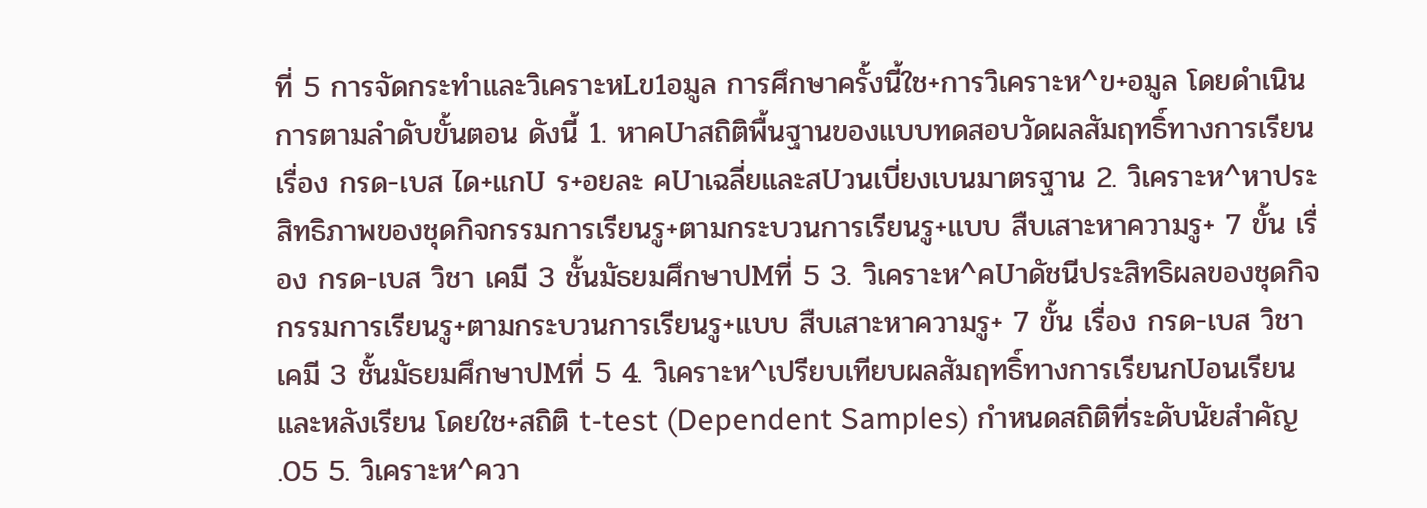ที่ 5 การจัดกระทำและวิเคราะหLข1อมูล การศึกษาครั้งนี้ใช+การวิเคราะห^ข+อมูล โดยดำเนินการตามลำดับขั้นตอน ดังนี้ 1. หาคUาสถิติพื้นฐานของแบบทดสอบวัดผลสัมฤทธิ์ทางการเรียน เรื่อง กรด-เบส ได+แกU ร+อยละ คUาเฉลี่ยและสUวนเบี่ยงเบนมาตรฐาน 2. วิเคราะห^หาประสิทธิภาพของชุดกิจกรรมการเรียนรู+ตามกระบวนการเรียนรู+แบบ สืบเสาะหาความรู+ 7 ขั้น เรื่อง กรด-เบส วิชา เคมี 3 ชั้นมัธยมศึกษาปMที่ 5 3. วิเคราะห^คUาดัชนีประสิทธิผลของชุดกิจกรรมการเรียนรู+ตามกระบวนการเรียนรู+แบบ สืบเสาะหาความรู+ 7 ขั้น เรื่อง กรด-เบส วิชา เคมี 3 ชั้นมัธยมศึกษาปMที่ 5 4. วิเคราะห^เปรียบเทียบผลสัมฤทธิ์ทางการเรียนกUอนเรียนและหลังเรียน โดยใช+สถิติ t-test (Dependent Samples) กำหนดสถิติที่ระดับนัยสำคัญ .05 5. วิเคราะห^ควา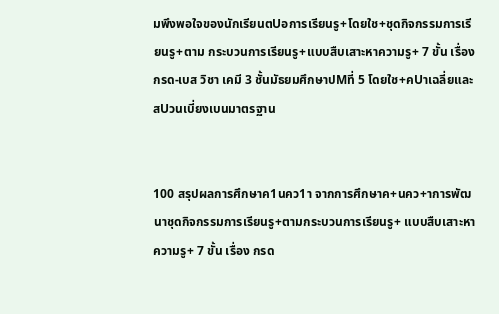มพึงพอใจของนักเรียนตUอการเรียนรู+โดยใช+ชุดกิจกรรมการเรียนรู+ตาม กระบวนการเรียนรู+แบบสืบเสาะหาความรู+ 7 ขั้น เรื่อง กรด-เบส วิชา เคมี 3 ชั้นมัธยมศึกษาปMที่ 5 โดยใช+คUาเฉลี่ยและสUวนเบี่ยงเบนมาตรฐาน


100 สรุปผลการศึกษาค1นคว1า จากการศึกษาค+นคว+าการพัฒนาชุดกิจกรรมการเรียนรู+ตามกระบวนการเรียนรู+ แบบสืบเสาะหาความรู+ 7 ขั้น เรื่อง กรด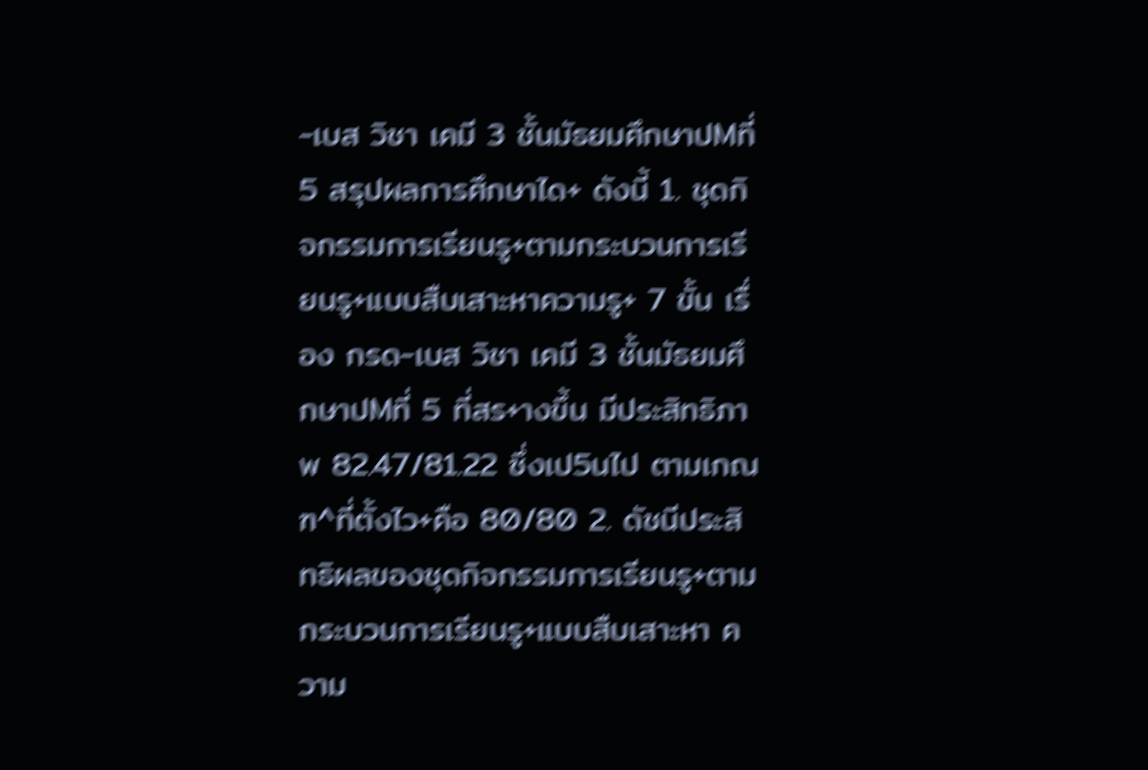-เบส วิชา เคมี 3 ชั้นมัธยมศึกษาปMที่ 5 สรุปผลการศึกษาได+ ดังนี้ 1. ชุดกิจกรรมการเรียนรู+ตามกระบวนการเรียนรู+แบบสืบเสาะหาความรู+ 7 ขั้น เรื่อง กรด-เบส วิชา เคมี 3 ชั้นมัธยมศึกษาปMที่ 5 ที่สร+างขึ้น มีประสิทธิภาพ 82.47/81.22 ซึ่งเป5นไป ตามเกณฑ^ที่ตั้งไว+คือ 80/80 2. ดัชนีประสิทธิผลของชุดกิจกรรมการเรียนรู+ตามกระบวนการเรียนรู+แบบสืบเสาะหา ความ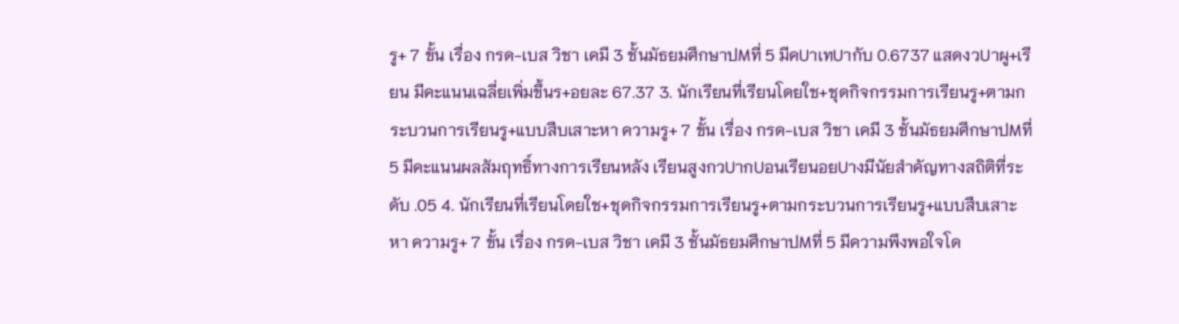รู+ 7 ขั้น เรื่อง กรด-เบส วิชา เคมี 3 ชั้นมัธยมศึกษาปMที่ 5 มีคUาเทUากับ 0.6737 แสดงวUาผู+เรียน มีคะแนนเฉลี่ยเพิ่มขึ้นร+อยละ 67.37 3. นักเรียนที่เรียนโดยใช+ชุดกิจกรรมการเรียนรู+ตามกระบวนการเรียนรู+แบบสืบเสาะหา ความรู+ 7 ขั้น เรื่อง กรด-เบส วิชา เคมี 3 ชั้นมัธยมศึกษาปMที่ 5 มีคะแนนผลสัมฤทธิ์ทางการเรียนหลัง เรียนสูงกวUากUอนเรียนอยUางมีนัยสำคัญทางสถิติที่ระดับ .05 4. นักเรียนที่เรียนโดยใช+ชุดกิจกรรมการเรียนรู+ตามกระบวนการเรียนรู+แบบสืบเสาะหา ความรู+ 7 ขั้น เรื่อง กรด-เบส วิชา เคมี 3 ชั้นมัธยมศึกษาปMที่ 5 มีความพึงพอใจโด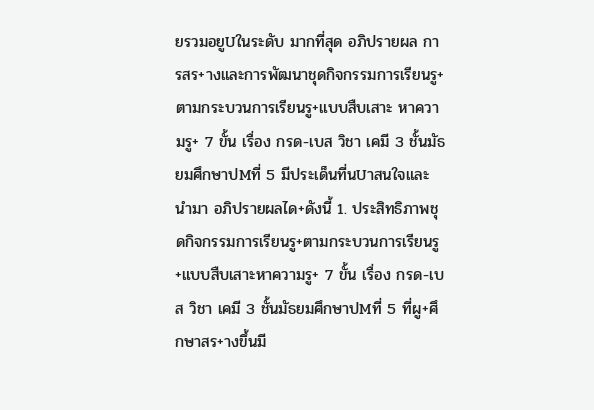ยรวมอยูUในระดับ มากที่สุด อภิปรายผล การสร+างและการพัฒนาชุดกิจกรรมการเรียนรู+ตามกระบวนการเรียนรู+แบบสืบเสาะ หาความรู+ 7 ขั้น เรื่อง กรด-เบส วิชา เคมี 3 ชั้นมัธยมศึกษาปMที่ 5 มีประเด็นที่นUาสนใจและนำมา อภิปรายผลได+ดังนี้ 1. ประสิทธิภาพชุดกิจกรรมการเรียนรู+ตามกระบวนการเรียนรู+แบบสืบเสาะหาความรู+ 7 ขั้น เรื่อง กรด-เบส วิชา เคมี 3 ชั้นมัธยมศึกษาปMที่ 5 ที่ผู+ศึกษาสร+างขึ้นมี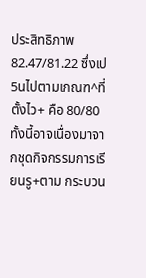ประสิทธิภาพ 82.47/81.22 ซึ่งเป5นไปตามเกณฑ^ที่ตั้งไว+ คือ 80/80 ทั้งนี้อาจเนื่องมาจากชุดกิจกรรมการเรียนรู+ตาม กระบวน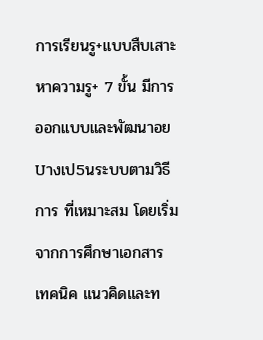การเรียนรู+แบบสืบเสาะหาความรู+ 7 ขั้น มีการออกแบบและพัฒนาอยUางเป5นระบบตามวิธีการ ที่เหมาะสม โดยเริ่มจากการศึกษาเอกสาร เทคนิค แนวคิดและท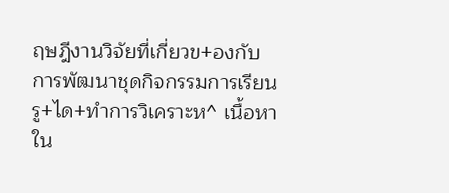ฤษฎีงานวิจัยที่เกี่ยวข+องกับ การพัฒนาชุดกิจกรรมการเรียนรู+ได+ทำการวิเคราะห^ เนื้อหาใน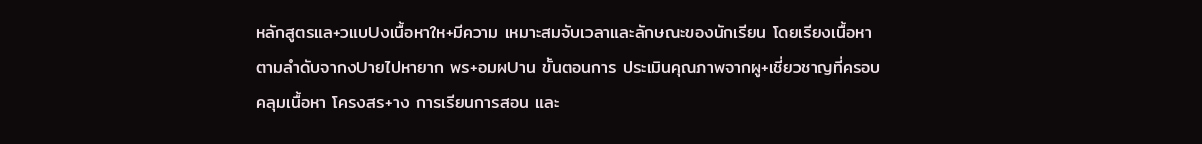หลักสูตรแล+วแบUงเนื้อหาให+มีความ เหมาะสมจับเวลาและลักษณะของนักเรียน โดยเรียงเนื้อหาตามลำดับจากงUายไปหายาก พร+อมผUาน ขั้นตอนการ ประเมินคุณภาพจากผู+เชี่ยวชาญที่ครอบคลุมเนื้อหา โครงสร+าง การเรียนการสอน และ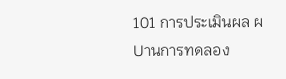101 การประเมินผล ผUานการทดลอง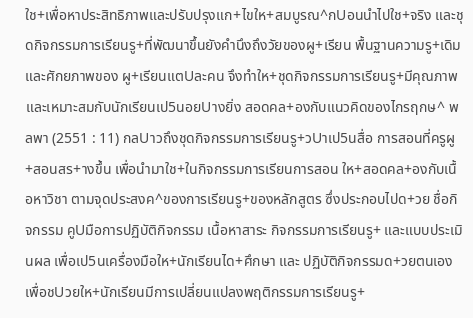ใช+เพื่อหาประสิทธิภาพและปรับปรุงแก+ไขให+สมบูรณ^กUอนนำไปใช+จริง และชุดกิจกรรมการเรียนรู+ที่พัฒนาขึ้นยังคำนึงถึงวัยของผู+เรียน พื้นฐานความรู+เดิมและศักยภาพของ ผู+เรียนแตUละคน จึงทำให+ชุดกิจกรรมการเรียนรู+มีคุณภาพและเหมาะสมกับนักเรียนเป5นอยUางยิ่ง สอดคล+องกับแนวคิดของไกรฤกษ^ พลพา (2551 : 11) กลUาวถึงชุดกิจกรรมการเรียนรู+วUาเป5นสื่อ การสอนที่ครูผู+สอนสร+างขึ้น เพื่อนำมาใช+ในกิจกรรมการเรียนการสอน ให+สอดคล+องกับเนื้อหาวิชา ตามจุดประสงค^ของการเรียนรู+ของหลักสูตร ซึ่งประกอบไปด+วย ชื่อกิจกรรม คูUมือการปฏิบัติกิจกรรม เนื้อหาสาระ กิจกรรมการเรียนรู+ และแบบประเมินผล เพื่อเป5นเครื่องมือให+นักเรียนได+ศึกษา และ ปฏิบัติกิจกรรมด+วยตนเอง เพื่อชUวยให+นักเรียนมีการเปลี่ยนแปลงพฤติกรรมการเรียนรู+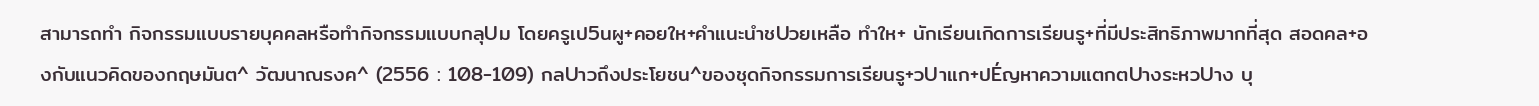สามารถทำ กิจกรรมแบบรายบุคคลหรือทำกิจกรรมแบบกลุUม โดยครูเป5นผู+คอยให+คำแนะนำชUวยเหลือ ทำให+ นักเรียนเกิดการเรียนรู+ที่มีประสิทธิภาพมากที่สุด สอดคล+องกับแนวคิดของกฤษมันต^ วัฒนาณรงค^ (2556 : 108-109) กลUาวถึงประโยชน^ของชุดกิจกรรมการเรียนรู+วUาแก+ปÉญหาความแตกตUางระหวUาง บุ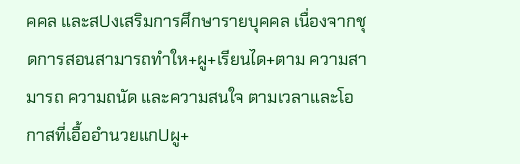คคล และสUงเสริมการศึกษารายบุคคล เนื่องจากชุดการสอนสามารถทำให+ผู+เรียนได+ตาม ความสามารถ ความถนัด และความสนใจ ตามเวลาและโอกาสที่เอื้ออำนวยแกUผู+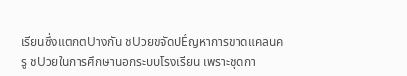เรียนซึ่งแตกตUางกัน ชUวยขจัดปÉญหาการขาดแคลนครู ชUวยในการศึกษานอกระบบโรงเรียน เพราะชุดกา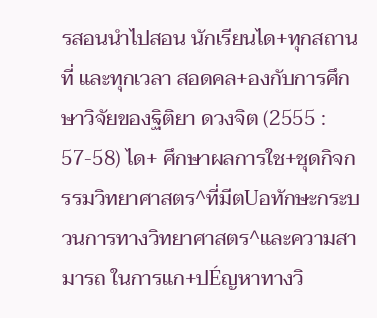รสอนนำไปสอน นักเรียนได+ทุกสถานที่ และทุกเวลา สอดคล+องกับการศึกษาวิจัยของฐิติยา ดวงจิต (2555 : 57-58) ได+ ศึกษาผลการใช+ชุดกิจกรรมวิทยาศาสตร^ที่มีตUอทักษะกระบวนการทางวิทยาศาสตร^และความสามารถ ในการแก+ปÉญหาทางวิ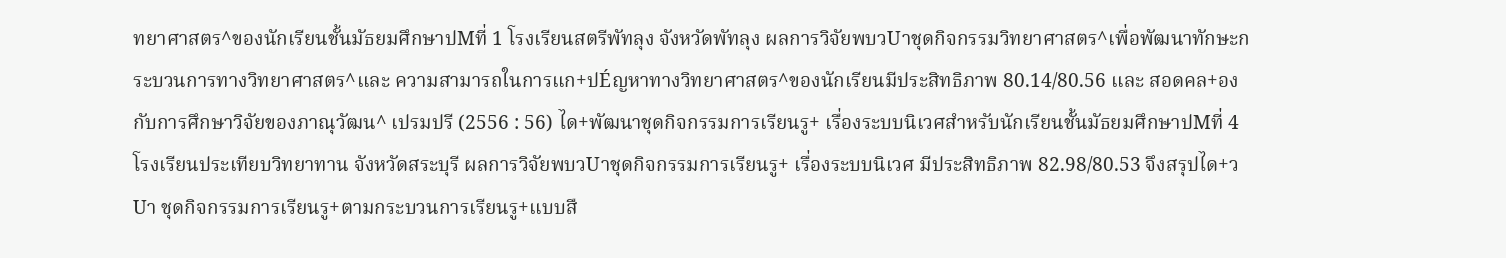ทยาศาสตร^ของนักเรียนชั้นมัธยมศึกษาปMที่ 1 โรงเรียนสตรีพัทลุง จังหวัดพัทลุง ผลการวิจัยพบวUาชุดกิจกรรมวิทยาศาสตร^เพื่อพัฒนาทักษะกระบวนการทางวิทยาศาสตร^และ ความสามารถในการแก+ปÉญหาทางวิทยาศาสตร^ของนักเรียนมีประสิทธิภาพ 80.14/80.56 และ สอดคล+องกับการศึกษาวิจัยของภาณุวัฒน^ เปรมปรี (2556 : 56) ได+พัฒนาชุดกิจกรรมการเรียนรู+ เรื่องระบบนิเวศสำหรับนักเรียนชั้นมัธยมศึกษาปMที่ 4 โรงเรียนประเทียบวิทยาทาน จังหวัดสระบุรี ผลการวิจัยพบวUาชุดกิจกรรมการเรียนรู+ เรื่องระบบนิเวศ มีประสิทธิภาพ 82.98/80.53 จึงสรุปได+วUา ชุดกิจกรรมการเรียนรู+ตามกระบวนการเรียนรู+แบบสื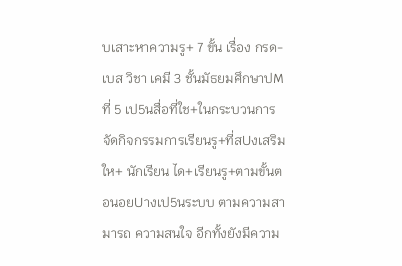บเสาะหาความรู+ 7 ขั้น เรื่อง กรด-เบส วิชา เคมี 3 ชั้นมัธยมศึกษาปMที่ 5 เป5นสื่อที่ใช+ในกระบวนการจัดกิจกรรมการเรียนรู+ที่สUงเสริมให+ นักเรียน ได+เรียนรู+ตามขั้นตอนอยUางเป5นระบบ ตามความสามารถ ความสนใจ อีกทั้งยังมีความ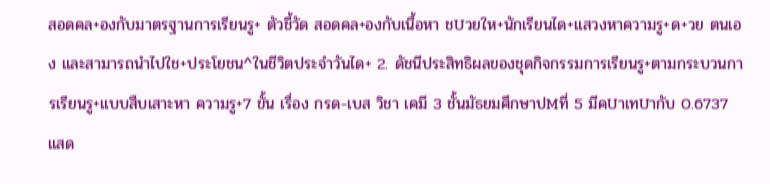สอดคล+องกับมาตรฐานการเรียนรู+ ตัวชี้วัด สอดคล+องกับเนื้อหา ชUวยให+นักเรียนได+แสวงหาความรู+ด+วย ตนเอง และสามารถนำไปใช+ประโยชน^ในชีวิตประจำวันได+ 2. ดัชนีประสิทธิผลของชุดกิจกรรมการเรียนรู+ตามกระบวนการเรียนรู+แบบสืบเสาะหา ความรู+7 ขั้น เรื่อง กรด-เบส วิชา เคมี 3 ชั้นมัธยมศึกษาปMที่ 5 มีคUาเทUากับ 0.6737 แสด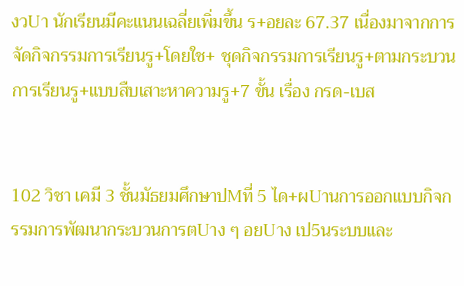งวUา นักเรียนมีคะแนนเฉลี่ยเพิ่มขึ้น ร+อยละ 67.37 เนื่องมาจากการจัดกิจกรรมการเรียนรู+โดยใช+ ชุดกิจกรรมการเรียนรู+ตามกระบวนการเรียนรู+แบบสืบเสาะหาความรู+7 ขั้น เรื่อง กรด-เบส


102 วิชา เคมี 3 ชั้นมัธยมศึกษาปMที่ 5 ได+ผUานการออกแบบกิจกรรมการพัฒนากระบวนการตUาง ๆ อยUาง เป5นระบบและ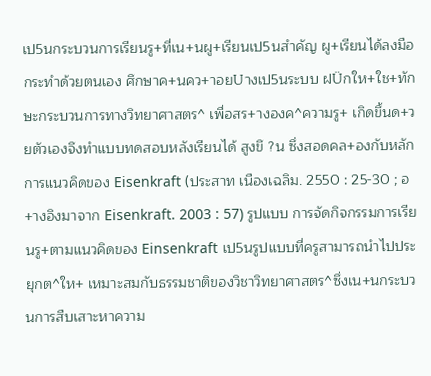เป5นกระบวนการเรียนรู+ที่เน+นผู+เรียนเป5นสำคัญ ผู+เรียนได้ลงมือกระทําด้วยตนเอง ศึกษาค+นคว+าอยUางเป5นระบบ ฝÜกให+ใช+ทักษะกระบวนการทางวิทยาศาสตร^ เพื่อสร+างองค^ความรู+ เกิดขึ้นด+วยตัวเองจึงทําแบบทดสอบหลังเรียนได้ สูงขึ ?น ซึ่งสอดคล+องกับหลักการแนวคิดของ Eisenkraft (ประสาท เนืองเฉลิม. 2550 : 25-30 ; อ+างอิงมาจาก Eisenkraft. 2003 : 57) รูปแบบ การจัดกิจกรรมการเรียนรู+ตามแนวคิดของ Einsenkraft เป5นรูปแบบที่ครูสามารถนำไปประยุกต^ให+ เหมาะสมกับธรรมชาติของวิชาวิทยาศาสตร^ซึ่งเน+นกระบวนการสืบเสาะหาความ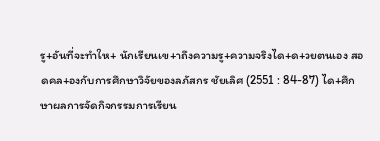รู+อันที่จะทำให+ นักเรียนเข+าถึงความรู+ความจริงได+ด+วยตนเอง สอดคล+องกับการศึกษาวิจัยของลภัสกร ชัยเลิศ (2551 : 84-87) ได+ศึกษาผลการจัดกิจกรรมการเรียน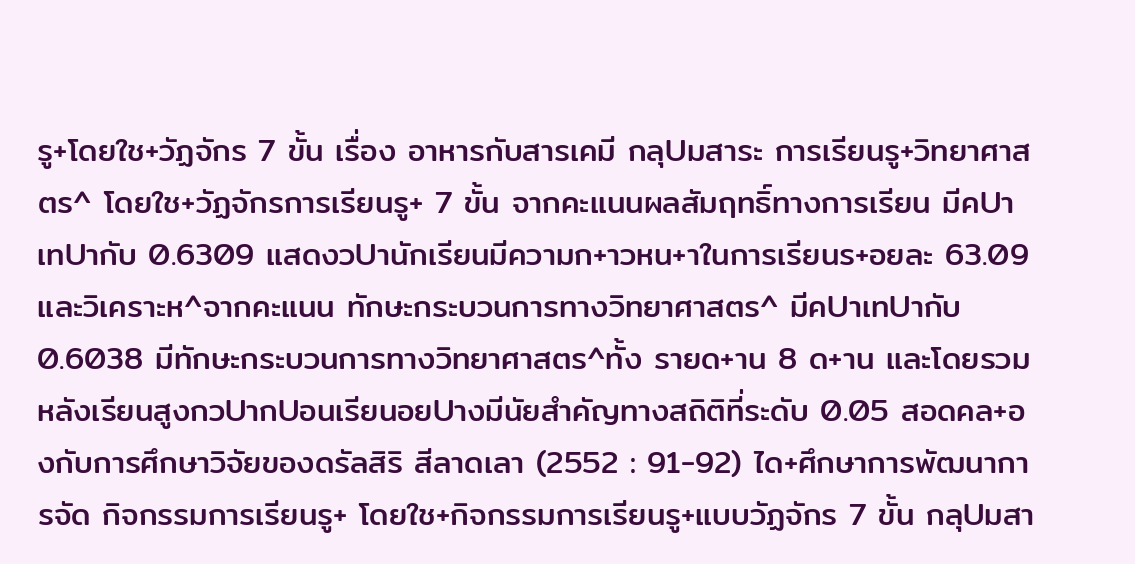รู+โดยใช+วัฏจักร 7 ขั้น เรื่อง อาหารกับสารเคมี กลุUมสาระ การเรียนรู+วิทยาศาสตร^ โดยใช+วัฏจักรการเรียนรู+ 7 ขั้น จากคะแนนผลสัมฤทธิ์ทางการเรียน มีคUา เทUากับ 0.6309 แสดงวUานักเรียนมีความก+าวหน+าในการเรียนร+อยละ 63.09 และวิเคราะห^จากคะแนน ทักษะกระบวนการทางวิทยาศาสตร^ มีคUาเทUากับ 0.6038 มีทักษะกระบวนการทางวิทยาศาสตร^ทั้ง รายด+าน 8 ด+าน และโดยรวมหลังเรียนสูงกวUากUอนเรียนอยUางมีนัยสำคัญทางสถิติที่ระดับ 0.05 สอดคล+องกับการศึกษาวิจัยของดรัลสิริ สีลาดเลา (2552 : 91-92) ได+ศึกษาการพัฒนาการจัด กิจกรรมการเรียนรู+ โดยใช+กิจกรรมการเรียนรู+แบบวัฏจักร 7 ขั้น กลุUมสา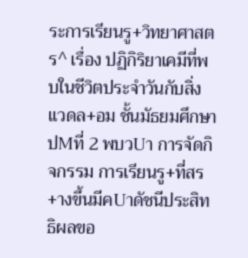ระการเรียนรู+วิทยาศาสตร^ เรื่อง ปฏิกิริยาเคมีที่พบในชีวิตประจำวันกับสิ่งแวดล+อม ชั้นมัธยมศึกษาปMที่ 2 พบวUา การจัดกิจกรรม การเรียนรู+ที่สร+างขึ้นมีคUาดัชนีประสิทธิผลขอ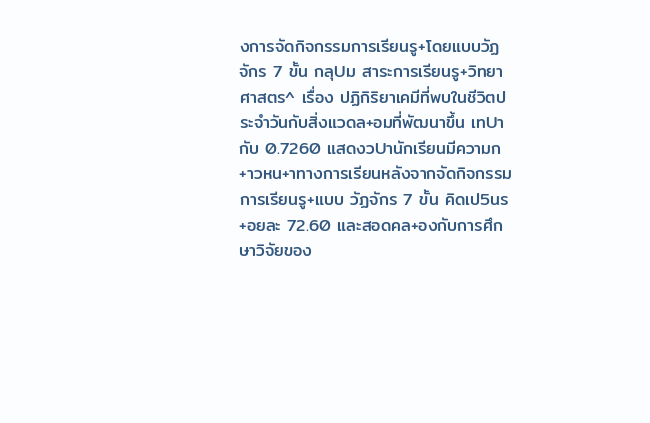งการจัดกิจกรรมการเรียนรู+โดยแบบวัฏจักร 7 ขั้น กลุUม สาระการเรียนรู+วิทยาศาสตร^ เรื่อง ปฏิกิริยาเคมีที่พบในชีวิตประจำวันกับสิ่งแวดล+อมที่พัฒนาขึ้น เทUากับ 0.7260 แสดงวUานักเรียนมีความก+าวหน+าทางการเรียนหลังจากจัดกิจกรรมการเรียนรู+แบบ วัฏจักร 7 ขั้น คิดเป5นร+อยละ 72.60 และสอดคล+องกับการศึกษาวิจัยของ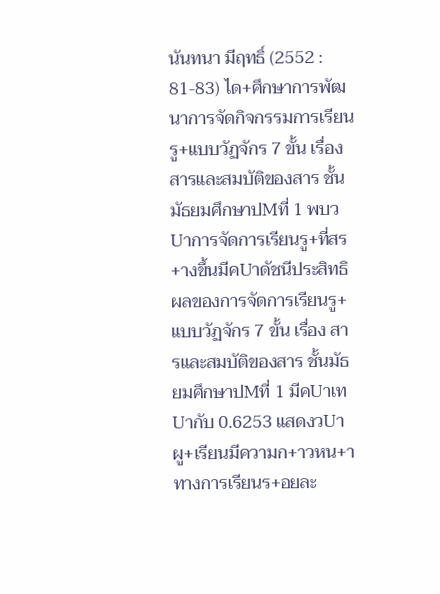นันทนา มีฤทธิ์ (2552 : 81-83) ได+ศึกษาการพัฒนาการจัดกิจกรรมการเรียนรู+แบบวัฏจักร 7 ขั้น เรื่อง สารและสมบัติของสาร ชั้นมัธยมศึกษาปMที่ 1 พบวUาการจัดการเรียนรู+ที่สร+างขึ้นมีคUาดัชนีประสิทธิผลของการจัดการเรียนรู+ แบบวัฏจักร 7 ขั้น เรื่อง สารและสมบัติของสาร ชั้นมัธยมศึกษาปMที่ 1 มีคUาเทUากับ 0.6253 แสดงวUา ผู+เรียนมีความก+าวหน+าทางการเรียนร+อยละ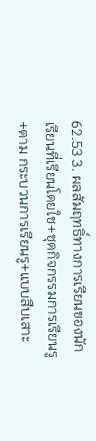62.53 3. ผลสัมฤทธิ์ทางการเรียนของนักเรียนที่เรียนโดยใช+ชุดกิจกรรมการเรียนรู+ตาม กระบวนการเรียนรู+แบบสืบเสาะ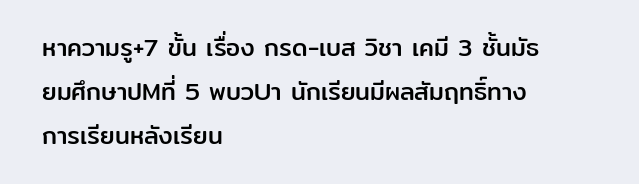หาความรู+7 ขั้น เรื่อง กรด-เบส วิชา เคมี 3 ชั้นมัธยมศึกษาปMที่ 5 พบวUา นักเรียนมีผลสัมฤทธิ์ทางการเรียนหลังเรียน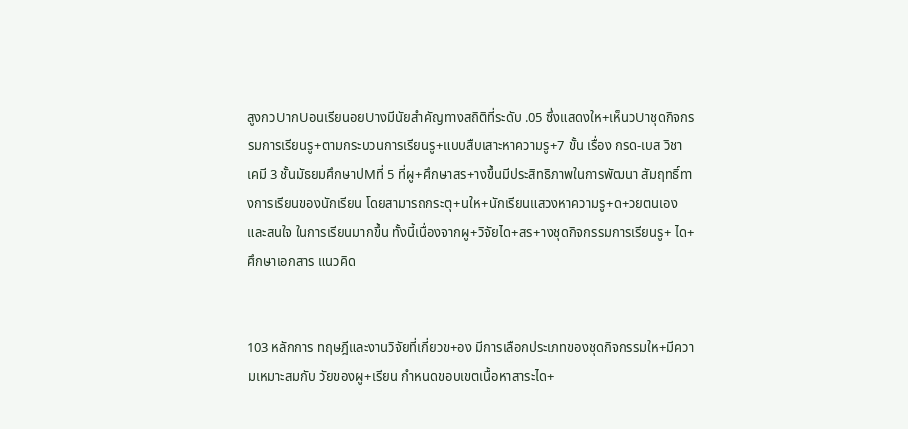สูงกวUากUอนเรียนอยUางมีนัยสำคัญทางสถิติที่ระดับ .05 ซึ่งแสดงให+เห็นวUาชุดกิจกรรมการเรียนรู+ตามกระบวนการเรียนรู+แบบสืบเสาะหาความรู+7 ขั้น เรื่อง กรด-เบส วิชา เคมี 3 ชั้นมัธยมศึกษาปMที่ 5 ที่ผู+ศึกษาสร+างขึ้นมีประสิทธิภาพในการพัฒนา สัมฤทธิ์ทางการเรียนของนักเรียน โดยสามารถกระตุ+นให+นักเรียนแสวงหาความรู+ด+วยตนเอง และสนใจ ในการเรียนมากขึ้น ทั้งนี้เนื่องจากผู+วิจัยได+สร+างชุดกิจกรรมการเรียนรู+ ได+ศึกษาเอกสาร แนวคิด


103 หลักการ ทฤษฎีและงานวิจัยที่เกี่ยวข+อง มีการเลือกประเภทของชุดกิจกรรมให+มีความเหมาะสมกับ วัยของผู+เรียน กำหนดขอบเขตเนื้อหาสาระได+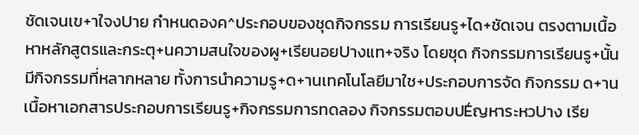ชัดเจนเข+าใจงUาย กำหนดองค^ประกอบของชุดกิจกรรม การเรียนรู+ได+ชัดเจน ตรงตามเนื้อหาหลักสูตรและกระตุ+นความสนใจของผู+เรียนอยUางแท+จริง โดยชุด กิจกรรมการเรียนรู+นั้น มีกิจกรรมที่หลากหลาย ทั้งการนำความรู+ด+านเทคโนโลยีมาใช+ประกอบการจัด กิจกรรม ด+านเนื้อหาเอกสารประกอบการเรียนรู+กิจกรรมการทดลอง กิจกรรมตอบปÉญหาระหวUาง เรีย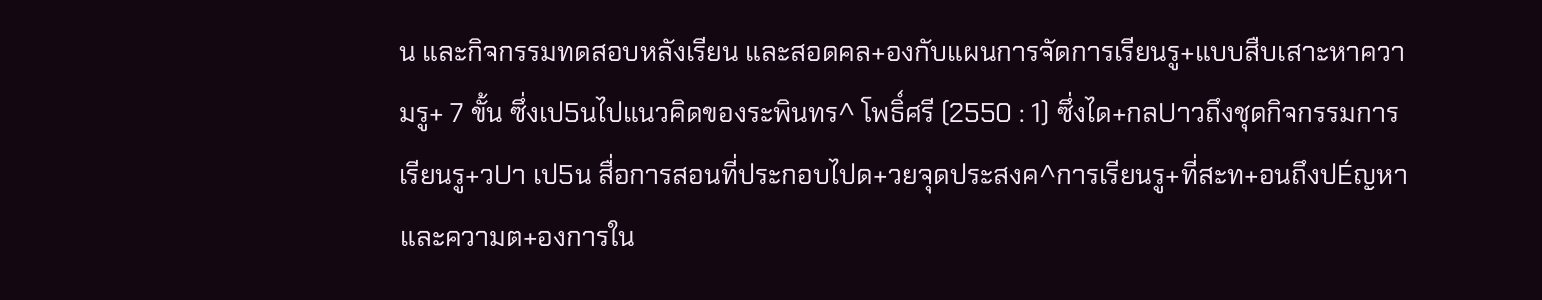น และกิจกรรมทดสอบหลังเรียน และสอดคล+องกับแผนการจัดการเรียนรู+แบบสืบเสาะหาความรู+ 7 ขั้น ซึ่งเป5นไปแนวคิดของระพินทร^ โพธิ์ศรี (2550 : 1) ซึ่งได+กลUาวถึงชุดกิจกรรมการเรียนรู+วUา เป5น สื่อการสอนที่ประกอบไปด+วยจุดประสงค^การเรียนรู+ที่สะท+อนถึงปÉญหาและความต+องการใน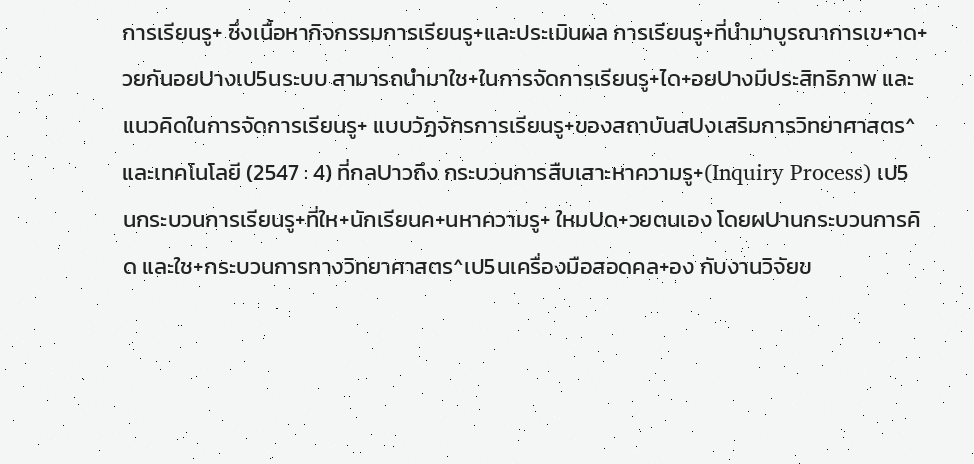การเรียนรู+ ซึ่งเนื้อหากิจกรรมการเรียนรู+และประเมินผล การเรียนรู+ที่นำมาบูรณาการเข+าด+วยกันอยUางเป5นระบบ สามารถนำมาใช+ในการจัดการเรียนรู+ได+อยUางมีประสิทธิภาพ และแนวคิดในการจัดการเรียนรู+ แบบวัฏจักรการเรียนรู+ของสถาบันสUงเสริมการวิทยาศาสตร^และเทคโนโลยี (2547 : 4) ที่กลUาวถึง กระบวนการสืบเสาะหาความรู+(Inquiry Process) เป5นกระบวนการเรียนรู+ที่ให+นักเรียนค+นหาความรู+ ใหมUด+วยตนเอง โดยผUานกระบวนการคิด และใช+กระบวนการทางวิทยาศาสตร^เป5นเครื่องมือสอดคล+อง กับงานวิจัยข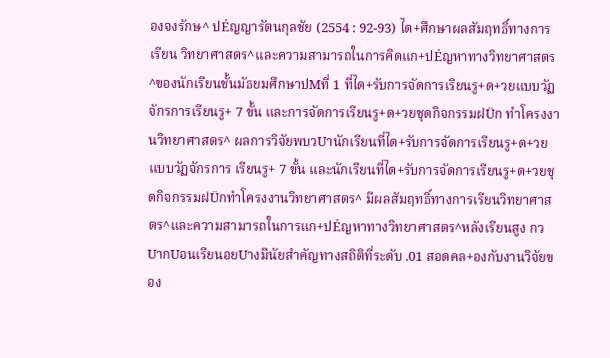องจงรักษ^ ปÉญญารัตนกุลชัย (2554 : 92-93) ได+ศึกษาผลสัมฤทธิ์ทางการเรียน วิทยาศาสตร^และความสามารถในการคิดแก+ปÉญหาทางวิทยาศาสตร^ของนักเรียนชั้นมัธยมศึกษาปMที่ 1 ที่ได+รับการจัดการเรียนรู+ด+วยแบบวัฏจักรการเรียนรู+ 7 ขั้น และการจัดการเรียนรู+ด+วยชุดกิจกรรมฝÜก ทำโครงงานวิทยาศาสตร^ ผลการวิจัยพบวUานักเรียนที่ได+รับการจัดการเรียนรู+ด+วยแบบวัฏจักรการ เรียนรู+ 7 ขั้น และนักเรียนที่ได+รับการจัดการเรียนรู+ด+วยชุดกิจกรรมฝÜกทำโครงงานวิทยาศาสตร^ มีผลสัมฤทธิ์ทางการเรียนวิทยาศาสตร^และความสามารถในการแก+ปÉญหาทางวิทยาศาสตร^หลังเรียนสูง กวUากUอนเรียนอยUางมีนัยสำคัญทางสถิติที่ระดับ .01 สอดคล+องกับงานวิจัยของ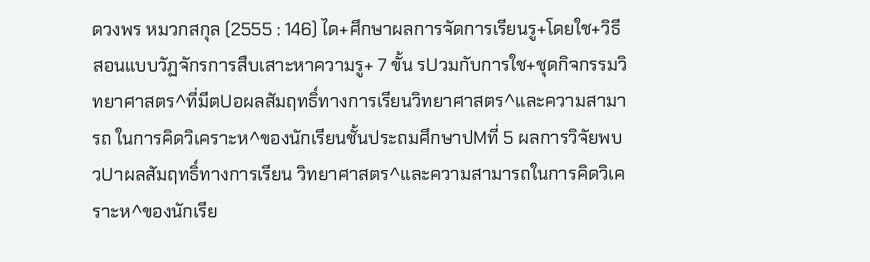ดวงพร หมวกสกุล (2555 : 146) ได+ศึกษาผลการจัดการเรียนรู+โดยใช+วิธีสอนแบบวัฏจักรการสืบเสาะหาความรู+ 7 ขั้น รUวมกับการใช+ชุดกิจกรรมวิทยาศาสตร^ที่มีตUอผลสัมฤทธิ์ทางการเรียนวิทยาศาสตร^และความสามารถ ในการคิดวิเคราะห^ของนักเรียนชั้นประถมศึกษาปMที่ 5 ผลการวิจัยพบวUาผลสัมฤทธิ์ทางการเรียน วิทยาศาสตร^และความสามารถในการคิดวิเคราะห^ของนักเรีย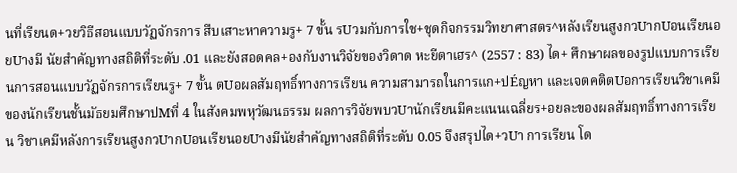นที่เรียนด+วยวิธีสอนแบบวัฏจักรการ สืบเสาะหาความรู+ 7 ขั้น รUวมกับการใช+ชุดกิจกรรมวิทยาศาสตร^หลังเรียนสูงกวUากUอนเรียนอยUางมี นัยสำคัญทางสถิติที่ระดับ .01 และยังสอดคล+องกับงานวิจัยของวิดาด หะยีตาเฮร^ (2557 : 83) ได+ ศึกษาผลของรูปแบบการเรียนการสอนแบบวัฏจักรการเรียนรู+ 7 ขั้น ตUอผลสัมฤทธิ์ทางการเรียน ความสามารถในการแก+ปÉญหา และเจตคติตUอการเรียนวิชาเคมีของนักเรียนชั้นมัธยมศึกษาปMที่ 4 ในสังคมพหุวัฒนธรรม ผลการวิจัยพบวUานักเรียนมีคะแนนเฉลี่ยร+อยละของผลสัมฤทธิ์ทางการเรียน วิชาเคมีหลังการเรียนสูงกวUากUอนเรียนอยUางมีนัยสำคัญทางสถิติที่ระดับ 0.05 จึงสรุปได+วUา การเรียน โด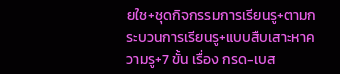ยใช+ชุดกิจกรรมการเรียนรู+ตามกระบวนการเรียนรู+แบบสืบเสาะหาความรู+7 ขั้น เรื่อง กรด-เบส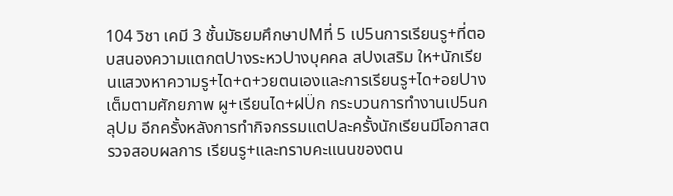104 วิชา เคมี 3 ชั้นมัธยมศึกษาปMที่ 5 เป5นการเรียนรู+ที่ตอบสนองความแตกตUางระหวUางบุคคล สUงเสริม ให+นักเรียนแสวงหาความรู+ได+ด+วยตนเองและการเรียนรู+ได+อยUางเต็มตามศักยภาพ ผู+เรียนได+ฝÜก กระบวนการทำงานเป5นกลุUม อีกครั้งหลังการทำกิจกรรมแตUละครั้งนักเรียนมีโอกาสตรวจสอบผลการ เรียนรู+และทราบคะแนนของตน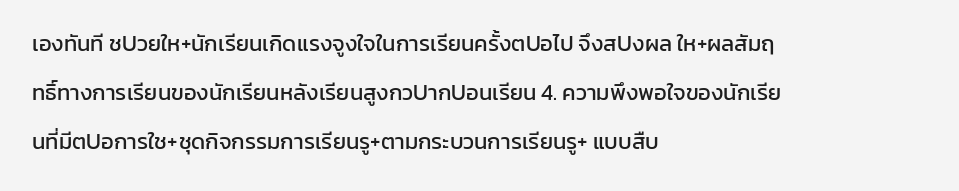เองทันที ชUวยให+นักเรียนเกิดแรงจูงใจในการเรียนครั้งตUอไป จึงสUงผล ให+ผลสัมฤทธิ์ทางการเรียนของนักเรียนหลังเรียนสูงกวUากUอนเรียน 4. ความพึงพอใจของนักเรียนที่มีตUอการใช+ชุดกิจกรรมการเรียนรู+ตามกระบวนการเรียนรู+ แบบสืบ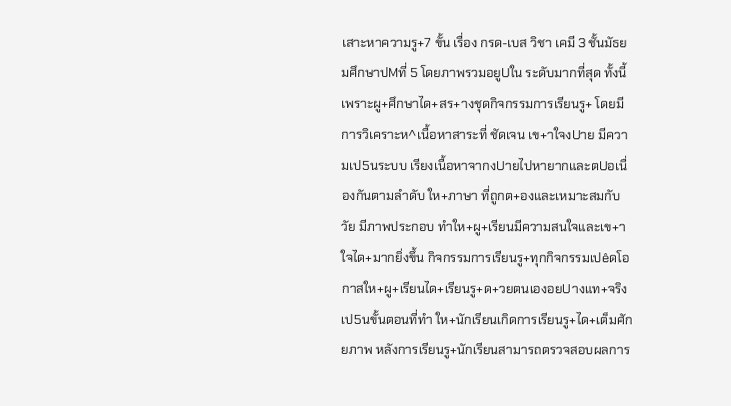เสาะหาความรู+7 ขั้น เรื่อง กรด-เบส วิชา เคมี 3 ชั้นมัธยมศึกษาปMที่ 5 โดยภาพรวมอยูUใน ระดับมากที่สุด ทั้งนี้เพราะผู+ศึกษาได+สร+างชุดกิจกรรมการเรียนรู+ โดยมีการวิเคราะห^เนื้อหาสาระที่ ชัดเจน เข+าใจงUาย มีความเป5นระบบ เรียงเนื้อหาจากงUายไปหายากและตUอเนื่องกันตามลำดับ ให+ภาษา ที่ถูกต+องและเหมาะสมกับวัย มีภาพประกอบ ทำให+ผู+เรียนมีความสนใจและเข+าใจได+มากยิ่งขึ้น กิจกรรมการเรียนรู+ทุกกิจกรรมเปêดโอกาสให+ผู+เรียนได+เรียนรู+ด+วยตนเองอยUางแท+จริง เป5นขั้นตอนที่ทำ ให+นักเรียนเกิดการเรียนรู+ได+เต็มศักยภาพ หลังการเรียนรู+นักเรียนสามารถตรวจสอบผลการ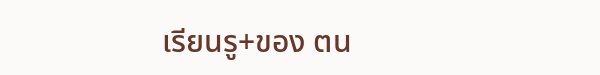เรียนรู+ของ ตน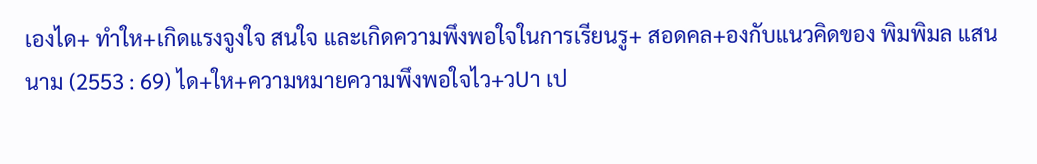เองได+ ทำให+เกิดแรงจูงใจ สนใจ และเกิดความพึงพอใจในการเรียนรู+ สอดคล+องกับแนวคิดของ พิมพิมล แสนนาม (2553 : 69) ได+ให+ความหมายความพึงพอใจไว+วUา เป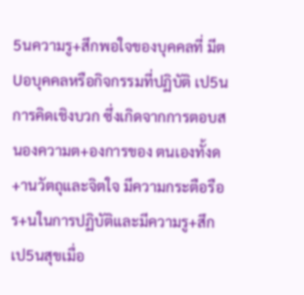5นความรู+สึกพอใจของบุคคลที่ มีตUอบุคคลหรือกิจกรรมที่ปฏิบัติ เป5นการคิดเชิงบวก ซึ่งเกิดจากการตอบสนองความต+องการของ ตนเองทั้งด+านวัตถุและจิตใจ มีความกระตือรือร+นในการปฏิบัติและมีความรู+สึกเป5นสุขเมื่อ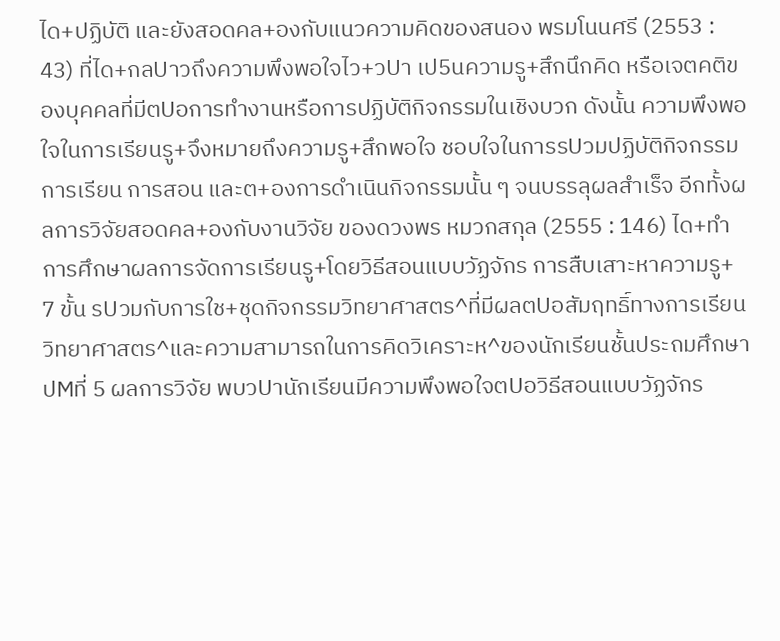ได+ปฏิบัติ และยังสอดคล+องกับแนวความคิดของสนอง พรมโนนศรี (2553 : 43) ที่ได+กลUาวถึงความพึงพอใจไว+วUา เป5นความรู+สึกนึกคิด หรือเจตคติของบุคคลที่มีตUอการทำงานหรือการปฏิบัติกิจกรรมในเชิงบวก ดังนั้น ความพึงพอใจในการเรียนรู+จึงหมายถึงความรู+สึกพอใจ ชอบใจในการรUวมปฏิบัติกิจกรรมการเรียน การสอน และต+องการดำเนินกิจกรรมนั้น ๆ จนบรรลุผลสำเร็จ อีกทั้งผลการวิจัยสอดคล+องกับงานวิจัย ของดวงพร หมวกสกุล (2555 : 146) ได+ทำการศึกษาผลการจัดการเรียนรู+โดยวิธีสอนแบบวัฏจักร การสืบเสาะหาความรู+ 7 ขั้น รUวมกับการใช+ชุดกิจกรรมวิทยาศาสตร^ที่มีผลตUอสัมฤทธิ์ทางการเรียน วิทยาศาสตร^และความสามารถในการคิดวิเคราะห^ของนักเรียนชั้นประถมศึกษาปMที่ 5 ผลการวิจัย พบวUานักเรียนมีความพึงพอใจตUอวิธีสอนแบบวัฏจักร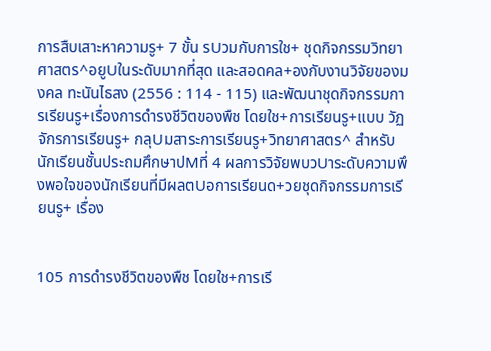การสืบเสาะหาความรู+ 7 ขั้น รUวมกับการใช+ ชุดกิจกรรมวิทยาศาสตร^อยูUในระดับมากที่สุด และสอดคล+องกับงานวิจัยของมงคล ทะนันไธสง (2556 : 114 - 115) และพัฒนาชุดกิจกรรมการเรียนรู+เรื่องการดำรงชีวิตของพืช โดยใช+การเรียนรู+แบบ วัฏจักรการเรียนรู+ กลุUมสาระการเรียนรู+วิทยาศาสตร^ สำหรับนักเรียนชั้นประถมศึกษาปMที่ 4 ผลการวิจัยพบวUาระดับความพึงพอใจของนักเรียนที่มีผลตUอการเรียนด+วยชุดกิจกรรมการเรียนรู+ เรื่อง


105 การดำรงชีวิตของพืช โดยใช+การเรี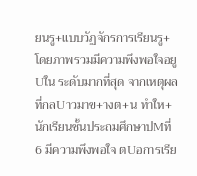ยนรู+แบบวัฏจักรการเรียนรู+ โดยภาพรวมมีความพึงพอใจอยูUใน ระดับมากที่สุด จากเหตุผลที่กลUาวมาข+างต+น ทำให+นักเรียนชั้นประถมศึกษาปMที่ 6 มีความพึงพอใจ ตUอการเรีย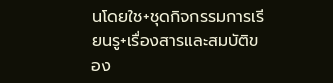นโดยใช+ชุดกิจกรรมการเรียนรู+เรื่องสารและสมบัติของ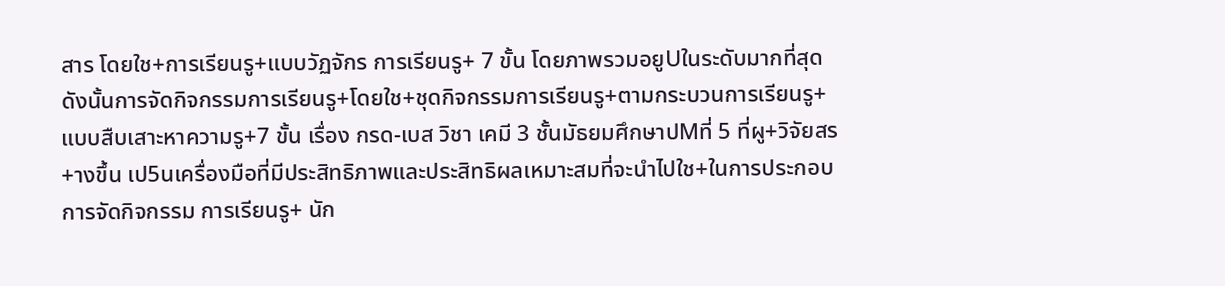สาร โดยใช+การเรียนรู+แบบวัฏจักร การเรียนรู+ 7 ขั้น โดยภาพรวมอยูUในระดับมากที่สุด ดังนั้นการจัดกิจกรรมการเรียนรู+โดยใช+ชุดกิจกรรมการเรียนรู+ตามกระบวนการเรียนรู+ แบบสืบเสาะหาความรู+7 ขั้น เรื่อง กรด-เบส วิชา เคมี 3 ชั้นมัธยมศึกษาปMที่ 5 ที่ผู+วิจัยสร+างขึ้น เป5นเครื่องมือที่มีประสิทธิภาพและประสิทธิผลเหมาะสมที่จะนำไปใช+ในการประกอบการจัดกิจกรรม การเรียนรู+ นัก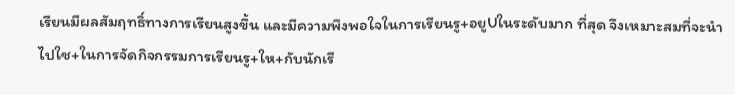เรียนมีผลสัมฤทธิ์ทางการเรียนสูงขึ้น และมีความพึงพอใจในการเรียนรู+อยูUในระดับมาก ที่สุด จึงเหมาะสมที่จะนำไปใช+ในการจัดกิจกรรมการเรียนรู+ให+กับนักเรี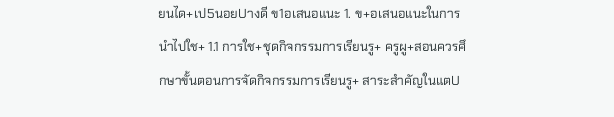ยนได+เป5นอยUางดี ข1อเสนอแนะ 1. ข+อเสนอแนะในการนำไปใช+ 1.1 การใช+ชุดกิจกรรมการเรียนรู+ ครูผู+สอนควรศึกษาขั้นตอนการจัดกิจกรรมการเรียนรู+ สาระสำคัญในแตU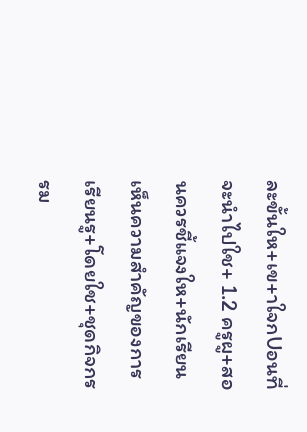ละขั้นให+เข+าใจกUอนที่จะนำไปใช+ 1.2 ครูผู+สอนควรชี้แจงให+นักเรียนเห็นความสำคัญของการเรียนรู+โดยใช+ชุดกิจกรรม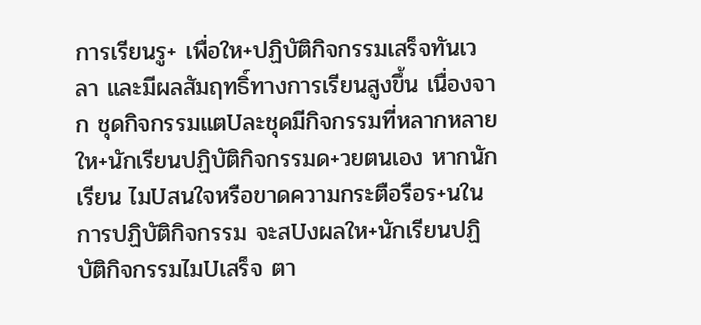การเรียนรู+ เพื่อให+ปฏิบัติกิจกรรมเสร็จทันเวลา และมีผลสัมฤทธิ์ทางการเรียนสูงขึ้น เนื่องจาก ชุดกิจกรรมแตUละชุดมีกิจกรรมที่หลากหลายให+นักเรียนปฏิบัติกิจกรรมด+วยตนเอง หากนักเรียน ไมUสนใจหรือขาดความกระตือรือร+นในการปฏิบัติกิจกรรม จะสUงผลให+นักเรียนปฏิบัติกิจกรรมไมUเสร็จ ตา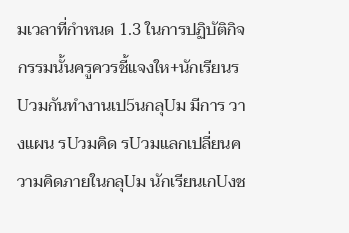มเวลาที่กำหนด 1.3 ในการปฏิบัติกิจกรรมนั้นครูควรชี้แจงให+นักเรียนรUวมกันทำงานเป5นกลุUม มีการ วางแผน รUวมคิด รUวมแลกเปลี่ยนความคิดภายในกลุUม นักเรียนเกUงช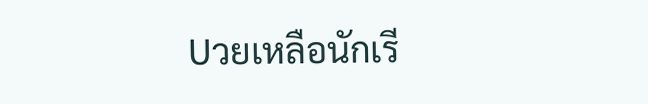Uวยเหลือนักเรี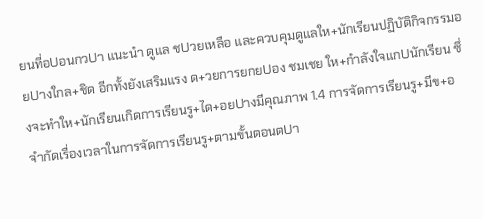ยนที่อUอนกวUา แนะนำ ดูแล ชUวยเหลือ และควบคุมดูแลให+นักเรียนปฏิบัติกิจกรรมอยUางใกล+ชิด อีกทั้งยังเสริมแรง ด+วยการยกยUอง ชมเชย ให+กำลังใจแกUนักเรียน ซึ่งจะทำให+นักเรียนเกิดการเรียนรู+ได+อยUางมีคุณภาพ 1.4 การจัดการเรียนรู+มีข+อจำกัดเรื่องเวลาในการจัดการเรียนรู+ตามขั้นตอนตUา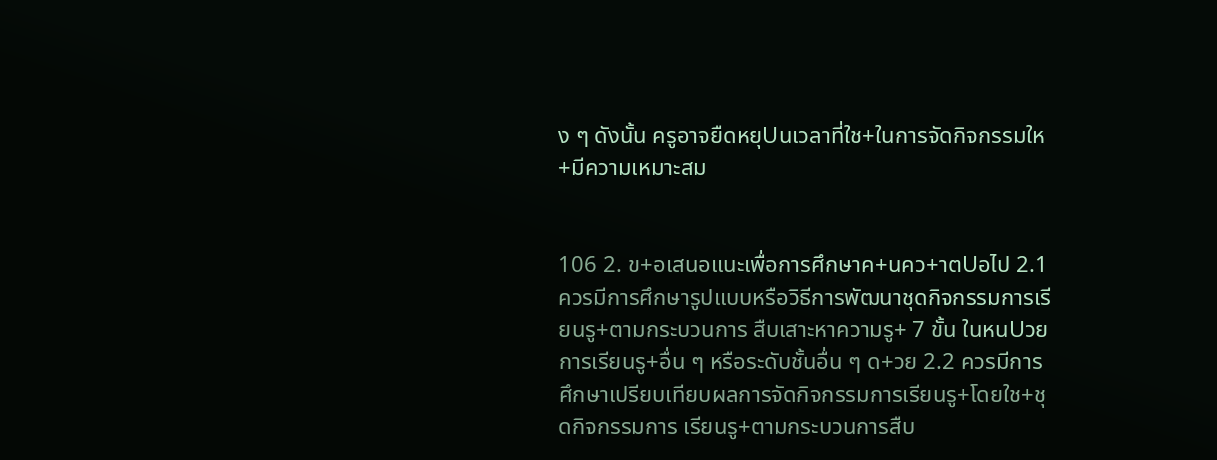ง ๆ ดังนั้น ครูอาจยืดหยุUนเวลาที่ใช+ในการจัดกิจกรรมให+มีความเหมาะสม


106 2. ข+อเสนอแนะเพื่อการศึกษาค+นคว+าตUอไป 2.1 ควรมีการศึกษารูปแบบหรือวิธีการพัฒนาชุดกิจกรรมการเรียนรู+ตามกระบวนการ สืบเสาะหาความรู+ 7 ขั้น ในหนUวยการเรียนรู+อื่น ๆ หรือระดับชั้นอื่น ๆ ด+วย 2.2 ควรมีการศึกษาเปรียบเทียบผลการจัดกิจกรรมการเรียนรู+โดยใช+ชุดกิจกรรมการ เรียนรู+ตามกระบวนการสืบ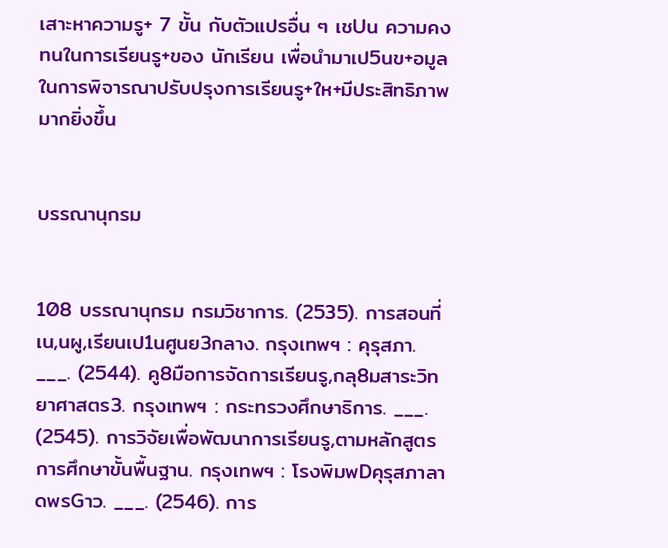เสาะหาความรู+ 7 ขั้น กับตัวแปรอื่น ๆ เชUน ความคงทนในการเรียนรู+ของ นักเรียน เพื่อนำมาเป5นข+อมูลในการพิจารณาปรับปรุงการเรียนรู+ให+มีประสิทธิภาพมากยิ่งขึ้น


บรรณานุกรม


108 บรรณานุกรม กรมวิชาการ. (2535). การสอนที่เน,นผู,เรียนเป1นศูนย3กลาง. กรุงเทพฯ : คุรุสภา. ___. (2544). คู8มือการจัดการเรียนรู,กลุ8มสาระวิทยาศาสตร3. กรุงเทพฯ : กระทรวงศึกษาธิการ. ___. (2545). การวิจัยเพื่อพัฒนาการเรียนรู,ตามหลักสูตรการศึกษาขั้นพื้นฐาน. กรุงเทพฯ : โรงพิมพDคุรุสภาลาดพรGาว. ___. (2546). การ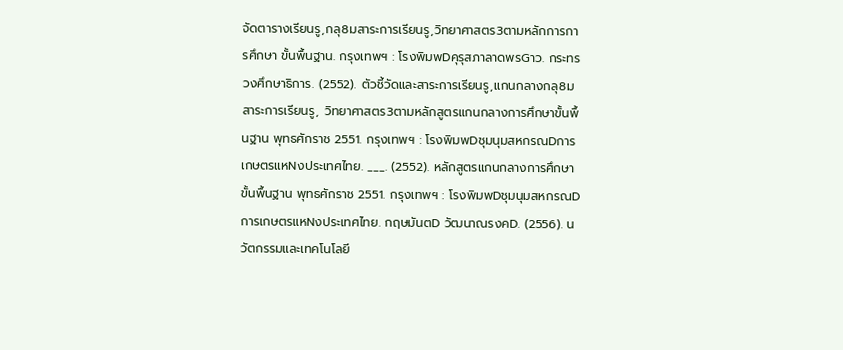จัดตารางเรียนรู,กลุ8มสาระการเรียนรู,วิทยาศาสตร3ตามหลักการการศึกษา ขั้นพื้นฐาน. กรุงเทพฯ : โรงพิมพDคุรุสภาลาดพรGาว. กระทรวงศึกษาธิการ. (2552). ตัวชี้วัดและสาระการเรียนรู,แกนกลางกลุ8มสาระการเรียนรู, วิทยาศาสตร3ตามหลักสูตรแกนกลางการศึกษาขั้นพื้นฐาน พุทธศักราช 2551. กรุงเทพฯ : โรงพิมพDชุมนุมสหกรณDการเกษตรแหNงประเทศไทย. ___. (2552). หลักสูตรแกนกลางการศึกษาขั้นพื้นฐาน พุทธศักราช 2551. กรุงเทพฯ : โรงพิมพDชุมนุมสหกรณDการเกษตรแหNงประเทศไทย. กฤษมันตD วัฒนาณรงคD. (2556). นวัตกรรมและเทคโนโลยี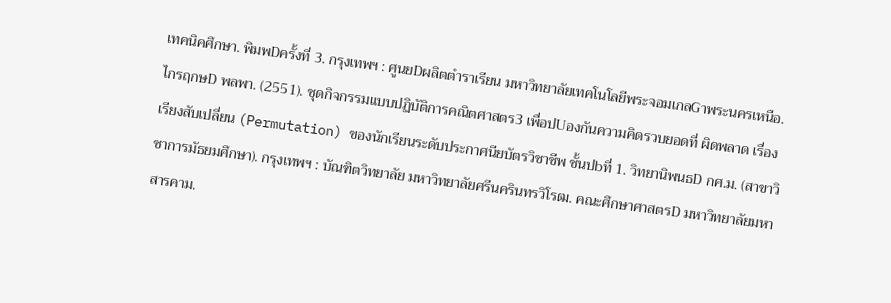เทคนิคศึกษา. พิมพDครั้งที่ 3. กรุงเทพฯ : ศูนยDผลิตตำราเรียน มหาวิทยาลัยเทคโนโลยีพระจอมเกลGาพระนครเหนือ. ไกรฤกษD พลพา. (2551). ชุดกิจกรรมแบบปฏิบัติการคณิตศาสตร3 เพื่อปUองกันความคิดรวบยอดที่ ผิดพลาด เรื่อง เรียงสับเปลี่ยน (Permutation) ของนักเรียนระดับประกาศนียบัตรวิชาชีพ ชั้นปbที่ 1. วิทยานิพนธD กศ.ม. (สาขาวิชาการมัธยมศึกษา). กรุงเทพฯ : บัณฑิตวิทยาลัย มหาวิทยาลัยศรีนครินทรวิโรฒ. คณะศึกษาศาสตรD มหาวิทยาลัยมหาสารคาม.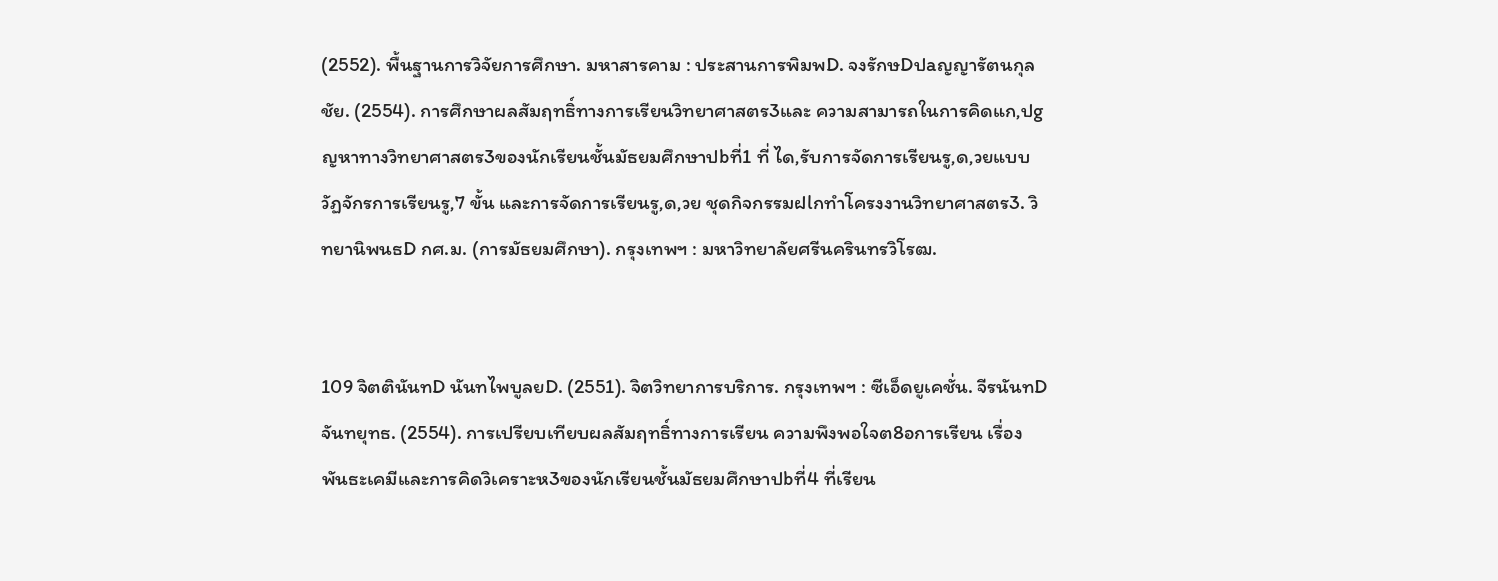(2552). พื้นฐานการวิจัยการศึกษา. มหาสารคาม : ประสานการพิมพD. จงรักษDปaญญารัตนกุลชัย. (2554). การศึกษาผลสัมฤทธิ์ทางการเรียนวิทยาศาสตร3และ ความสามารถในการคิดแก,ปgญหาทางวิทยาศาสตร3ของนักเรียนชั้นมัธยมศึกษาปbที่1 ที่ ได,รับการจัดการเรียนรู,ด,วยแบบวัฏจักรการเรียนรู,7 ขั้น และการจัดการเรียนรู,ด,วย ชุดกิจกรรมฝlกทำโครงงานวิทยาศาสตร3. วิทยานิพนธD กศ.ม. (การมัธยมศึกษา). กรุงเทพฯ : มหาวิทยาลัยศรีนครินทรวิโรฒ.


109 จิตตินันทD นันทไพบูลยD. (2551). จิตวิทยาการบริการ. กรุงเทพฯ : ซีเอ็ดยูเคชั่น. จีรนันทDจันทยุทธ. (2554). การเปรียบเทียบผลสัมฤทธิ์ทางการเรียน ความพึงพอใจต8อการเรียน เรื่อง พันธะเคมีและการคิดวิเคราะห3ของนักเรียนชั้นมัธยมศึกษาปbที่4 ที่เรียน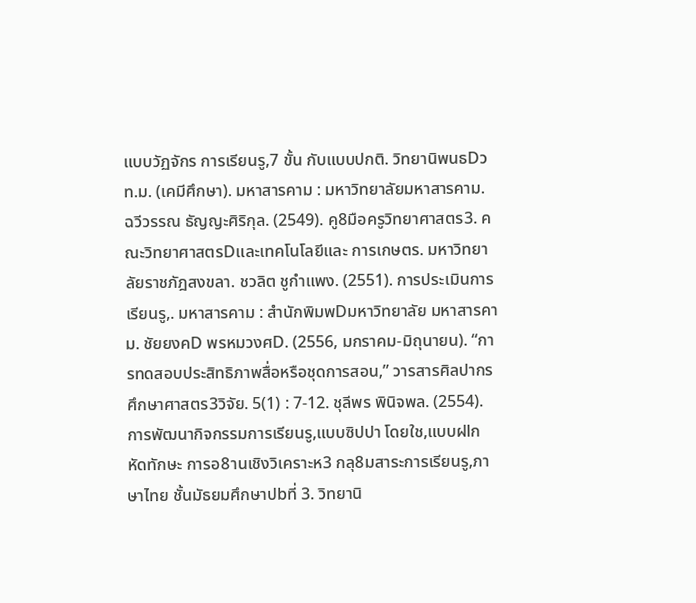แบบวัฏจักร การเรียนรู,7 ขั้น กับแบบปกติ. วิทยานิพนธDวท.ม. (เคมีศึกษา). มหาสารคาม : มหาวิทยาลัยมหาสารคาม. ฉวีวรรณ ธัญญะศิริกุล. (2549). คู8มือครูวิทยาศาสตร3. คณะวิทยาศาสตรDและเทคโนโลยีและ การเกษตร. มหาวิทยาลัยราชภัฎสงขลา. ชวลิต ชูกำแพง. (2551). การประเมินการเรียนรู,. มหาสารคาม : สำนักพิมพDมหาวิทยาลัย มหาสารคาม. ชัยยงคD พรหมวงศD. (2556, มกราคม-มิถุนายน). “การทดสอบประสิทธิภาพสื่อหรือชุดการสอน,” วารสารศิลปากรศึกษาศาสตร3วิจัย. 5(1) : 7-12. ชุลีพร พินิจพล. (2554). การพัฒนากิจกรรมการเรียนรู,แบบซิปปา โดยใช,แบบฝlกหัดทักษะ การอ8านเชิงวิเคราะห3 กลุ8มสาระการเรียนรู,ภาษาไทย ชั้นมัธยมศึกษาปbที่ 3. วิทยานิ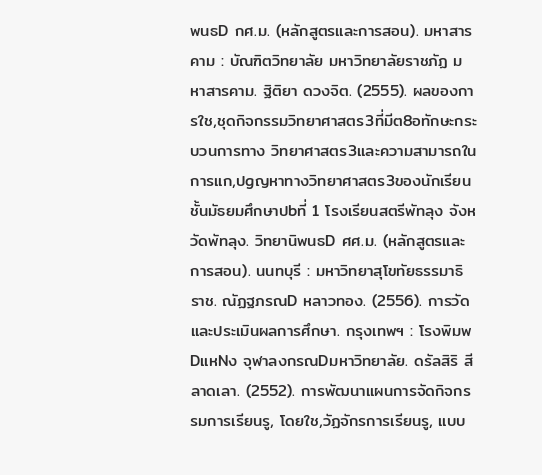พนธD กศ.ม. (หลักสูตรและการสอน). มหาสารคาม : บัณฑิตวิทยาลัย มหาวิทยาลัยราชภัฏ มหาสารคาม. ฐิติยา ดวงจิต. (2555). ผลของการใช,ชุดกิจกรรมวิทยาศาสตร3ที่มีต8อทักษะกระบวนการทาง วิทยาศาสตร3และความสามารถในการแก,ปgญหาทางวิทยาศาสตร3ของนักเรียน ชั้นมัธยมศึกษาปbที่ 1 โรงเรียนสตรีพัทลุง จังหวัดพัทลุง. วิทยานิพนธD ศศ.ม. (หลักสูตรและการสอน). นนทบุรี : มหาวิทยาสุโขทัยธรรมาธิราช. ณัฏฐภรณD หลาวทอง. (2556). การวัดและประเมินผลการศึกษา. กรุงเทพฯ : โรงพิมพDแหNง จุฬาลงกรณDมหาวิทยาลัย. ดรัลสิริ สีลาดเลา. (2552). การพัฒนาแผนการจัดกิจกรรมการเรียนรู, โดยใช,วัฏจักรการเรียนรู, แบบ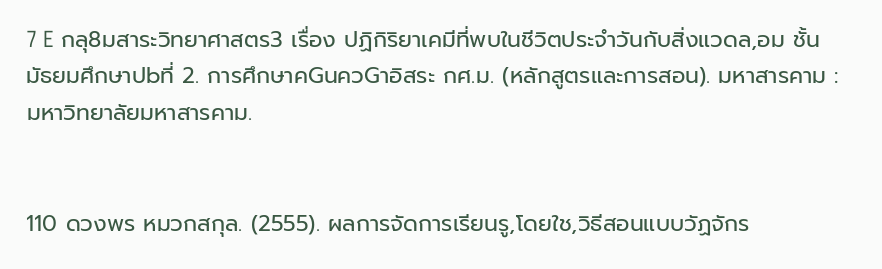7 E กลุ8มสาระวิทยาศาสตร3 เรื่อง ปฏิกิริยาเคมีที่พบในชีวิตประจำวันกับสิ่งแวดล,อม ชั้นมัธยมศึกษาปbที่ 2. การศึกษาคGนควGาอิสระ กศ.ม. (หลักสูตรและการสอน). มหาสารคาม : มหาวิทยาลัยมหาสารคาม.


110 ดวงพร หมวกสกุล. (2555). ผลการจัดการเรียนรู,โดยใช,วิธีสอนแบบวัฏจักร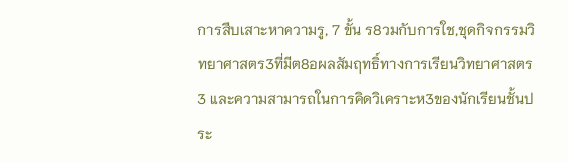การสืบเสาะหาความรู, 7 ขั้น ร8วมกับการใช,ชุดกิจกรรมวิทยาศาสตร3ที่มีต8อผลสัมฤทธิ์ทางการเรียนวิทยาศาสตร3 และความสามารถในการคิดวิเคราะห3ของนักเรียนชั้นประ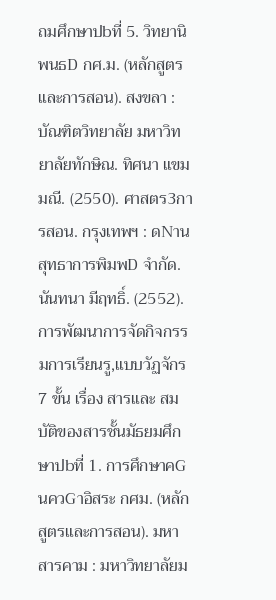ถมศึกษาปbที่ 5. วิทยานิพนธD กศ.ม. (หลักสูตรและการสอน). สงขลา : บัณฑิตวิทยาลัย มหาวิทยาลัยทักษิณ. ทิศนา แขมมณี. (2550). ศาสตร3การสอน. กรุงเทพฯ : ดNานสุทธาการพิมพD จำกัด. นันทนา มีฤทธิ์. (2552). การพัฒนาการจัดกิจกรรมการเรียนรู,แบบวัฏจักร 7 ขั้น เรื่อง สารและ สมบัติของสารชั้นมัธยมศึกษาปbที่ 1. การศึกษาคGนควGาอิสระ กศม. (หลักสูตรและการสอน). มหาสารคาม : มหาวิทยาลัยม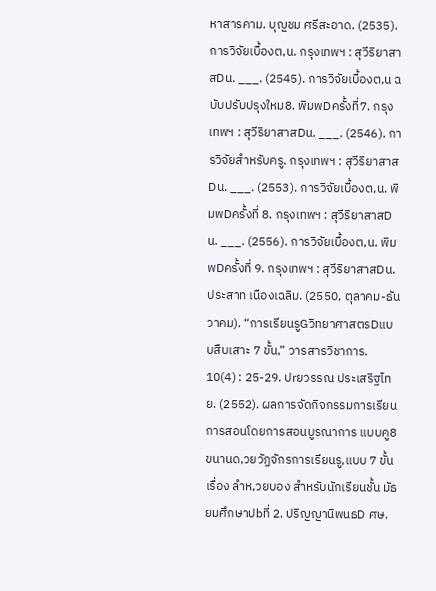หาสารคาม. บุญชม ศรีสะอาด. (2535). การวิจัยเบื้องต,น. กรุงเทพฯ : สุวีริยาสาสDน. ___. (2545). การวิจัยเบื้องต,น ฉบับปรับปรุงใหม8. พิมพDครั้งที่7. กรุงเทพฯ : สุวีริยาสาสDน. ___. (2546). การวิจัยสำหรับครู. กรุงเทพฯ : สุวีริยาสาสDน. ___. (2553). การวิจัยเบื้องต,น. พิมพDครั้งที่ 8. กรุงเทพฯ : สุวีริยาสาสDน. ___. (2556). การวิจัยเบื้องต,น. พิมพDครั้งที่ 9. กรุงเทพฯ : สุวีริยาสาสDน. ประสาท เนืองเฉลิม. (2550, ตุลาคม-ธันวาคม). “การเรียนรูGวิทยาศาสตรDแบบสืบเสาะ 7 ขั้น,” วารสารวิชาการ. 10(4) : 25-29. ปrยวรรณ ประเสริฐไทย. (2552). ผลการจัดกิจกรรมการเรียนการสอนโดยการสอนบูรณาการ แบบคู8ขนานด,วยวัฏจักรการเรียนรู,แบบ 7 ขั้น เรื่อง ลำห,วยบอง สำหรับนักเรียนชั้น มัธยมศึกษาปbที่ 2. ปริญญานิพนธD ศษ.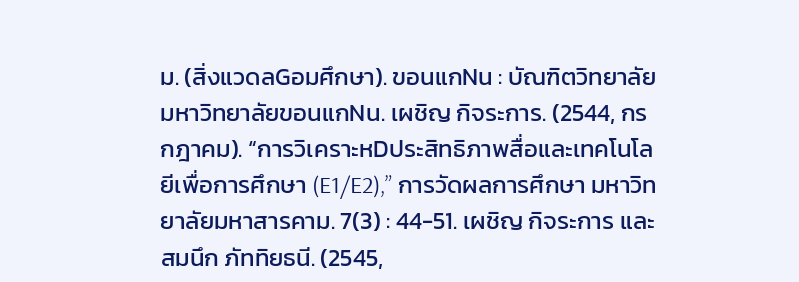ม. (สิ่งแวดลGอมศึกษา). ขอนแกNน : บัณฑิตวิทยาลัย มหาวิทยาลัยขอนแกNน. เผชิญ กิจระการ. (2544, กรกฎาคม). “การวิเคราะหDประสิทธิภาพสื่อและเทคโนโลยีเพื่อการศึกษา (E1/E2),” การวัดผลการศึกษา มหาวิทยาลัยมหาสารคาม. 7(3) : 44-51. เผชิญ กิจระการ และสมนึก ภัททิยธนี. (2545,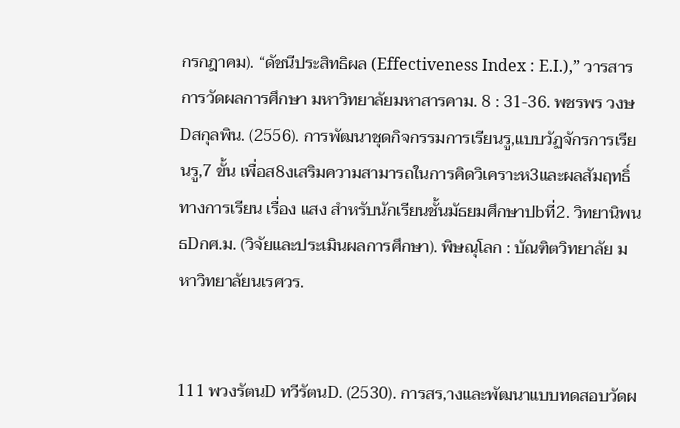กรกฎาคม). “ดัชนีประสิทธิผล (Effectiveness Index : E.I.),” วารสารการวัดผลการศึกษา มหาวิทยาลัยมหาสารคาม. 8 : 31-36. พชรพร วงษDสกุลพิน. (2556). การพัฒนาชุดกิจกรรมการเรียนรู,แบบวัฏจักรการเรียนรู,7 ขั้น เพื่อส8งเสริมความสามารถในการคิดวิเคราะห3และผลสัมฤทธิ์ทางการเรียน เรื่อง แสง สำหรับนักเรียนชั้นมัธยมศึกษาปbที่2. วิทยานิพนธDกศ.ม. (วิจัยและประเมินผลการศึกษา). พิษณุโลก : บัณฑิตวิทยาลัย มหาวิทยาลัยนเรศวร.


111 พวงรัตนD ทวีรัตนD. (2530). การสร,างและพัฒนาแบบทดสอบวัดผ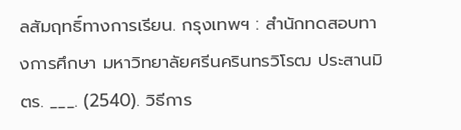ลสัมฤทธิ์ทางการเรียน. กรุงเทพฯ : สำนักทดสอบทางการศึกษา มหาวิทยาลัยศรีนครินทรวิโรฒ ประสานมิตร. ___. (2540). วิธีการ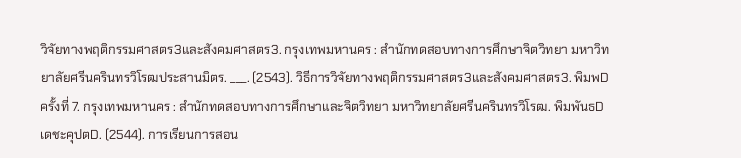วิจัยทางพฤติกรรมศาสตร3และสังคมศาสตร3. กรุงเทพมหานคร : สำนักทดสอบทางการศึกษาจิตวิทยา มหาวิทยาลัยศรีนครินทรวิโรฒประสานมิตร. ___. (2543). วิธีการวิจัยทางพฤติกรรมศาสตร3และสังคมศาสตร3. พิมพDครั้งที่ 7. กรุงเทพมหานคร : สำนักทดสอบทางการศึกษาและจิตวิทยา มหาวิทยาลัยศรีนครินทรวิโรฒ. พิมพันธD เดชะคุปตD. (2544). การเรียนการสอน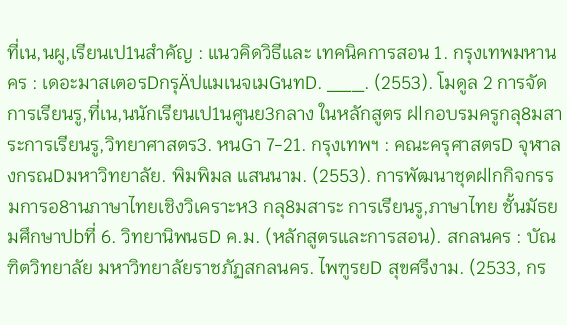ที่เน,นผู,เรียนเป1นสำคัญ : แนวคิดวิธีและ เทคนิคการสอน 1. กรุงเทพมหานคร : เดอะมาสเตอรDกรุÄปแมเนจเมGนทD. ___. (2553). โมดูล 2 การจัดการเรียนรู,ที่เน,นนักเรียนเป1นศูนย3กลาง ในหลักสูตร ฝlกอบรมครูกลุ8มสาระการเรียนรู,วิทยาศาสตร3. หนGา 7-21. กรุงเทพฯ : คณะครุศาสตรD จุฬาลงกรณDมหาวิทยาลัย. พิมพิมล แสนนาม. (2553). การพัฒนาชุดฝlกกิจกรรมการอ8านภาษาไทยเชิงวิเคราะห3 กลุ8มสาระ การเรียนรู,ภาษาไทย ชั้นมัธยมศึกษาปbที่ 6. วิทยานิพนธD ค.ม. (หลักสูตรและการสอน). สกลนคร : บัณฑิตวิทยาลัย มหาวิทยาลัยราชภัฏสกลนคร. ไพฑูรยD สุขศรีงาม. (2533, กร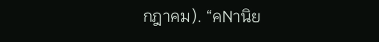กฎาคม). “คNานิย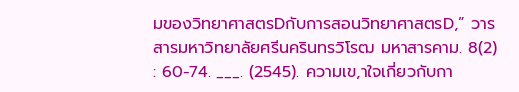มของวิทยาศาสตรDกับการสอนวิทยาศาสตรD,” วารสารมหาวิทยาลัยศรีนครินทรวิโรฒ มหาสารคาม. 8(2) : 60-74. ___. (2545). ความเข,าใจเกี่ยวกับกา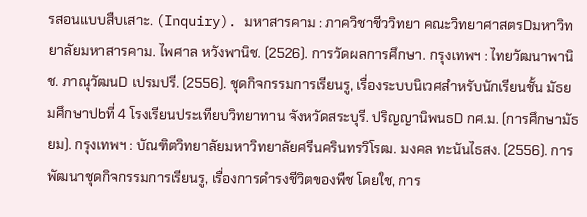รสอนแบบสืบเสาะ. (Inquiry). มหาสารคาม : ภาควิชาชีววิทยา คณะวิทยาศาสตรDมหาวิทยาลัยมหาสารคาม. ไพศาล หวังพานิช. (2526). การวัดผลการศึกษา. กรุงเทพฯ : ไทยวัฒนาพานิช. ภาณุวัฒนD เปรมปรี. (2556). ชุดกิจกรรมการเรียนรู, เรื่องระบบนิเวศสำหรับนักเรียนชั้น มัธยมศึกษาปbที่ 4 โรงเรียนประเทียบวิทยาทาน จังหวัดสระบุรี. ปริญญานิพนธD กศ.ม. (การศึกษามัธยม). กรุงเทพฯ : บัณฑิตวิทยาลัยมหาวิทยาลัยศรีนครินทรวิโรฒ. มงคล ทะนันไธสง. (2556). การพัฒนาชุดกิจกรรมการเรียนรู, เรื่องการดํารงชีวิตของพืช โดยใช, การ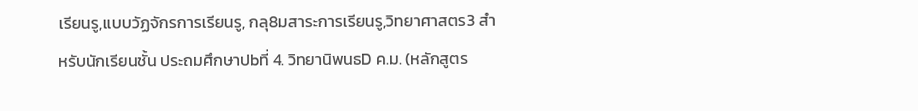เรียนรู,แบบวัฏจักรการเรียนรู, กลุ8มสาระการเรียนรู,วิทยาศาสตร3 สำหรับนักเรียนชั้น ประถมศึกษาปbที่ 4. วิทยานิพนธD ค.ม. (หลักสูตร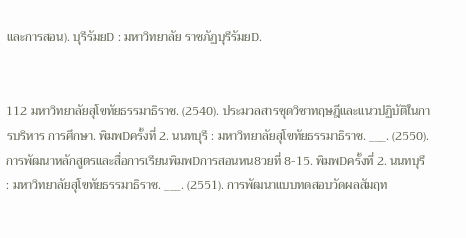และการสอน). บุรีรัมยD : มหาวิทยาลัย ราชภัฏบุรีรัมยD.


112 มหาวิทยาลัยสุโขทัยธรรมาธิราช. (2540). ประมวลสารชุดวิชาทฤษฎีและแนวปฏิบัติในการบริหาร การศึกษา. พิมพDครั้งที่ 2. นนทบุรี : มหาวิทยาลัยสุโขทัยธรรมาธิราช. ___. (2550). การพัฒนาหลักสูตรและสื่อการเรียนพิมพDการสอนหน8วยที่ 8-15. พิมพDครั้งที่ 2. นนทบุรี : มหาวิทยาลัยสุโขทัยธรรมาธิราช. ___. (2551). การพัฒนาแบบทดสอบวัดผลสัมฤท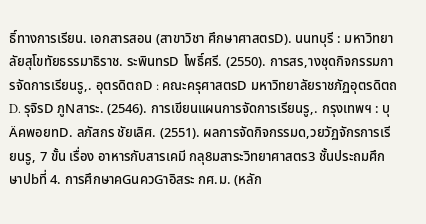ธิ์ทางการเรียน. เอกสารสอน (สาขาวิชา ศึกษาศาสตรD). นนทบุรี : มหาวิทยาลัยสุโขทัยธรรมาธิราช. ระพินทรD โพธิ์ศรี. (2550). การสร,างชุดกิจกรรมการจัดการเรียนรู,. อุตรดิตถD : คณะครุศาสตรD มหาวิทยาลัยราชภัฏอุตรดิตถD. รุจิรD ภูNสาระ. (2546). การเขียนแผนการจัดการเรียนรู,. กรุงเทพฯ : บุÄคพอยทD. ลภัสกร ชัยเลิศ. (2551). ผลการจัดกิจกรรมด,วยวัฏจักรการเรียนรู, 7 ขั้น เรื่อง อาหารกับสารเคมี กลุ8มสาระวิทยาศาสตร3 ชั้นประถมศึกษาปbที่ 4. การศึกษาคGนควGาอิสระ กศ.ม. (หลัก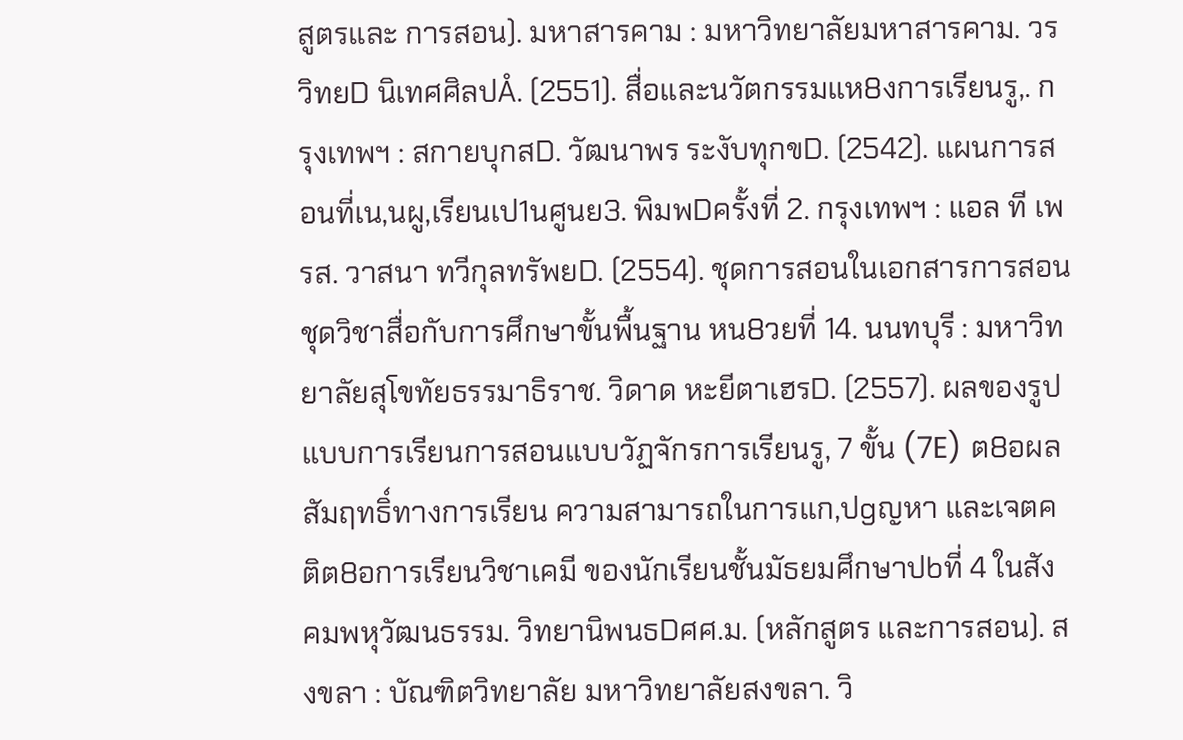สูตรและ การสอน). มหาสารคาม : มหาวิทยาลัยมหาสารคาม. วรวิทยD นิเทศศิลปÅ. (2551). สื่อและนวัตกรรมแห8งการเรียนรู,. กรุงเทพฯ : สกายบุกสD. วัฒนาพร ระงับทุกขD. (2542). แผนการสอนที่เน,นผู,เรียนเป1นศูนย3. พิมพDครั้งที่ 2. กรุงเทพฯ : แอล ที เพรส. วาสนา ทวีกุลทรัพยD. (2554). ชุดการสอนในเอกสารการสอนชุดวิชาสื่อกับการศึกษาขั้นพื้นฐาน หน8วยที่ 14. นนทบุรี : มหาวิทยาลัยสุโขทัยธรรมาธิราช. วิดาด หะยีตาเฮรD. (2557). ผลของรูปแบบการเรียนการสอนแบบวัฏจักรการเรียนรู, 7 ขั้น (7E) ต8อผลสัมฤทธิ์ทางการเรียน ความสามารถในการแก,ปgญหา และเจตคติต8อการเรียนวิชาเคมี ของนักเรียนชั้นมัธยมศึกษาปbที่ 4 ในสังคมพหุวัฒนธรรม. วิทยานิพนธDศศ.ม. (หลักสูตร และการสอน). สงขลา : บัณฑิตวิทยาลัย มหาวิทยาลัยสงขลา. วิ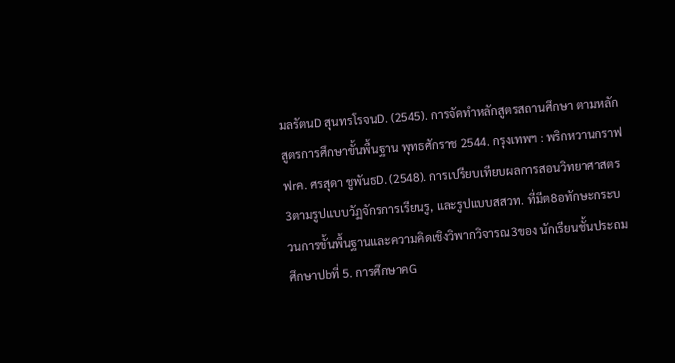มลรัตนD สุนทรโรจนD. (2545). การจัดทำหลักสูตรสถานศึกษา ตามหลักสูตรการศึกษาขั้นพื้นฐาน พุทธศักราช 2544. กรุงเทพฯ : พริกหวานกราฟฟrค. ศรสุดา ชูพันธD. (2548). การเปรียบเทียบผลการสอนวิทยาศาสตร3ตามรูปแบบวัฏจักรการเรียนรู, และรูปแบบสสวท. ที่มีต8อทักษะกระบวนการขั้นพื้นฐานและความคิดเชิงวิพากวิจารณ3ของ นักเรียนชั้นประถมศึกษาปbที่ 5. การศึกษาคG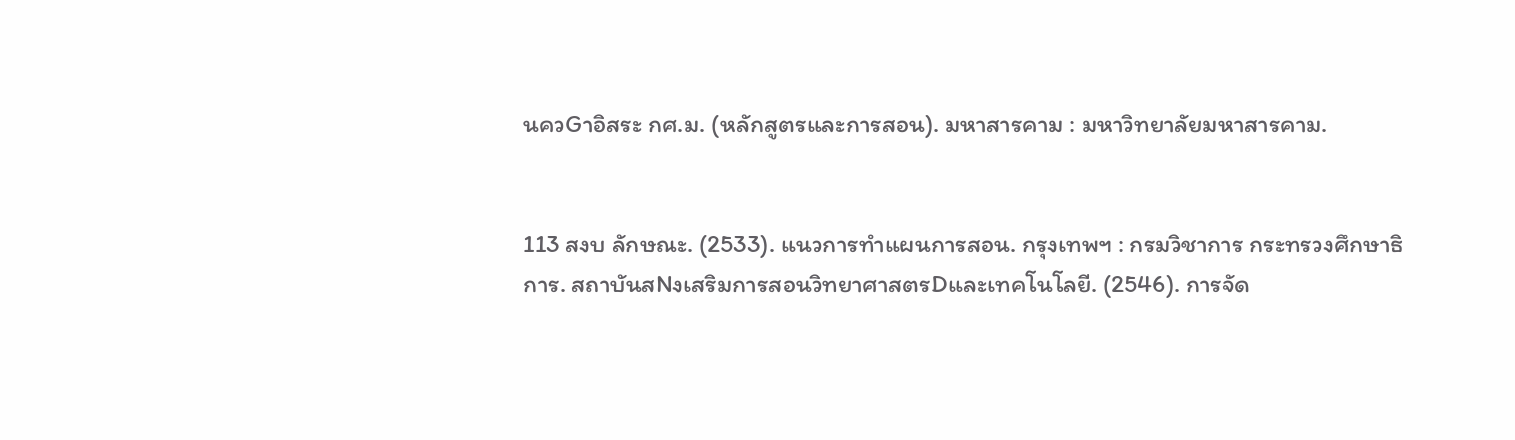นควGาอิสระ กศ.ม. (หลักสูตรและการสอน). มหาสารคาม : มหาวิทยาลัยมหาสารคาม.


113 สงบ ลักษณะ. (2533). แนวการทำแผนการสอน. กรุงเทพฯ : กรมวิชาการ กระทรวงศึกษาธิการ. สถาบันสNงเสริมการสอนวิทยาศาสตรDและเทคโนโลยี. (2546). การจัด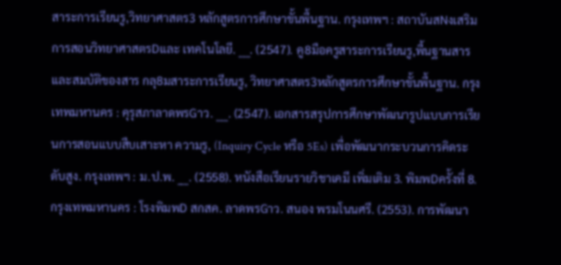สาระการเรียนรู,วิทยาศาสตร3 หลักสูตรการศึกษาขั้นพื้นฐาน. กรุงเทพฯ : สถาบันสNงเสริมการสอนวิทยาศาสตรDและ เทคโนโลยี. ___. (2547). คู8มือครูสาระการเรียนรู,พื้นฐานสารและสมบัติของสาร กลุ8มสาระการเรียนรู, วิทยาศาสตร3หลักสูตรการศึกษาขั้นพื้นฐาน. กรุงเทพมหานคร : คุรุสภาลาดพรGาว. ___. (2547). เอกสารสรุปการศึกษาพัฒนารูปแบบการเรียนการสอนแบบสืบเสาะหา ความรู, (Inquiry Cycle หรือ 5Es) เพื่อพัฒนากระบวนการคิดระดับสูง. กรุงเทพฯ : ม.ป.พ. ___. (2558). หนังสือเรียนรายวิชาเคมี เพิ่มเติม 3. พิมพDครั้งที่ 8. กรุงเทพมหานคร : โรงพิมพD สกสค. ลาดพรGาว. สนอง พรมโนนศรี. (2553). การพัฒนา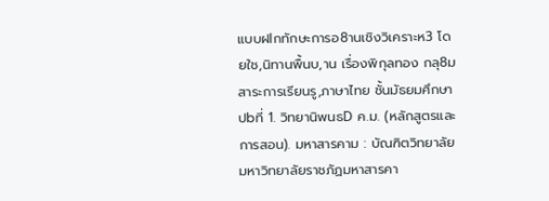แบบฝlกทักษะการอ8านเชิงวิเคราะห3 โดยใช,นิทานพื้นบ,าน เรื่องพิกุลทอง กลุ8มสาระการเรียนรู,ภาษาไทย ชั้นมัธยมศึกษาปbที่ 1. วิทยานิพนธD ค.ม. (หลักสูตรและการสอน). มหาสารคาม : บัณฑิตวิทยาลัย มหาวิทยาลัยราชภัฏมหาสารคา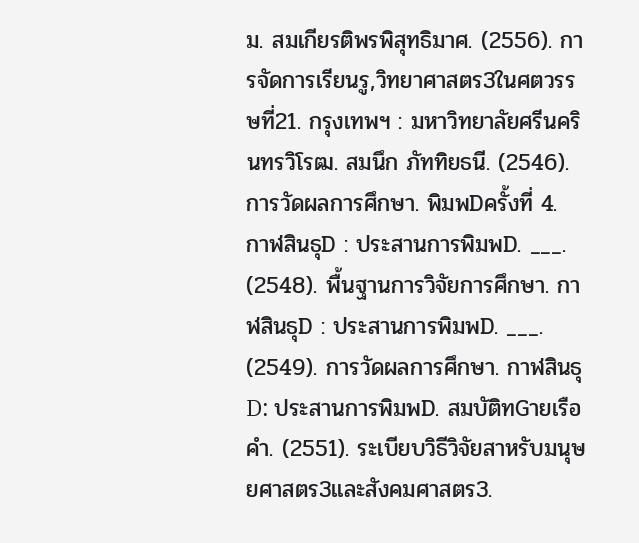ม. สมเกียรติพรพิสุทธิมาศ. (2556). การจัดการเรียนรู,วิทยาศาสตร3ในศตวรรษที่21. กรุงเทพฯ : มหาวิทยาลัยศรีนครินทรวิโรฒ. สมนึก ภัททิยธนี. (2546). การวัดผลการศึกษา. พิมพDครั้งที่ 4. กาฬสินธุD : ประสานการพิมพD. ___. (2548). พื้นฐานการวิจัยการศึกษา. กาฬสินธุD : ประสานการพิมพD. ___. (2549). การวัดผลการศึกษา. กาฬสินธุD: ประสานการพิมพD. สมบัติทGายเรือคำ. (2551). ระเบียบวิธีวิจัยสาหรับมนุษยศาสตร3และสังคมศาสตร3.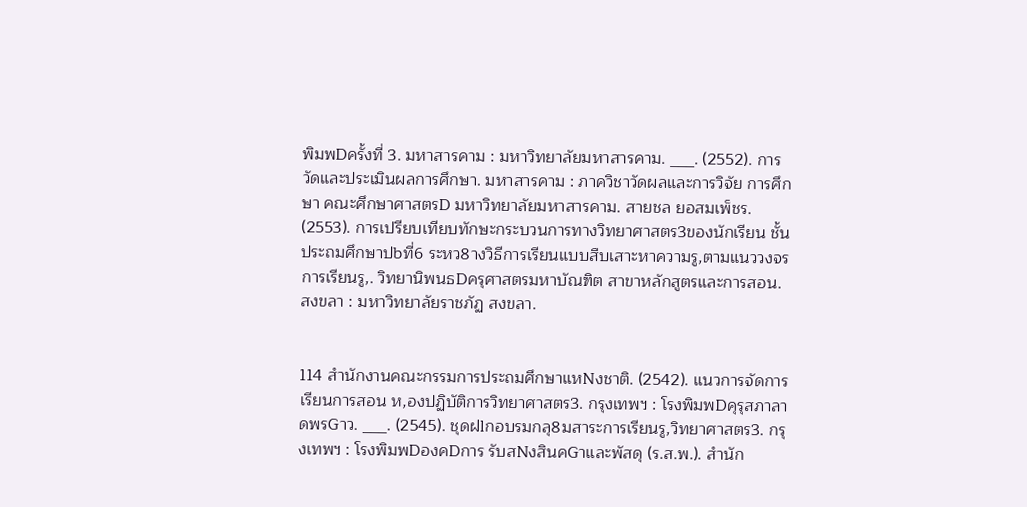พิมพDครั้งที่ 3. มหาสารคาม : มหาวิทยาลัยมหาสารคาม. ___. (2552). การวัดและประเมินผลการศึกษา. มหาสารคาม : ภาควิชาวัดผลและการวิจัย การศึกษา คณะศึกษาศาสตรD มหาวิทยาลัยมหาสารคาม. สายชล ยอสมเพ็ชร. (2553). การเปรียบเทียบทักษะกระบวนการทางวิทยาศาสตร3ของนักเรียน ชั้นประถมศึกษาปbที่6 ระหว8างวิธีการเรียนแบบสืบเสาะหาความรู,ตามแนววงจรการเรียนรู,. วิทยานิพนธDครุศาสตรมหาบัณฑิต สาขาหลักสูตรและการสอน. สงขลา : มหาวิทยาลัยราชภัฏ สงขลา.


114 สำนักงานคณะกรรมการประถมศึกษาแหNงชาติ. (2542). แนวการจัดการเรียนการสอน ห,องปฏิบัติการวิทยาศาสตร3. กรุงเทพฯ : โรงพิมพDคุรุสภาลาดพรGาว. ___. (2545). ชุดฝlกอบรมกลุ8มสาระการเรียนรู,วิทยาศาสตร3. กรุงเทพฯ : โรงพิมพDองคDการ รับสNงสินคGาและพัสดุ (ร.ส.พ.). สำนัก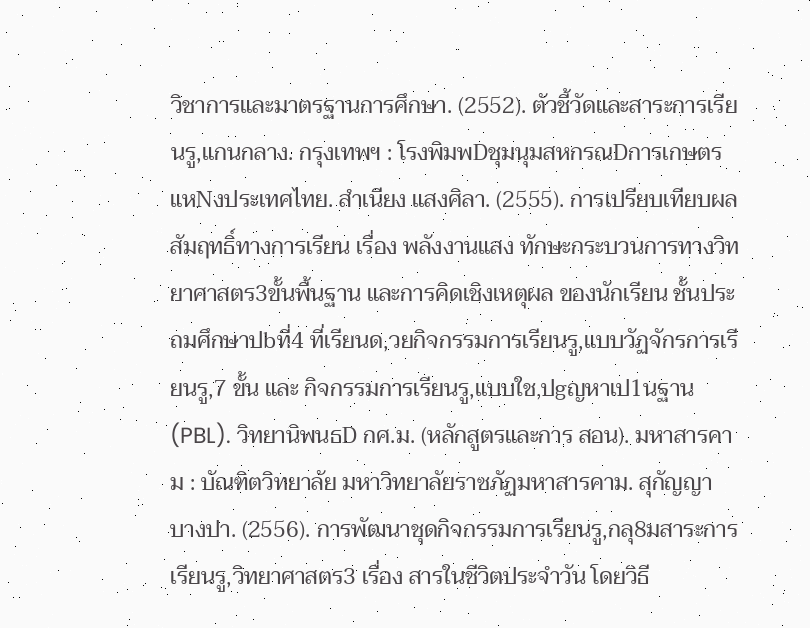วิชาการและมาตรฐานการศึกษา. (2552). ตัวชี้วัดและสาระการเรียนรู,แกนกลาง. กรุงเทพฯ : โรงพิมพDชุมนุมสหกรณDการเกษตรแหNงประเทศไทย. สำเนียง แสงศิลา. (2555). การเปรียบเทียบผลสัมฤทธิ์ทางการเรียน เรื่อง พลังงานแสง ทักษะกระบวนการทางวิทยาศาสตร3ขั้นพื้นฐาน และการคิดเชิงเหตุผล ของนักเรียน ชั้นประถมศึกษาปbที่4 ที่เรียนด,วยกิจกรรมการเรียนรู,แบบวัฏจักรการเรียนรู,7 ขั้น และ กิจกรรมการเรียนรู,แบบใช,ปgญหาเป1นฐาน (PBL). วิทยานิพนธD กศ.ม. (หลักสูตรและการ สอน). มหาสารคาม : บัณฑิตวิทยาลัย มหาวิทยาลัยราชภัฏมหาสารคาม. สุกัญญา บางปา. (2556). การพัฒนาชุดกิจกรรมการเรียนรู,กลุ8มสาระการเรียนรู,วิทยาศาสตร3 เรื่อง สารในชีวิตประจำวัน โดยวิธี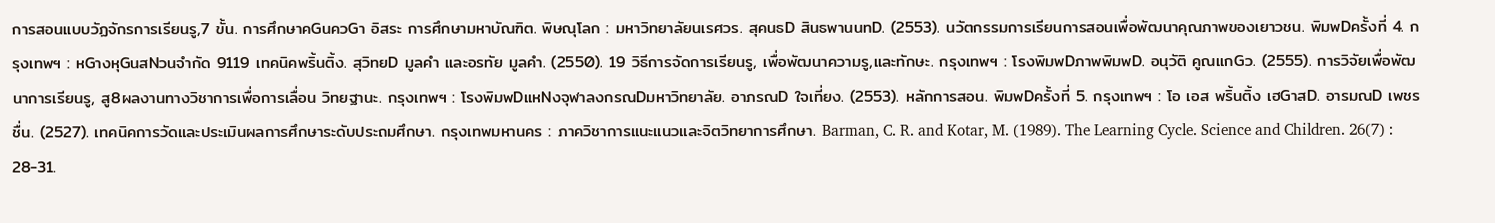การสอนแบบวัฏจักรการเรียนรู,7 ขั้น. การศึกษาคGนควGา อิสระ การศึกษามหาบัณฑิต. พิษณุโลก : มหาวิทยาลัยนเรศวร. สุคนธD สินธพานนทD. (2553). นวัตกรรมการเรียนการสอนเพื่อพัฒนาคุณภาพของเยาวชน. พิมพDครั้งที่ 4. กรุงเทพฯ : หGางหุGนสNวนจำกัด 9119 เทคนิคพริ้นติ้ง. สุวิทยD มูลคำ และอรทัย มูลคํา. (2550). 19 วิธีการจัดการเรียนรู, เพื่อพัฒนาความรู,และทักษะ. กรุงเทพฯ : โรงพิมพDภาพพิมพD. อนุวัติ คูณแกGว. (2555). การวิจัยเพื่อพัฒนาการเรียนรู, สู8ผลงานทางวิชาการเพื่อการเลื่อน วิทยฐานะ. กรุงเทพฯ : โรงพิมพDแหNงจุฬาลงกรณDมหาวิทยาลัย. อาภรณD ใจเที่ยง. (2553). หลักการสอน. พิมพDครั้งที่ 5. กรุงเทพฯ : โอ เอส พริ้นติ้ง เฮGาสD. อารมณD เพชรชื่น. (2527). เทคนิคการวัดและประเมินผลการศึกษาระดับประถมศึกษา. กรุงเทพมหานคร : ภาควิชาการแนะแนวและจิตวิทยาการศึกษา. Barman, C. R. and Kotar, M. (1989). The Learning Cycle. Science and Children. 26(7) : 28-31.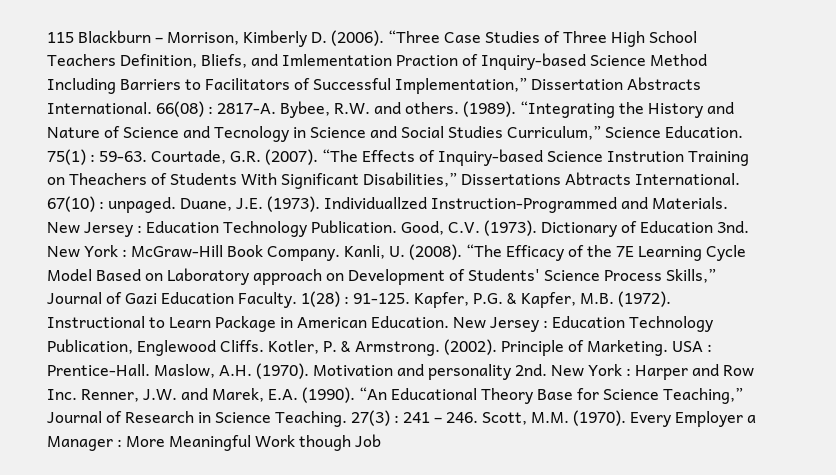115 Blackburn – Morrison, Kimberly D. (2006). “Three Case Studies of Three High School Teachers Definition, Bliefs, and Imlementation Praction of Inquiry-based Science Method Including Barriers to Facilitators of Successful Implementation,” Dissertation Abstracts International. 66(08) : 2817-A. Bybee, R.W. and others. (1989). “Integrating the History and Nature of Science and Tecnology in Science and Social Studies Curriculum,” Science Education. 75(1) : 59-63. Courtade, G.R. (2007). “The Effects of Inquiry-based Science Instrution Training on Theachers of Students With Significant Disabilities,” Dissertations Abtracts International. 67(10) : unpaged. Duane, J.E. (1973). Individuallzed Instruction-Programmed and Materials. New Jersey : Education Technology Publication. Good, C.V. (1973). Dictionary of Education 3nd. New York : McGraw-Hill Book Company. Kanli, U. (2008). “The Efficacy of the 7E Learning Cycle Model Based on Laboratory approach on Development of Students' Science Process Skills,” Journal of Gazi Education Faculty. 1(28) : 91-125. Kapfer, P.G. & Kapfer, M.B. (1972). Instructional to Learn Package in American Education. New Jersey : Education Technology Publication, Englewood Cliffs. Kotler, P. & Armstrong. (2002). Principle of Marketing. USA : Prentice-Hall. Maslow, A.H. (1970). Motivation and personality 2nd. New York : Harper and Row Inc. Renner, J.W. and Marek, E.A. (1990). “An Educational Theory Base for Science Teaching,” Journal of Research in Science Teaching. 27(3) : 241 – 246. Scott, M.M. (1970). Every Employer a Manager : More Meaningful Work though Job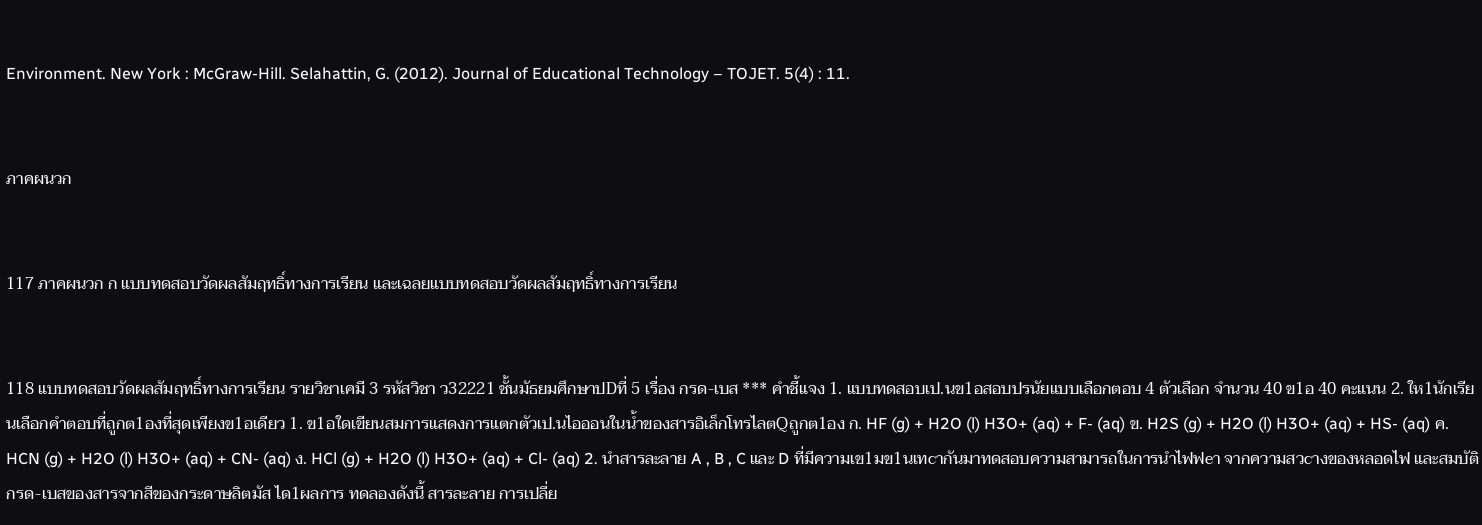Environment. New York : McGraw-Hill. Selahattin, G. (2012). Journal of Educational Technology – TOJET. 5(4) : 11.


ภาคผนวก


117 ภาคผนวก ก แบบทดสอบวัดผลสัมฤทธิ์ทางการเรียน และเฉลยแบบทดสอบวัดผลสัมฤทธิ์ทางการเรียน


118 แบบทดสอบวัดผลสัมฤทธิ์ทางการเรียน รายวิชาเคมี 3 รหัสวิชา ว32221 ชั้นมัธยมศึกษาปDที่ 5 เรื่อง กรด-เบส *** คำชี้แจง 1. แบบทดสอบเป.นข1อสอบปรนัยแบบเลือกตอบ 4 ตัวเลือก จำนวน 40 ข1อ 40 คะแนน 2. ให1นักเรียนเลือกคำตอบที่ถูกต1องที่สุดเพียงข1อเดียว 1. ข1อใดเขียนสมการแสดงการแตกตัวเป.นไอออนในน้ำของสารอิเล็กโทรไลตQถูกต1อง ก. HF (g) + H2O (l) H3O+ (aq) + F- (aq) ข. H2S (g) + H2O (l) H3O+ (aq) + HS- (aq) ค. HCN (g) + H2O (l) H3O+ (aq) + CN- (aq) ง. HCl (g) + H2O (l) H3O+ (aq) + Cl- (aq) 2. นำสารละลาย A , B , C และ D ที่มีความเข1มข1นเทcากันมาทดสอบความสามารถในการนำไฟฟeา จากความสวcางของหลอดไฟ และสมบัติกรด-เบสของสารจากสีของกระดาษลิตมัส ได1ผลการ ทดลองดังนี้ สารละลาย การเปลี่ย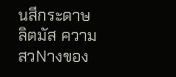นสีกระดาษลิตมัส ความสวNางของ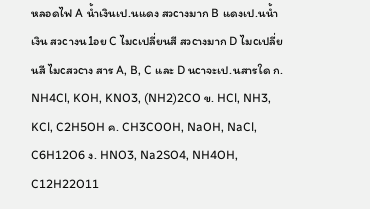หลอดไฟ A น้ำเงินเป.นแดง สวcางมาก B แดงเป.นน้ำเงิน สวcางน1อย C ไมcเปลี่ยนสี สวcางมาก D ไมcเปลี่ยนสี ไมcสวcาง สาร A, B, C และ D นcาจะเป.นสารใด ก. NH4Cl, KOH, KNO3, (NH2)2CO ข. HCl, NH3, KCl, C2H5OH ค. CH3COOH, NaOH, NaCl, C6H12O6 ง. HNO3, Na2SO4, NH4OH, C12H22O11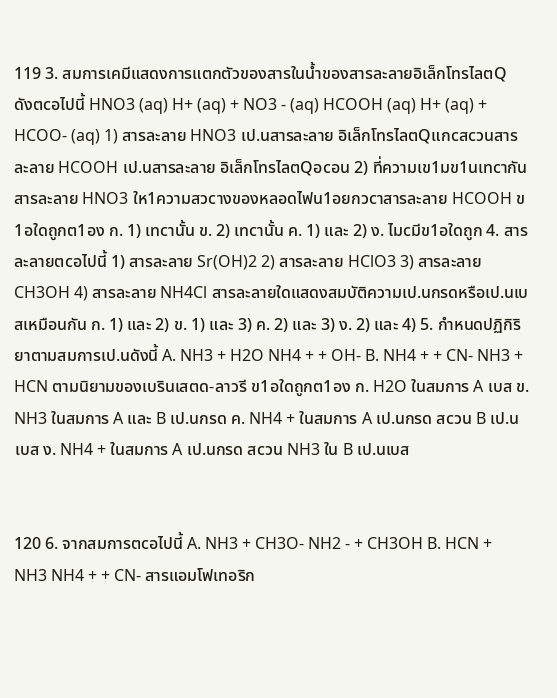119 3. สมการเคมีแสดงการแตกตัวของสารในน้ำของสารละลายอิเล็กโทรไลตQ ดังตcอไปนี้ HNO3 (aq) H+ (aq) + NO3 - (aq) HCOOH (aq) H+ (aq) + HCOO- (aq) 1) สารละลาย HNO3 เป.นสารละลาย อิเล็กโทรไลตQแกcสcวนสารละลาย HCOOH เป.นสารละลาย อิเล็กโทรไลตQอcอน 2) ที่ความเข1มข1นเทcากัน สารละลาย HNO3 ให1ความสวcางของหลอดไฟน1อยกวcาสารละลาย HCOOH ข1อใดถูกต1อง ก. 1) เทcานั้น ข. 2) เทcานั้น ค. 1) และ 2) ง. ไมcมีข1อใดถูก 4. สารละลายตcอไปนี้ 1) สารละลาย Sr(OH)2 2) สารละลาย HClO3 3) สารละลาย CH3OH 4) สารละลาย NH4Cl สารละลายใดแสดงสมบัติความเป.นกรดหรือเป.นเบสเหมือนกัน ก. 1) และ 2) ข. 1) และ 3) ค. 2) และ 3) ง. 2) และ 4) 5. กำหนดปฏิกิริยาตามสมการเป.นดังนี้ A. NH3 + H2O NH4 + + OH- B. NH4 + + CN- NH3 + HCN ตามนิยามของเบรินเสตด-ลาวรี ข1อใดถูกต1อง ก. H2O ในสมการ A เบส ข. NH3 ในสมการ A และ B เป.นกรด ค. NH4 + ในสมการ A เป.นกรด สcวน B เป.นเบส ง. NH4 + ในสมการ A เป.นกรด สcวน NH3 ใน B เป.นเบส


120 6. จากสมการตcอไปนี้ A. NH3 + CH3O- NH2 - + CH3OH B. HCN + NH3 NH4 + + CN- สารแอมโฟเทอริก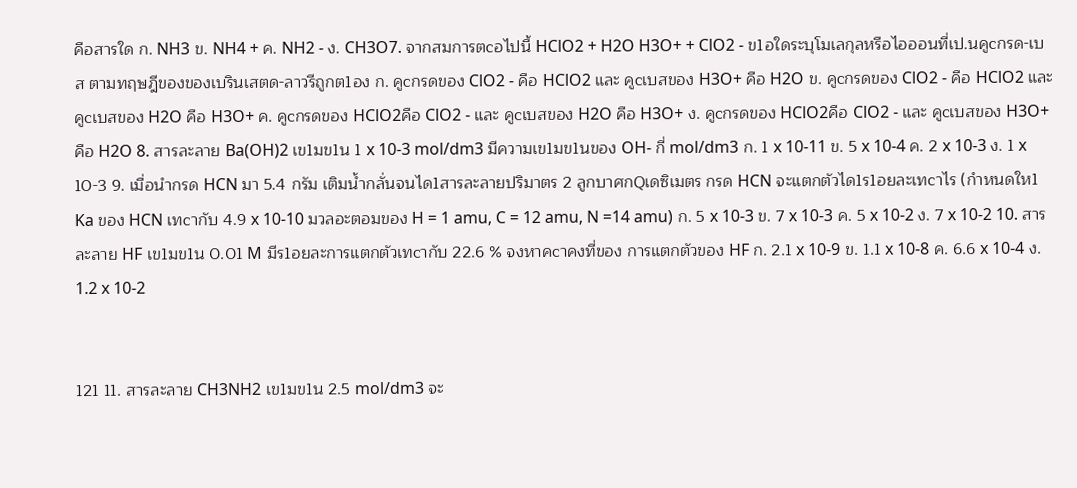คือสารใด ก. NH3 ข. NH4 + ค. NH2 - ง. CH3O7. จากสมการตcอไปนี้ HClO2 + H2O H3O+ + ClO2 - ข1อใดระบุโมเลกุลหรือไอออนที่เป.นคูcกรด-เบส ตามทฤษฎีของของเบรินเสตด-ลาวรีถูกต1อง ก. คูcกรดของ ClO2 - คือ HClO2 และ คูcเบสของ H3O+ คือ H2O ข. คูcกรดของ ClO2 - คือ HClO2 และ คูcเบสของ H2O คือ H3O+ ค. คูcกรดของ HClO2คือ ClO2 - และ คูcเบสของ H2O คือ H3O+ ง. คูcกรดของ HClO2คือ ClO2 - และ คูcเบสของ H3O+ คือ H2O 8. สารละลาย Ba(OH)2 เข1มข1น 1 x 10-3 mol/dm3 มีความเข1มข1นของ OH- กี่ mol/dm3 ก. 1 x 10-11 ข. 5 x 10-4 ค. 2 x 10-3 ง. 1 x 10-3 9. เมื่อนำกรด HCN มา 5.4 กรัม เติมน้ำกลั่นจนได1สารละลายปริมาตร 2 ลูกบาศกQเดซิเมตร กรด HCN จะแตกตัวได1ร1อยละเทcาไร (กำหนดให1 Ka ของ HCN เทcากับ 4.9 x 10-10 มวลอะตอมของ H = 1 amu, C = 12 amu, N =14 amu) ก. 5 x 10-3 ข. 7 x 10-3 ค. 5 x 10-2 ง. 7 x 10-2 10. สารละลาย HF เข1มข1น 0.01 M มีร1อยละการแตกตัวเทcากับ 22.6 % จงหาคcาคงที่ของ การแตกตัวของ HF ก. 2.1 x 10-9 ข. 1.1 x 10-8 ค. 6.6 x 10-4 ง. 1.2 x 10-2


121 11. สารละลาย CH3NH2 เข1มข1น 2.5 mol/dm3 จะ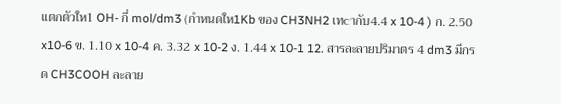แตกตัวให1 OH- กี่ mol/dm3 (กำหนดให1Kb ของ CH3NH2 เทcากับ4.4 x 10-4 ) ก. 2.50 x10-6 ข. 1.10 x 10-4 ค. 3.32 x 10-2 ง. 1.44 x 10-1 12. สารละลายปริมาตร 4 dm3 มีกรด CH3COOH ละลาย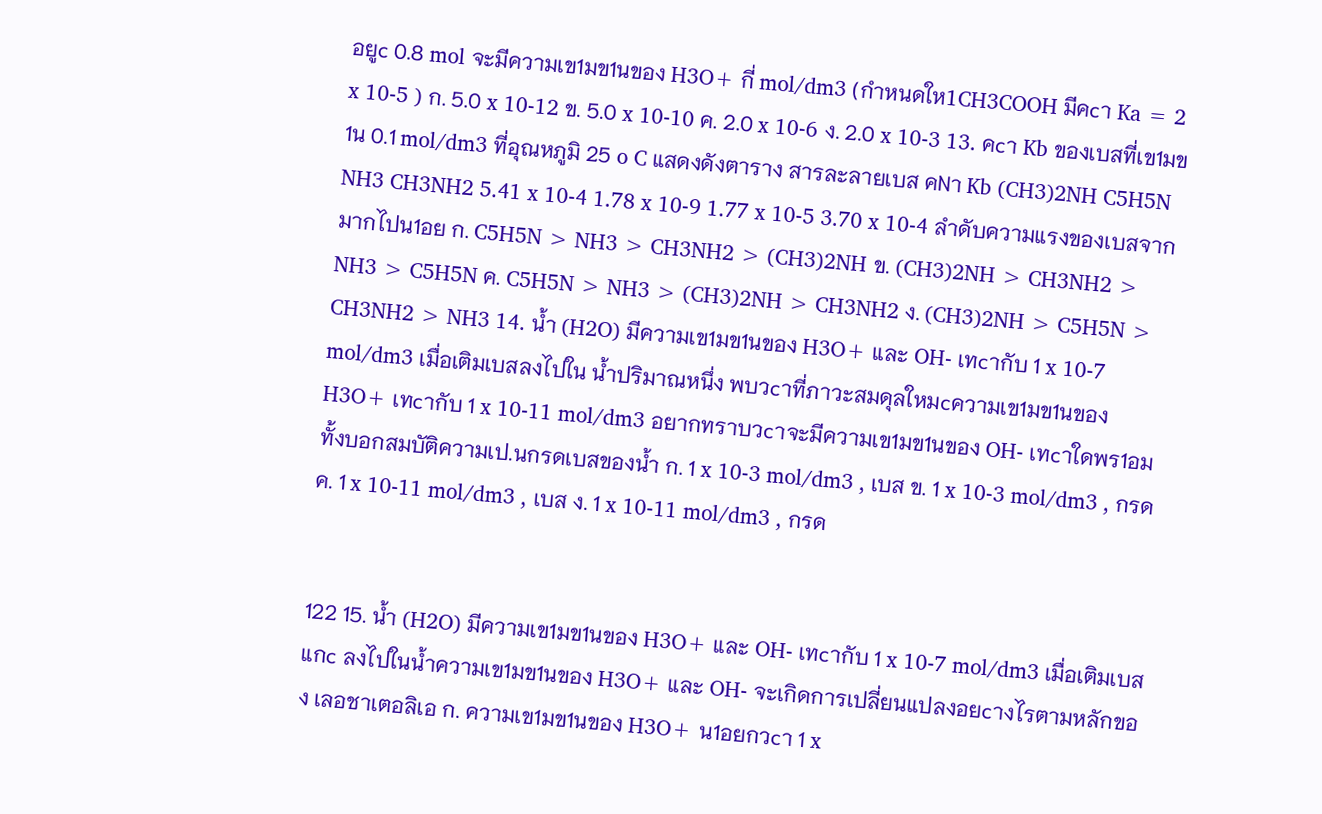อยูc 0.8 mol จะมีความเข1มข1นของ H3O+ กี่ mol/dm3 (กำหนดให1CH3COOH มีคcา Ka = 2 x 10-5 ) ก. 5.0 x 10-12 ข. 5.0 x 10-10 ค. 2.0 x 10-6 ง. 2.0 x 10-3 13. คcา Kb ของเบสที่เข1มข1น 0.1 mol/dm3 ที่อุณหภูมิ 25 o C แสดงดังตาราง สารละลายเบส คNา Kb (CH3)2NH C5H5N NH3 CH3NH2 5.41 x 10-4 1.78 x 10-9 1.77 x 10-5 3.70 x 10-4 ลำดับความแรงของเบสจากมากไปน1อย ก. C5H5N > NH3 > CH3NH2 > (CH3)2NH ข. (CH3)2NH > CH3NH2 > NH3 > C5H5N ค. C5H5N > NH3 > (CH3)2NH > CH3NH2 ง. (CH3)2NH > C5H5N > CH3NH2 > NH3 14. น้ำ (H2O) มีความเข1มข1นของ H3O+ และ OH- เทcากับ 1 x 10-7 mol/dm3 เมื่อเติมเบสลงไปใน น้ำปริมาณหนึ่ง พบวcาที่ภาวะสมดุลใหมcความเข1มข1นของ H3O+ เทcากับ 1 x 10-11 mol/dm3 อยากทราบวcาจะมีความเข1มข1นของ OH- เทcาใดพร1อมทั้งบอกสมบัติความเป.นกรดเบสของน้ำ ก. 1 x 10-3 mol/dm3 , เบส ข. 1 x 10-3 mol/dm3 , กรด ค. 1 x 10-11 mol/dm3 , เบส ง. 1 x 10-11 mol/dm3 , กรด


122 15. น้ำ (H2O) มีความเข1มข1นของ H3O+ และ OH- เทcากับ 1 x 10-7 mol/dm3 เมื่อเติมเบสแกc ลงไปในน้ำความเข1มข1นของ H3O+ และ OH- จะเกิดการเปลี่ยนแปลงอยcางไรตามหลักของ เลอชาเตอลิเอ ก. ความเข1มข1นของ H3O+ น1อยกวcา 1 x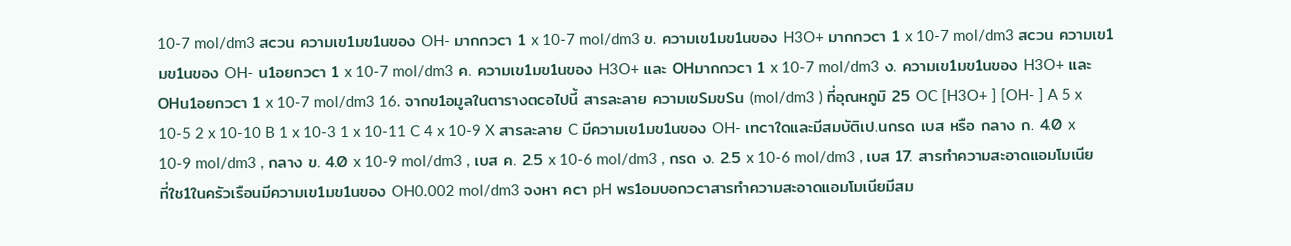10-7 mol/dm3 สcวน ความเข1มข1นของ OH- มากกวcา 1 x 10-7 mol/dm3 ข. ความเข1มข1นของ H3O+ มากกวcา 1 x 10-7 mol/dm3 สcวน ความเข1มข1นของ OH- น1อยกวcา 1 x 10-7 mol/dm3 ค. ความเข1มข1นของ H3O+ และ OHมากกวcา 1 x 10-7 mol/dm3 ง. ความเข1มข1นของ H3O+ และ OHน1อยกวcา 1 x 10-7 mol/dm3 16. จากข1อมูลในตารางตcอไปนี้ สารละลาย ความเขSมขSน (mol/dm3 ) ที่อุณหภูมิ 25 OC [H3O+ ] [OH- ] A 5 x 10-5 2 x 10-10 B 1 x 10-3 1 x 10-11 C 4 x 10-9 X สารละลาย C มีความเข1มข1นของ OH- เทcาใดและมีสมบัติเป.นกรด เบส หรือ กลาง ก. 4.0 x 10-9 mol/dm3 , กลาง ข. 4.0 x 10-9 mol/dm3 , เบส ค. 2.5 x 10-6 mol/dm3 , กรด ง. 2.5 x 10-6 mol/dm3 , เบส 17. สารทำความสะอาดแอมโมเนียที่ใช1ในครัวเรือนมีความเข1มข1นของ OH0.002 mol/dm3 จงหา คcา pH พร1อมบอกวcาสารทำความสะอาดแอมโมเนียมีสม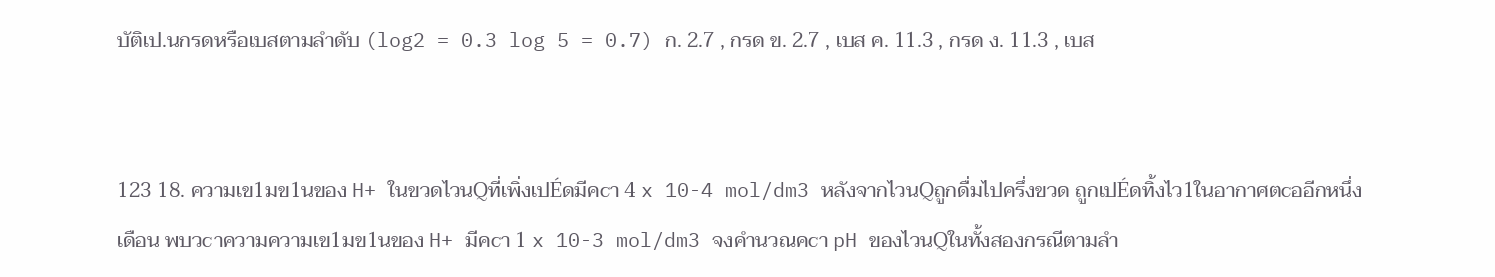บัติเป.นกรดหรือเบสตามลำดับ (log2 = 0.3 log 5 = 0.7) ก. 2.7 , กรด ข. 2.7 , เบส ค. 11.3 , กรด ง. 11.3 , เบส


123 18. ความเข1มข1นของ H+ ในขวดไวนQที่เพิ่งเปÉดมีคcา 4 x 10-4 mol/dm3 หลังจากไวนQถูกดื่มไปครึ่งขวด ถูกเปÉดทิ้งไว1ในอากาศตcออีกหนึ่งเดือน พบวcาความความเข1มข1นของ H+ มีคcา 1 x 10-3 mol/dm3 จงคำนวณคcา pH ของไวนQในทั้งสองกรณีตามลำ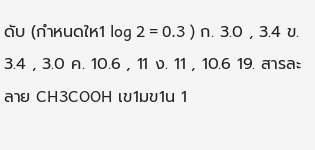ดับ (กำหนดให1 log 2 = 0.3 ) ก. 3.0 , 3.4 ข. 3.4 , 3.0 ค. 10.6 , 11 ง. 11 , 10.6 19. สารละลาย CH3COOH เข1มข1น 1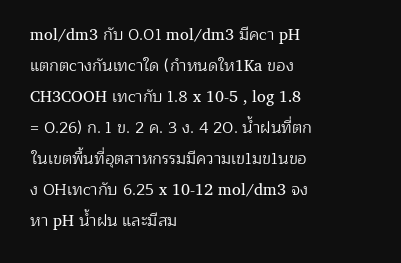mol/dm3 กับ 0.01 mol/dm3 มีคcา pH แตกตcางกันเทcาใด (กำหนดให1Ka ของ CH3COOH เทcากับ 1.8 x 10-5 , log 1.8 = 0.26) ก. 1 ข. 2 ค. 3 ง. 4 20. น้ำฝนที่ตกในเขตพื้นที่อุตสาหกรรมมีความเข1มข1นของ OHเทcากับ 6.25 x 10-12 mol/dm3 จงหา pH น้ำฝน และมีสม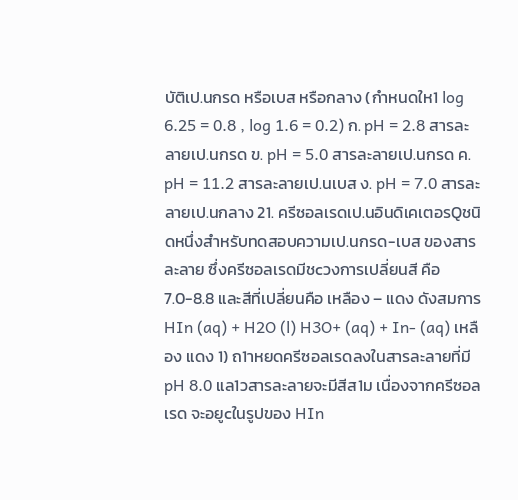บัติเป.นกรด หรือเบส หรือกลาง (กำหนดให1 log 6.25 = 0.8 , log 1.6 = 0.2) ก. pH = 2.8 สารละลายเป.นกรด ข. pH = 5.0 สารละลายเป.นกรด ค. pH = 11.2 สารละลายเป.นเบส ง. pH = 7.0 สารละลายเป.นกลาง 21. ครีซอลเรดเป.นอินดิเคเตอรQชนิดหนึ่งสําหรับทดสอบความเป.นกรด-เบส ของสารละลาย ซึ่งครีซอลเรดมีชcวงการเปลี่ยนสี คือ 7.0-8.8 และสีที่เปลี่ยนคือ เหลือง – แดง ดังสมการ HIn (aq) + H2O (l) H3O+ (aq) + In- (aq) เหลือง แดง 1) ถ1าหยดครีซอลเรดลงในสารละลายที่มีpH 8.0 แล1วสารละลายจะมีสีส1ม เนื่องจากครีซอลเรด จะอยูcในรูปของ HIn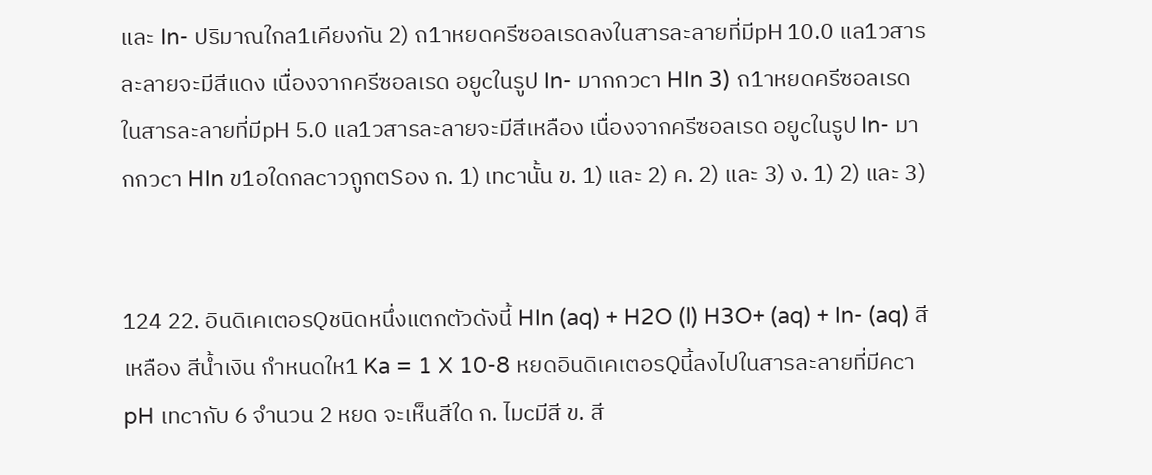และ In- ปริมาณใกล1เคียงกัน 2) ถ1าหยดครีซอลเรดลงในสารละลายที่มีpH 10.0 แล1วสารละลายจะมีสีแดง เนื่องจากครีซอลเรด อยูcในรูป In- มากกวcา HIn 3) ถ1าหยดครีซอลเรดในสารละลายที่มีpH 5.0 แล1วสารละลายจะมีสีเหลือง เนื่องจากครีซอลเรด อยูcในรูป In- มากกวcา HIn ข1อใดกลcาวถูกตSอง ก. 1) เทcานั้น ข. 1) และ 2) ค. 2) และ 3) ง. 1) 2) และ 3)


124 22. อินดิเคเตอรQชนิดหนึ่งแตกตัวดังนี้ HIn (aq) + H2O (l) H3O+ (aq) + In- (aq) สีเหลือง สีน้ำเงิน กำหนดให1 Ka = 1 X 10-8 หยดอินดิเคเตอรQนี้ลงไปในสารละลายที่มีคcา pH เทcากับ 6 จำนวน 2 หยด จะเห็นสีใด ก. ไมcมีสี ข. สี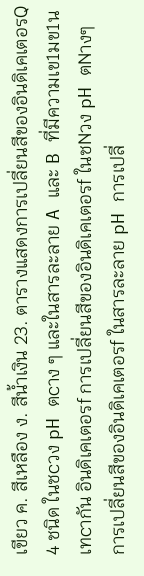เขียว ค. สีเหลือง ง. สีน้ำเงิน 23. ตารางแสดงการเปลี่ยนสีของอินดิเคเตอรQ 4 ชนิด ในชcวง pH ตcาง ๆ และในสารละลาย A และ B ที่มีความเข1มข1นเทcากัน อินดิเคเตอรf การเปลี่ยนสีของอินดิเคเตอรf ในชNวง pH ตNางๆ การเปลี่ยนสีของอินดิเคเตอรf ในสารละลาย pH การเปลี่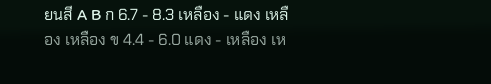ยนสี A B ก 6.7 - 8.3 เหลือง - แดง เหลือง เหลือง ข 4.4 - 6.0 แดง - เหลือง เห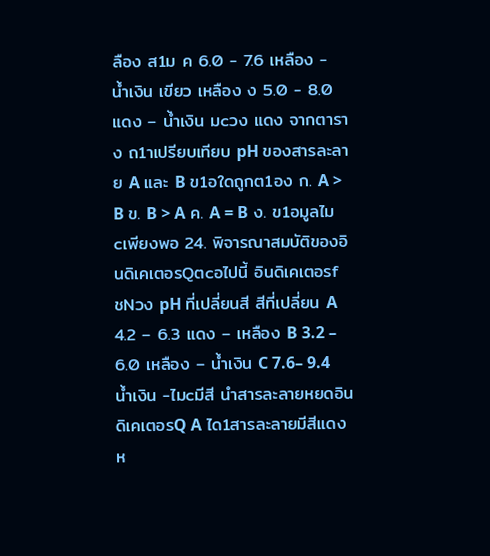ลือง ส1ม ค 6.0 - 7.6 เหลือง - น้ำเงิน เขียว เหลือง ง 5.0 - 8.0 แดง – น้ำเงิน มcวง แดง จากตาราง ถ1าเปรียบเทียบ pH ของสารละลาย A และ B ข1อใดถูกต1อง ก. A > B ข. B > A ค. A = B ง. ข1อมูลไมcเพียงพอ 24. พิจารณาสมบัติของอินดิเคเตอรQตcอไปนี้ อินดิเคเตอรf ชNวง pH ที่เปลี่ยนสี สีที่เปลี่ยน A 4.2 – 6.3 แดง – เหลือง B 3.2 – 6.0 เหลือง – น้ำเงิน C 7.6– 9.4 น้ำเงิน -ไมcมีสี นำสารละลายหยดอินดิเคเตอรQ A ได1สารละลายมีสีแดง ห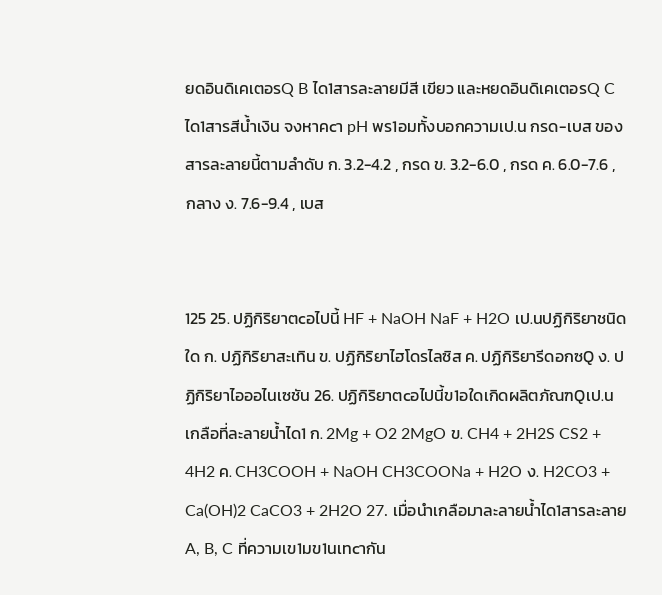ยดอินดิเคเตอรQ B ได1สารละลายมีสี เขียว และหยดอินดิเคเตอรQ C ได1สารสีน้ำเงิน จงหาคcา pH พร1อมทั้งบอกความเป.น กรด-เบส ของสารละลายนี้ตามลำดับ ก. 3.2-4.2 , กรด ข. 3.2-6.0 , กรด ค. 6.0-7.6 , กลาง ง. 7.6-9.4 , เบส


125 25. ปฏิกิริยาตcอไปนี้ HF + NaOH NaF + H2O เป.นปฏิกิริยาชนิดใด ก. ปฏิกิริยาสะเทิน ข. ปฏิกิริยาไฮโดรไลซิส ค. ปฏิกิริยารีดอกซQ ง. ปฏิกิริยาไอออไนเซชัน 26. ปฏิกิริยาตcอไปนี้ข1อใดเกิดผลิตภัณฑQเป.นเกลือที่ละลายน้ำได1 ก. 2Mg + O2 2MgO ข. CH4 + 2H2S CS2 + 4H2 ค. CH3COOH + NaOH CH3COONa + H2O ง. H2CO3 + Ca(OH)2 CaCO3 + 2H2O 27. เมื่อนำเกลือมาละลายน้ำได1สารละลาย A, B, C ที่ความเข1มข1นเทcากัน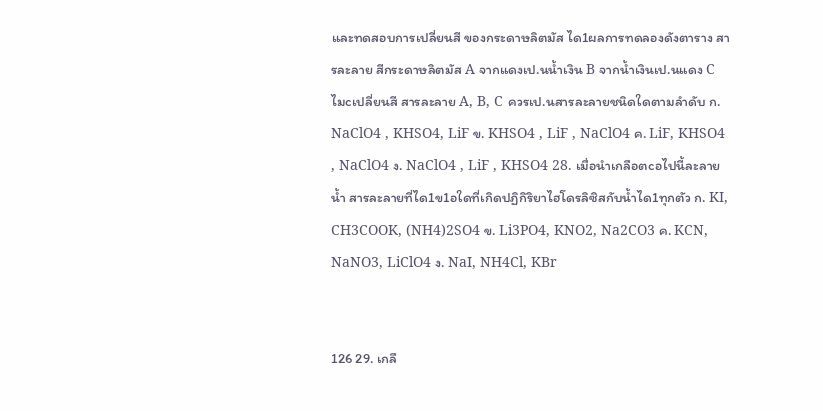และทดสอบการเปลี่ยนสี ของกระดาษลิตมัส ได1ผลการทดลองดังตาราง สารละลาย สีกระดาษลิตมัส A จากแดงเป.นน้ำเงิน B จากน้ำเงินเป.นแดง C ไมcเปลี่ยนสี สารละลาย A, B, C ควรเป.นสารละลายชนิดใดตามลำดับ ก. NaClO4 , KHSO4, LiF ข. KHSO4 , LiF , NaClO4 ค. LiF, KHSO4 , NaClO4 ง. NaClO4 , LiF , KHSO4 28. เมื่อนำเกลือตcอไปนี้ละลายน้ำ สารละลายที่ได1ข1อใดที่เกิดปฏิกิริยาไฮโดรลิซิสกับนํ้าได1ทุกตัว ก. KI, CH3COOK, (NH4)2SO4 ข. Li3PO4, KNO2, Na2CO3 ค. KCN, NaNO3, LiClO4 ง. NaI, NH4Cl, KBr


126 29. เกลื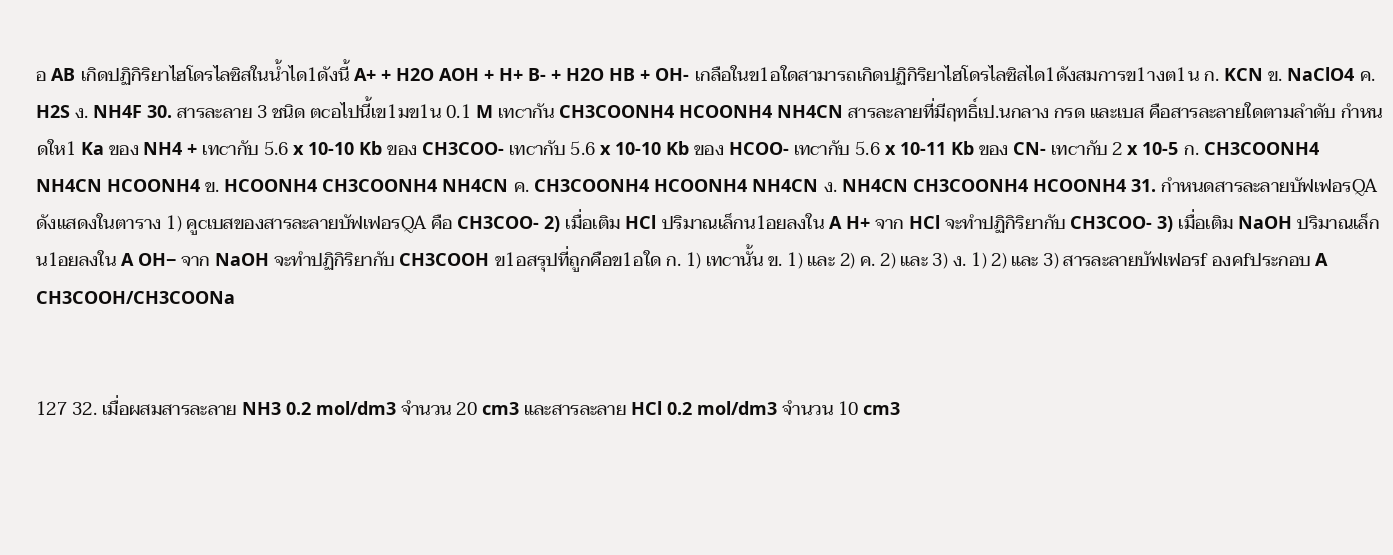อ AB เกิดปฏิกิริยาไฮโดรไลซิสในน้ำได1ดังนี้ A+ + H2O AOH + H+ B- + H2O HB + OH- เกลือในข1อใดสามารถเกิดปฏิกิริยาไฮโดรไลซิสได1ดังสมการข1างต1น ก. KCN ข. NaClO4 ค. H2S ง. NH4F 30. สารละลาย 3 ชนิด ตcอไปนี้เข1มข1น 0.1 M เทcากัน CH3COONH4 HCOONH4 NH4CN สารละลายที่มีฤทธิ์เป.นกลาง กรด และเบส คือสารละลายใดตามลำดับ กำหนดให1 Ka ของ NH4 + เทcากับ 5.6 x 10-10 Kb ของ CH3COO- เทcากับ 5.6 x 10-10 Kb ของ HCOO- เทcากับ 5.6 x 10-11 Kb ของ CN- เทcากับ 2 x 10-5 ก. CH3COONH4 NH4CN HCOONH4 ข. HCOONH4 CH3COONH4 NH4CN ค. CH3COONH4 HCOONH4 NH4CN ง. NH4CN CH3COONH4 HCOONH4 31. กำหนดสารละลายบัฟเฟอรQA ดังแสดงในตาราง 1) คูcเบสของสารละลายบัฟเฟอรQA คือ CH3COO- 2) เมื่อเติม HCl ปริมาณเล็กน1อยลงใน A H+ จาก HCl จะทำปฏิกิริยากับ CH3COO- 3) เมื่อเติม NaOH ปริมาณเล็กน1อยลงใน A OH− จาก NaOH จะทำปฏิกิริยากับ CH3COOH ข1อสรุปที่ถูกคือข1อใด ก. 1) เทcานั้น ข. 1) และ 2) ค. 2) และ 3) ง. 1) 2) และ 3) สารละลายบัฟเฟอรf องคfประกอบ A CH3COOH/CH3COONa


127 32. เมื่อผสมสารละลาย NH3 0.2 mol/dm3 จำนวน 20 cm3 และสารละลาย HCl 0.2 mol/dm3 จำนวน 10 cm3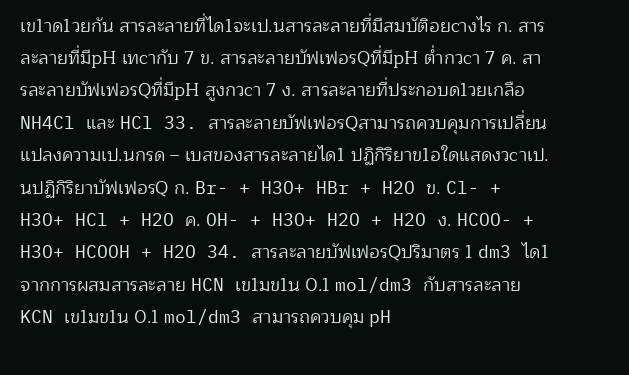เข1าด1วยกัน สารละลายที่ได1จะเป.นสารละลายที่มีสมบัติอยcางไร ก. สารละลายที่มีpH เทcากับ 7 ข. สารละลายบัฟเฟอรQที่มีpH ต่ำกวcา 7 ค. สารละลายบัฟเฟอรQที่มีpH สูงกวcา 7 ง. สารละลายที่ประกอบด1วยเกลือ NH4Cl และ HCl 33. สารละลายบัฟเฟอรQสามารถควบคุมการเปลี่ยนแปลงความเป.นกรด – เบสของสารละลายได1 ปฏิกิริยาข1อใดแสดงวcาเป.นปฏิกิริยาบัฟเฟอรQ ก. Br- + H3O+ HBr + H2O ข. Cl- + H3O+ HCl + H2O ค. OH- + H3O+ H2O + H2O ง. HCOO- + H3O+ HCOOH + H2O 34. สารละลายบัฟเฟอรQปริมาตร 1 dm3 ได1จากการผสมสารละลาย HCN เข1มข1น 0.1 mol/dm3 กับสารละลาย KCN เข1มข1น 0.1 mol/dm3 สามารถควบคุม pH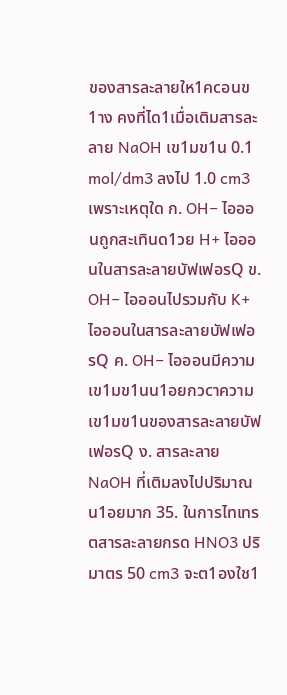ของสารละลายให1คcอนข1าง คงที่ได1เมื่อเติมสารละลาย NaOH เข1มข1น 0.1 mol/dm3 ลงไป 1.0 cm3 เพราะเหตุใด ก. OH− ไอออนถูกสะเทินด1วย H+ ไอออนในสารละลายบัฟเฟอรQ ข. OH− ไอออนไปรวมกับ K+ ไอออนในสารละลายบัฟเฟอรQ ค. OH− ไอออนมีความเข1มข1นน1อยกวcาความเข1มข1นของสารละลายบัฟเฟอรQ ง. สารละลาย NaOH ที่เติมลงไปปริมาณน1อยมาก 35. ในการไทเทรตสารละลายกรด HNO3 ปริมาตร 50 cm3 จะต1องใช1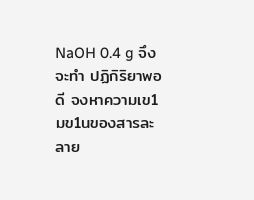NaOH 0.4 g จึงจะทำ ปฏิกิริยาพอดี จงหาความเข1มข1นของสารละลาย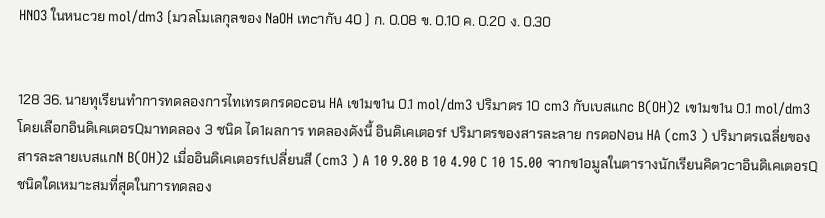HNO3 ในหนcวย mol/dm3 (มวลโมเลกุลของ NaOH เทcากับ 40 ) ก. 0.08 ข. 0.10 ค. 0.20 ง. 0.30


128 36. นายทุเรียนทำการทดลองการไทเทรตกรดอcอน HA เข1มข1น 0.1 mol/dm3 ปริมาตร 10 cm3 กับเบสแกc B(OH)2 เข1มข1น 0.1 mol/dm3 โดยเลือกอินดิเคเตอรQมาทดลอง 3 ชนิด ได1ผลการ ทดลองดังนี้ อินดิเคเตอรf ปริมาตรของสารละลาย กรดอNอน HA (cm3 ) ปริมาตรเฉลี่ยของสารละลายเบสแกN B(OH)2 เมื่ออินดิเคเตอรfเปลี่ยนสี (cm3 ) A 10 9.80 B 10 4.90 C 10 15.00 จากข1อมูลในตารางนักเรียนคิดวcาอินดิเคเตอรQชนิดใดเหมาะสมที่สุดในการทดลอง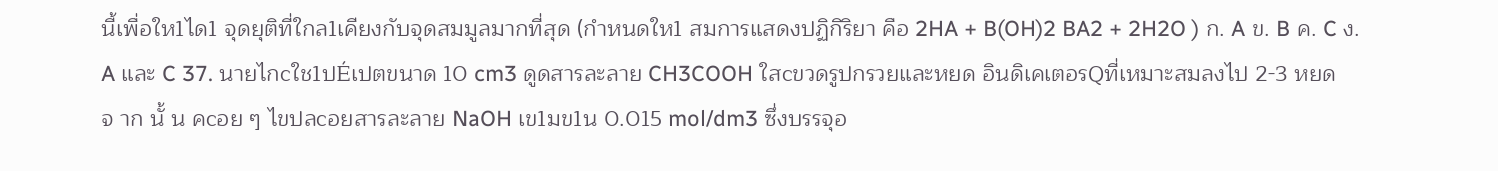นี้เพื่อให1ได1 จุดยุติที่ใกล1เคียงกับจุดสมมูลมากที่สุด (กำหนดให1 สมการแสดงปฏิกิริยา คือ 2HA + B(OH)2 BA2 + 2H2O ) ก. A ข. B ค. C ง. A และ C 37. นายไกcใช1ปÉเปตขนาด 10 cm3 ดูดสารละลาย CH3COOH ใสcขวดรูปกรวยและหยด อินดิเคเตอรQที่เหมาะสมลงไป 2-3 หยด จ าก นั้ น คcอย ๆ ไขปลcอยสารละลาย NaOH เข1มข1น 0.015 mol/dm3 ซึ่งบรรจุอ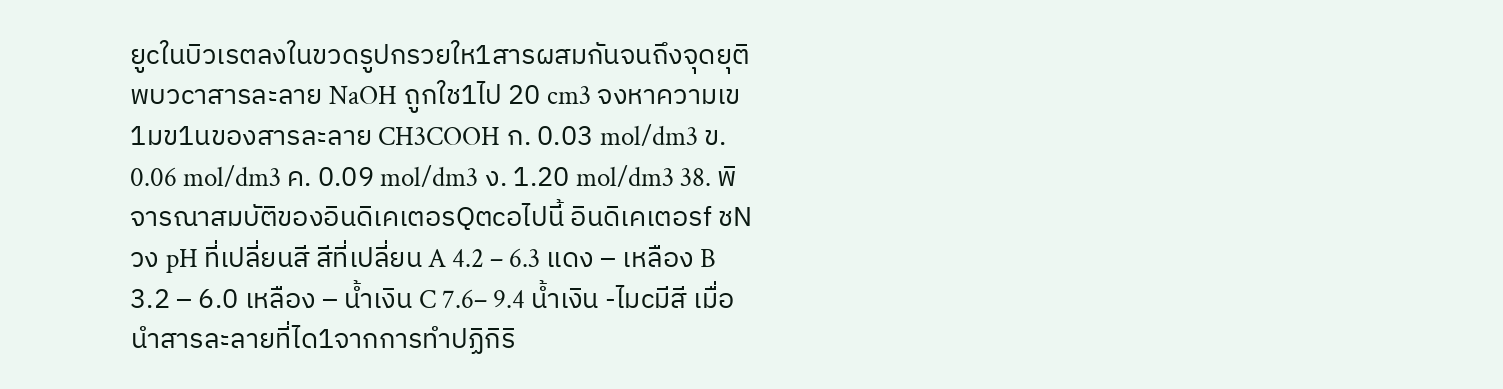ยูcในบิวเรตลงในขวดรูปกรวยให1สารผสมกันจนถึงจุดยุติ พบวcาสารละลาย NaOH ถูกใช1ไป 20 cm3 จงหาความเข1มข1นของสารละลาย CH3COOH ก. 0.03 mol/dm3 ข. 0.06 mol/dm3 ค. 0.09 mol/dm3 ง. 1.20 mol/dm3 38. พิจารณาสมบัติของอินดิเคเตอรQตcอไปนี้ อินดิเคเตอรf ชNวง pH ที่เปลี่ยนสี สีที่เปลี่ยน A 4.2 – 6.3 แดง – เหลือง B 3.2 – 6.0 เหลือง – น้ำเงิน C 7.6– 9.4 น้ำเงิน -ไมcมีสี เมื่อนำสารละลายที่ได1จากการทำปฏิกิริ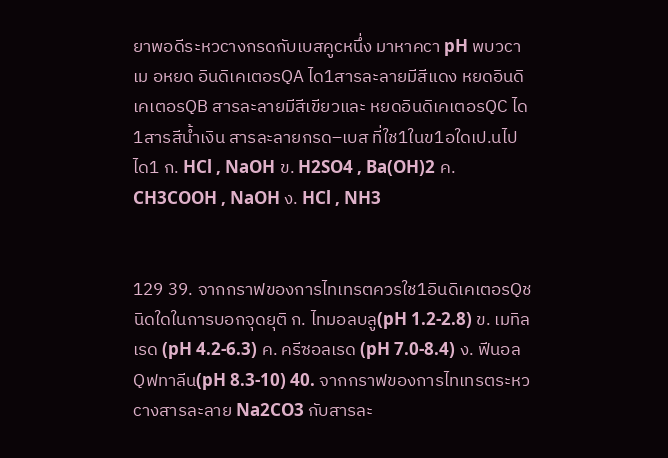ยาพอดีระหวcางกรดกับเบสคูcหนึ่ง มาหาคcา pH พบวcา เม อหยด อินดิเคเตอรQA ได1สารละลายมีสีแดง หยดอินดิเคเตอรQB สารละลายมีสีเขียวและ หยดอินดิเคเตอรQC ได1สารสีน้ำเงิน สารละลายกรด–เบส ที่ใช1ในข1อใดเป.นไปได1 ก. HCl , NaOH ข. H2SO4 , Ba(OH)2 ค. CH3COOH , NaOH ง. HCl , NH3


129 39. จากกราฟของการไทเทรตควรใช1อินดิเคเตอรQชนิดใดในการบอกจุดยุติ ก. ไทมอลบลู(pH 1.2-2.8) ข. เมทิลเรด (pH 4.2-6.3) ค. ครีซอลเรด (pH 7.0-8.4) ง. ฟีนอลQฟทาลีน(pH 8.3-10) 40. จากกราฟของการไทเทรตระหวcางสารละลาย Na2CO3 กับสารละ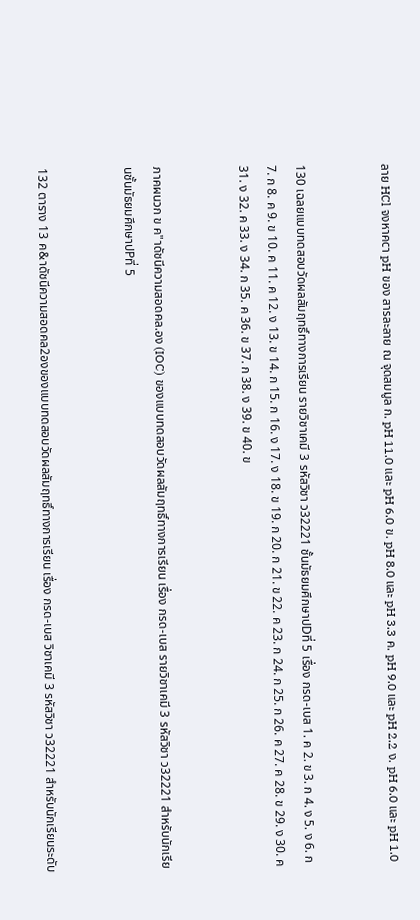ลาย HCl จงหาคcา pH ของ สารละลาย ณ จุดสมมูล ก. pH 11.0 และ pH 6.0 ข. pH 8.0 และ pH 3.3 ค. pH 9.0 และ pH 2.2 ง. pH 6.0 และ pH 1.0


130 เฉลยแบบทดสอบวัดผลสัมฤทธิ์ทางการเรียน รายวิชาเคมี 3 รหัสวิชา ว32221 ชั้นมัธยมศึกษาปDที่ 5 เรื่อง กรด-เบส 1. ค 2. ข 3. ก 4. ง 5. ง 6. ก 7. ก 8. ค 9. ข 10. ค 11. ค 12. ง 13. ข 14. ก 15. ก 16. ง 17. ง 18. ข 19. ก 20. ก 21. ข 22. ค 23. ก 24. ก 25. ก 26. ค 27. ค 28. ข 29. ง 30. ค 31. ง 32. ค 33. ง 34. ก 35. ค 36. ข 37. ก 38. ง 39. ข 40. ข


ภาคผนวก ข ค"าดัชนีความสอดคล.อง (IOC) ของแบบทดสอบวัดผลสัมฤทธิ์ทางการเรียน เรื่อง กรด-เบส รายวิชาเคมี 3 รหัสวิชา ว32221 สำหรับนักเรียนชั้นมัธยมศึกษาปPที่ 5


132 ตาราง 13 ค&าดัชนีความสอดคล2องของแบบทดสอบวัดผลสัมฤทธิ์ทางการเรียน เรื่อง กรด-เบส วิชาเคมี 3 รหัสวิชา ว32221 สำหรับนักเรียนระดับ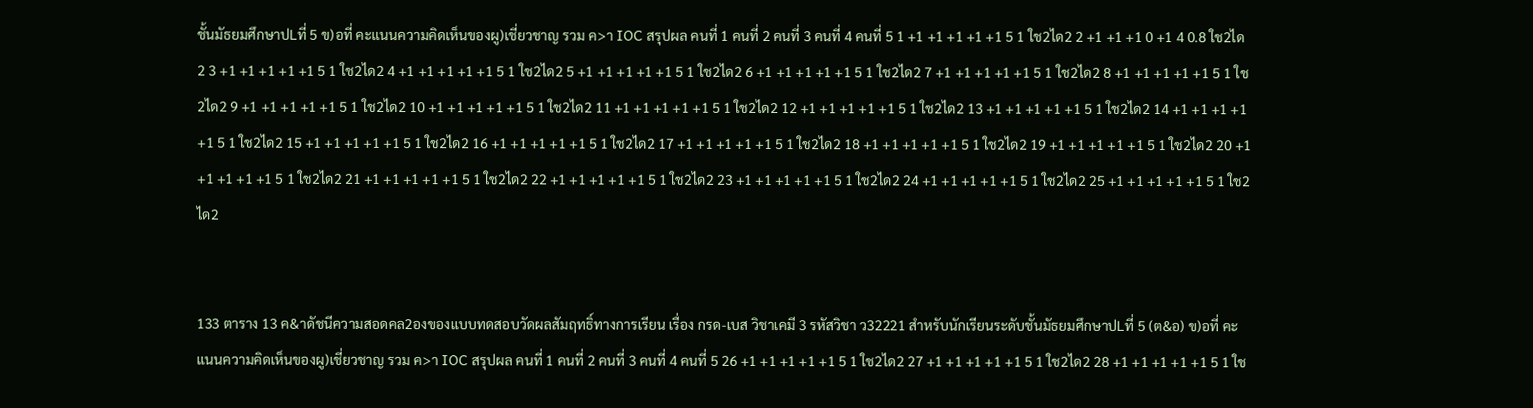ชั้นมัธยมศึกษาปLที่ 5 ข)อที่ คะแนนความคิดเห็นของผู)เชี่ยวชาญ รวม ค>า IOC สรุปผล คนที่ 1 คนที่ 2 คนที่ 3 คนที่ 4 คนที่ 5 1 +1 +1 +1 +1 +1 5 1 ใช2ได2 2 +1 +1 +1 0 +1 4 0.8 ใช2ได2 3 +1 +1 +1 +1 +1 5 1 ใช2ได2 4 +1 +1 +1 +1 +1 5 1 ใช2ได2 5 +1 +1 +1 +1 +1 5 1 ใช2ได2 6 +1 +1 +1 +1 +1 5 1 ใช2ได2 7 +1 +1 +1 +1 +1 5 1 ใช2ได2 8 +1 +1 +1 +1 +1 5 1 ใช2ได2 9 +1 +1 +1 +1 +1 5 1 ใช2ได2 10 +1 +1 +1 +1 +1 5 1 ใช2ได2 11 +1 +1 +1 +1 +1 5 1 ใช2ได2 12 +1 +1 +1 +1 +1 5 1 ใช2ได2 13 +1 +1 +1 +1 +1 5 1 ใช2ได2 14 +1 +1 +1 +1 +1 5 1 ใช2ได2 15 +1 +1 +1 +1 +1 5 1 ใช2ได2 16 +1 +1 +1 +1 +1 5 1 ใช2ได2 17 +1 +1 +1 +1 +1 5 1 ใช2ได2 18 +1 +1 +1 +1 +1 5 1 ใช2ได2 19 +1 +1 +1 +1 +1 5 1 ใช2ได2 20 +1 +1 +1 +1 +1 5 1 ใช2ได2 21 +1 +1 +1 +1 +1 5 1 ใช2ได2 22 +1 +1 +1 +1 +1 5 1 ใช2ได2 23 +1 +1 +1 +1 +1 5 1 ใช2ได2 24 +1 +1 +1 +1 +1 5 1 ใช2ได2 25 +1 +1 +1 +1 +1 5 1 ใช2ได2


133 ตาราง 13 ค&าดัชนีความสอดคล2องของแบบทดสอบวัดผลสัมฤทธิ์ทางการเรียน เรื่อง กรด-เบส วิชาเคมี 3 รหัสวิชา ว32221 สำหรับนักเรียนระดับชั้นมัธยมศึกษาปLที่ 5 (ต&อ) ข)อที่ คะแนนความคิดเห็นของผู)เชี่ยวชาญ รวม ค>า IOC สรุปผล คนที่ 1 คนที่ 2 คนที่ 3 คนที่ 4 คนที่ 5 26 +1 +1 +1 +1 +1 5 1 ใช2ได2 27 +1 +1 +1 +1 +1 5 1 ใช2ได2 28 +1 +1 +1 +1 +1 5 1 ใช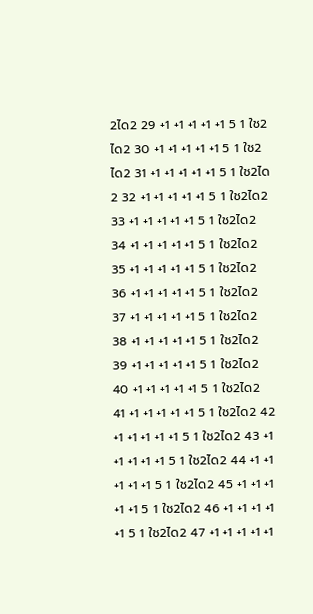2ได2 29 +1 +1 +1 +1 +1 5 1 ใช2ได2 30 +1 +1 +1 +1 +1 5 1 ใช2ได2 31 +1 +1 +1 +1 +1 5 1 ใช2ได2 32 +1 +1 +1 +1 +1 5 1 ใช2ได2 33 +1 +1 +1 +1 +1 5 1 ใช2ได2 34 +1 +1 +1 +1 +1 5 1 ใช2ได2 35 +1 +1 +1 +1 +1 5 1 ใช2ได2 36 +1 +1 +1 +1 +1 5 1 ใช2ได2 37 +1 +1 +1 +1 +1 5 1 ใช2ได2 38 +1 +1 +1 +1 +1 5 1 ใช2ได2 39 +1 +1 +1 +1 +1 5 1 ใช2ได2 40 +1 +1 +1 +1 +1 5 1 ใช2ได2 41 +1 +1 +1 +1 +1 5 1 ใช2ได2 42 +1 +1 +1 +1 +1 5 1 ใช2ได2 43 +1 +1 +1 +1 +1 5 1 ใช2ได2 44 +1 +1 +1 +1 +1 5 1 ใช2ได2 45 +1 +1 +1 +1 +1 5 1 ใช2ได2 46 +1 +1 +1 +1 +1 5 1 ใช2ได2 47 +1 +1 +1 +1 +1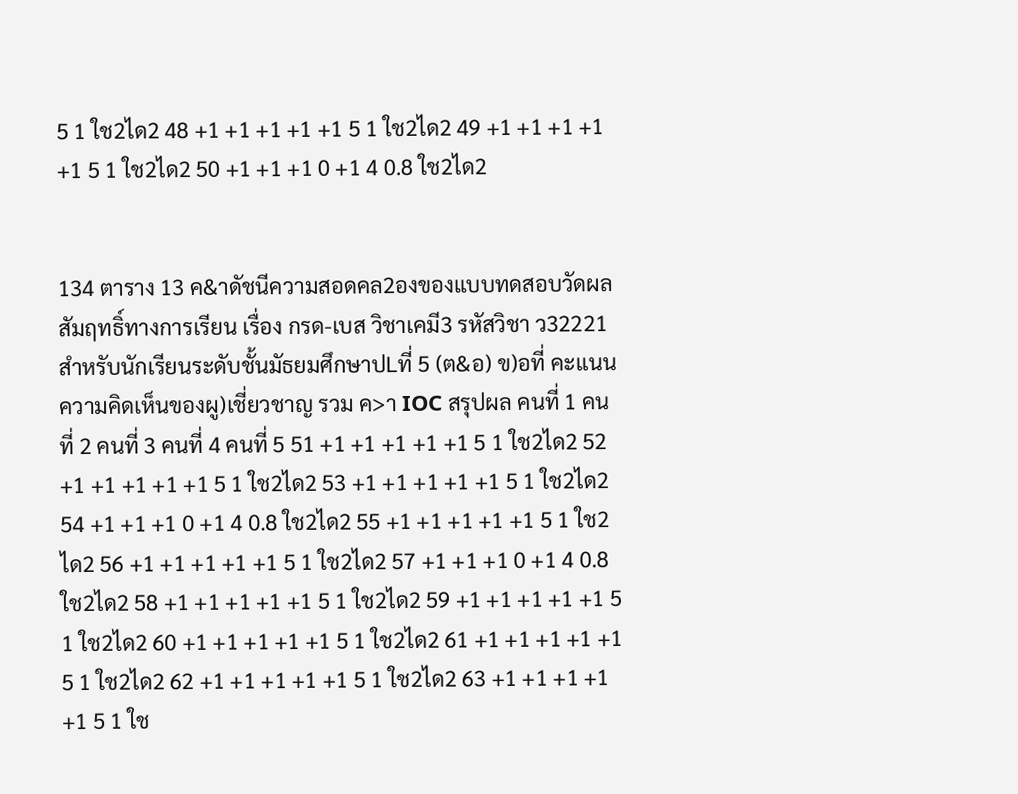5 1 ใช2ได2 48 +1 +1 +1 +1 +1 5 1 ใช2ได2 49 +1 +1 +1 +1 +1 5 1 ใช2ได2 50 +1 +1 +1 0 +1 4 0.8 ใช2ได2


134 ตาราง 13 ค&าดัชนีความสอดคล2องของแบบทดสอบวัดผลสัมฤทธิ์ทางการเรียน เรื่อง กรด-เบส วิชาเคมี3 รหัสวิชา ว32221 สำหรับนักเรียนระดับชั้นมัธยมศึกษาปLที่ 5 (ต&อ) ข)อที่ คะแนนความคิดเห็นของผู)เชี่ยวชาญ รวม ค>า IOC สรุปผล คนที่ 1 คนที่ 2 คนที่ 3 คนที่ 4 คนที่ 5 51 +1 +1 +1 +1 +1 5 1 ใช2ได2 52 +1 +1 +1 +1 +1 5 1 ใช2ได2 53 +1 +1 +1 +1 +1 5 1 ใช2ได2 54 +1 +1 +1 0 +1 4 0.8 ใช2ได2 55 +1 +1 +1 +1 +1 5 1 ใช2ได2 56 +1 +1 +1 +1 +1 5 1 ใช2ได2 57 +1 +1 +1 0 +1 4 0.8 ใช2ได2 58 +1 +1 +1 +1 +1 5 1 ใช2ได2 59 +1 +1 +1 +1 +1 5 1 ใช2ได2 60 +1 +1 +1 +1 +1 5 1 ใช2ได2 61 +1 +1 +1 +1 +1 5 1 ใช2ได2 62 +1 +1 +1 +1 +1 5 1 ใช2ได2 63 +1 +1 +1 +1 +1 5 1 ใช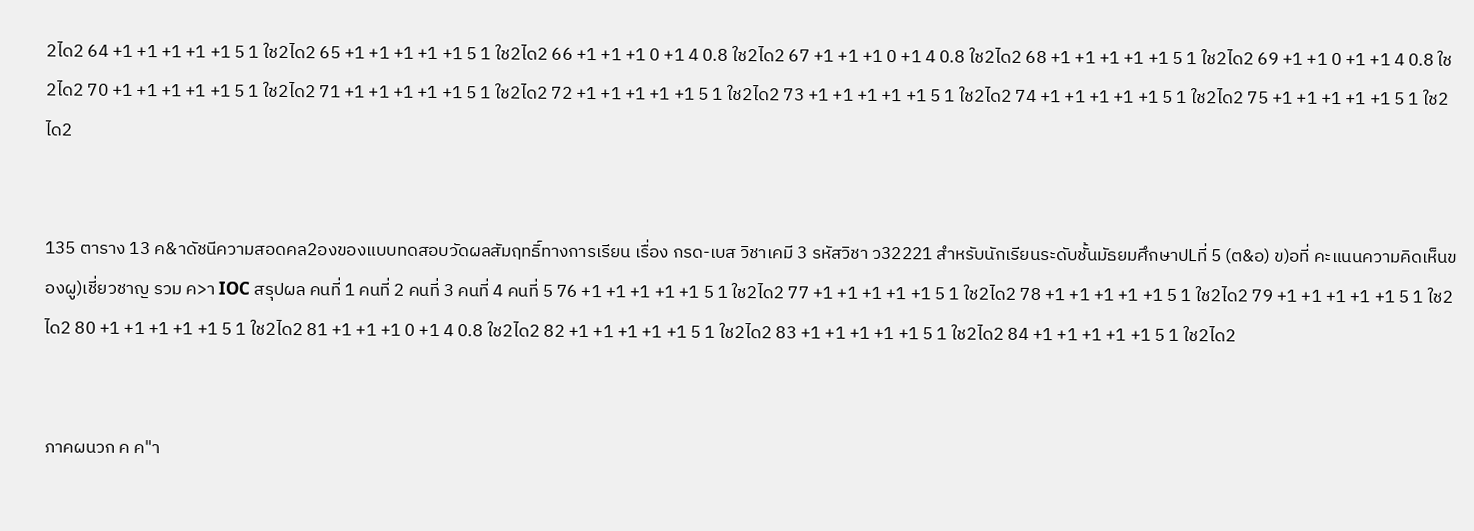2ได2 64 +1 +1 +1 +1 +1 5 1 ใช2ได2 65 +1 +1 +1 +1 +1 5 1 ใช2ได2 66 +1 +1 +1 0 +1 4 0.8 ใช2ได2 67 +1 +1 +1 0 +1 4 0.8 ใช2ได2 68 +1 +1 +1 +1 +1 5 1 ใช2ได2 69 +1 +1 0 +1 +1 4 0.8 ใช2ได2 70 +1 +1 +1 +1 +1 5 1 ใช2ได2 71 +1 +1 +1 +1 +1 5 1 ใช2ได2 72 +1 +1 +1 +1 +1 5 1 ใช2ได2 73 +1 +1 +1 +1 +1 5 1 ใช2ได2 74 +1 +1 +1 +1 +1 5 1 ใช2ได2 75 +1 +1 +1 +1 +1 5 1 ใช2ได2


135 ตาราง 13 ค&าดัชนีความสอดคล2องของแบบทดสอบวัดผลสัมฤทธิ์ทางการเรียน เรื่อง กรด-เบส วิชาเคมี 3 รหัสวิชา ว32221 สำหรับนักเรียนระดับชั้นมัธยมศึกษาปLที่ 5 (ต&อ) ข)อที่ คะแนนความคิดเห็นของผู)เชี่ยวชาญ รวม ค>า IOC สรุปผล คนที่ 1 คนที่ 2 คนที่ 3 คนที่ 4 คนที่ 5 76 +1 +1 +1 +1 +1 5 1 ใช2ได2 77 +1 +1 +1 +1 +1 5 1 ใช2ได2 78 +1 +1 +1 +1 +1 5 1 ใช2ได2 79 +1 +1 +1 +1 +1 5 1 ใช2ได2 80 +1 +1 +1 +1 +1 5 1 ใช2ได2 81 +1 +1 +1 0 +1 4 0.8 ใช2ได2 82 +1 +1 +1 +1 +1 5 1 ใช2ได2 83 +1 +1 +1 +1 +1 5 1 ใช2ได2 84 +1 +1 +1 +1 +1 5 1 ใช2ได2


ภาคผนวก ค ค"า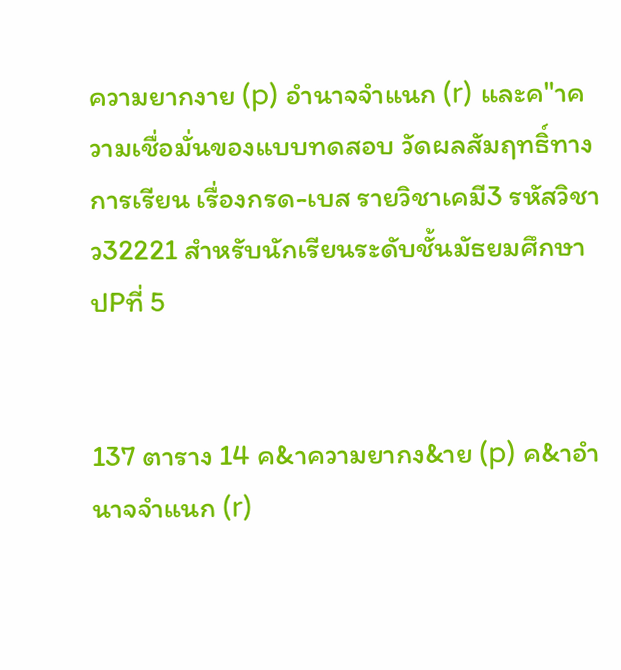ความยากงาย (p) อำนาจจำแนก (r) และค"าความเชื่อมั่นของแบบทดสอบ วัดผลสัมฤทธิ์ทางการเรียน เรื่องกรด-เบส รายวิชาเคมี3 รหัสวิชา ว32221 สำหรับนักเรียนระดับชั้นมัธยมศึกษาปPที่ 5


137 ตาราง 14 ค&าความยากง&าย (p) ค&าอำนาจจำแนก (r)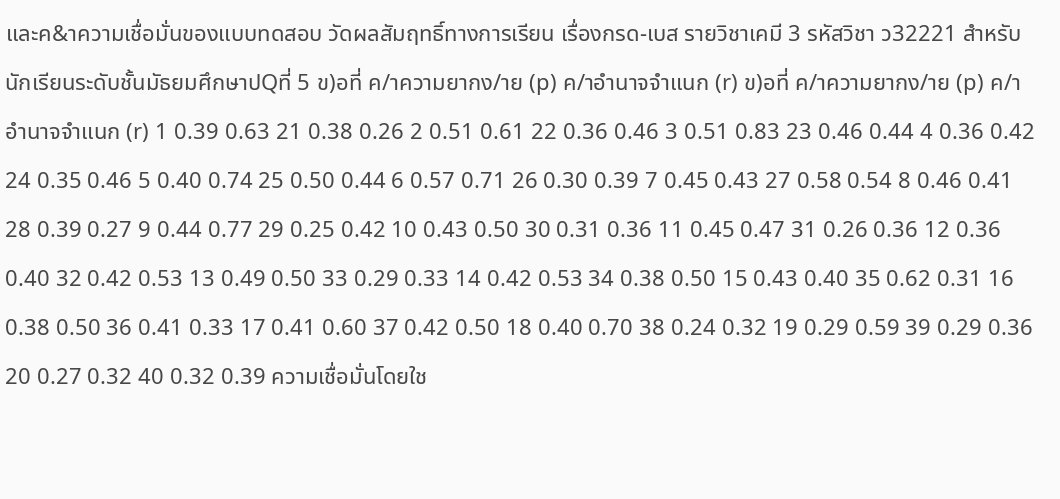และค&าความเชื่อมั่นของแบบทดสอบ วัดผลสัมฤทธิ์ทางการเรียน เรื่องกรด-เบส รายวิชาเคมี 3 รหัสวิชา ว32221 สำหรับนักเรียนระดับชั้นมัธยมศึกษาปQที่ 5 ข)อที่ ค/าความยากง/าย (p) ค/าอำนาจจำแนก (r) ข)อที่ ค/าความยากง/าย (p) ค/าอำนาจจำแนก (r) 1 0.39 0.63 21 0.38 0.26 2 0.51 0.61 22 0.36 0.46 3 0.51 0.83 23 0.46 0.44 4 0.36 0.42 24 0.35 0.46 5 0.40 0.74 25 0.50 0.44 6 0.57 0.71 26 0.30 0.39 7 0.45 0.43 27 0.58 0.54 8 0.46 0.41 28 0.39 0.27 9 0.44 0.77 29 0.25 0.42 10 0.43 0.50 30 0.31 0.36 11 0.45 0.47 31 0.26 0.36 12 0.36 0.40 32 0.42 0.53 13 0.49 0.50 33 0.29 0.33 14 0.42 0.53 34 0.38 0.50 15 0.43 0.40 35 0.62 0.31 16 0.38 0.50 36 0.41 0.33 17 0.41 0.60 37 0.42 0.50 18 0.40 0.70 38 0.24 0.32 19 0.29 0.59 39 0.29 0.36 20 0.27 0.32 40 0.32 0.39 ความเชื่อมั่นโดยใช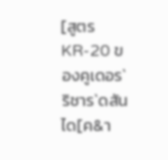[สูตร KR-20 ของคูเดอร` ริชาร`ดสัน ได[ค&า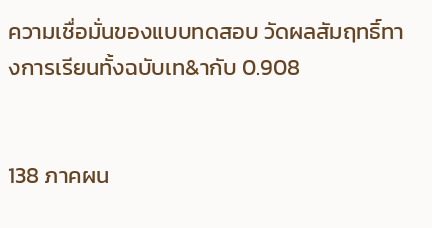ความเชื่อมั่นของแบบทดสอบ วัดผลสัมฤทธิ์ทางการเรียนทั้งฉบับเท&ากับ 0.908


138 ภาคผน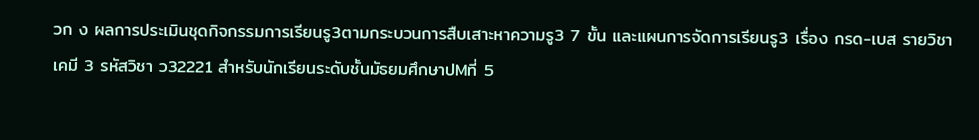วก ง ผลการประเมินชุดกิจกรรมการเรียนรู3ตามกระบวนการสืบเสาะหาความรู3 7 ขั้น และแผนการจัดการเรียนรู3 เรื่อง กรด-เบส รายวิชาเคมี 3 รหัสวิชา ว32221 สำหรับนักเรียนระดับชั้นมัธยมศึกษาปMที่ 5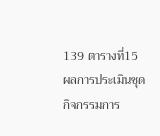139 ตารางที่15 ผลการประเมินชุดกิจกรรมการ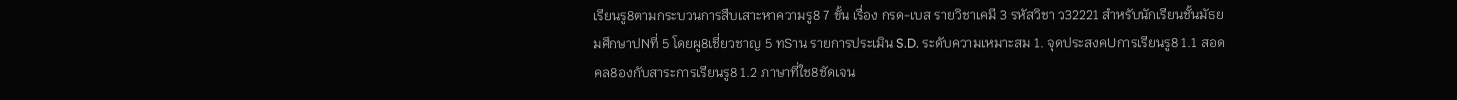เรียนรู8ตามกระบวนการสืบเสาะหาความรู8 7 ขั้น เรื่อง กรด-เบส รายวิชาเคมี 3 รหัสวิชา ว32221 สำหรับนักเรียนชั้นมัธยมศึกษาปNที่ 5 โดยผู8เชี่ยวชาญ 5 ทSาน รายการประเมิน S.D. ระดับความเหมาะสม 1. จุดประสงคUการเรียนรู8 1.1 สอดคล8องกับสาระการเรียนรู8 1.2 ภาษาที่ใช8ชัดเจน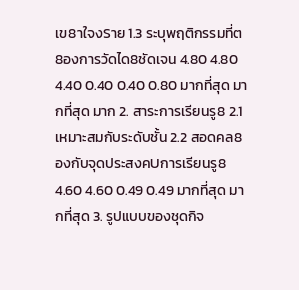เข8าใจงSาย 1.3 ระบุพฤติกรรมที่ต8องการวัดได8ชัดเจน 4.80 4.80 4.40 0.40 0.40 0.80 มากที่สุด มากที่สุด มาก 2. สาระการเรียนรู8 2.1 เหมาะสมกับระดับชั้น 2.2 สอดคล8องกับจุดประสงคUการเรียนรู8 4.60 4.60 0.49 0.49 มากที่สุด มากที่สุด 3. รูปแบบของชุดกิจ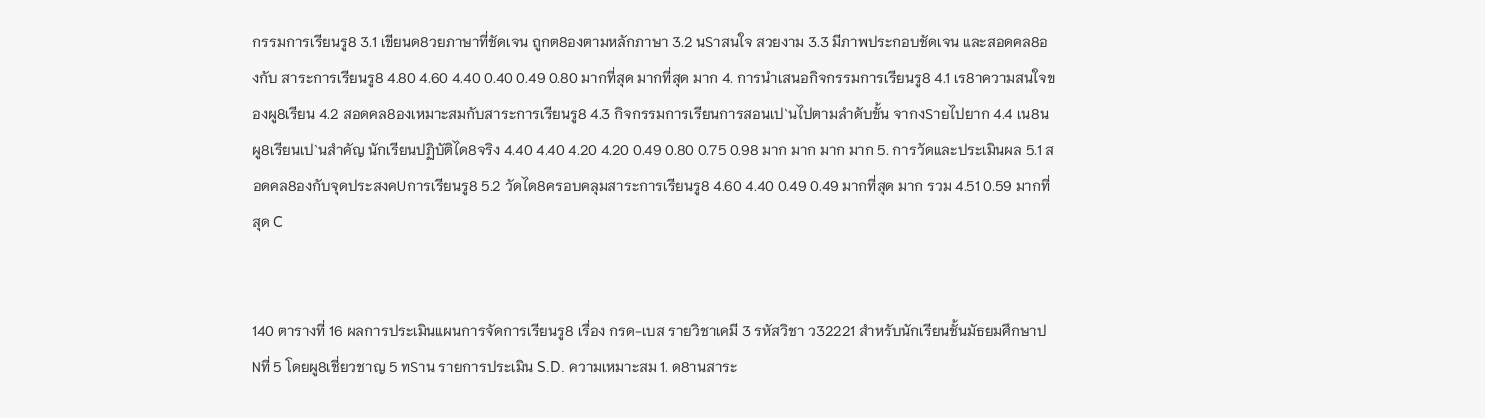กรรมการเรียนรู8 3.1 เขียนด8วยภาษาที่ชัดเจน ถูกต8องตามหลักภาษา 3.2 นSาสนใจ สวยงาม 3.3 มีภาพประกอบชัดเจน และสอดคล8องกับ สาระการเรียนรู8 4.80 4.60 4.40 0.40 0.49 0.80 มากที่สุด มากที่สุด มาก 4. การนำเสนอกิจกรรมการเรียนรู8 4.1 เร8าความสนใจของผู8เรียน 4.2 สอดคล8องเหมาะสมกับสาระการเรียนรู8 4.3 กิจกรรมการเรียนการสอนเป`นไปตามลำดับขั้น จากงSายไปยาก 4.4 เน8นผู8เรียนเป`นสำคัญ นักเรียนปฏิบัติได8จริง 4.40 4.40 4.20 4.20 0.49 0.80 0.75 0.98 มาก มาก มาก มาก 5. การวัดและประเมินผล 5.1 สอดคล8องกับจุดประสงคUการเรียนรู8 5.2 วัดได8ครอบคลุมสาระการเรียนรู8 4.60 4.40 0.49 0.49 มากที่สุด มาก รวม 4.51 0.59 มากที่สุด C


140 ตารางที่ 16 ผลการประเมินแผนการจัดการเรียนรู8 เรื่อง กรด-เบส รายวิชาเคมี 3 รหัสวิชา ว32221 สำหรับนักเรียนชั้นมัธยมศึกษาปNที่ 5 โดยผู8เชี่ยวชาญ 5 ทSาน รายการประเมิน S.D. ความเหมาะสม 1. ด8านสาระ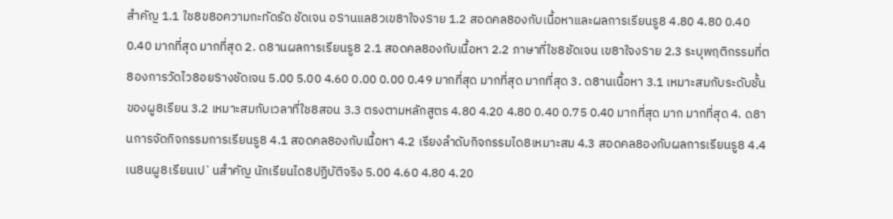สำคัญ 1.1 ใช8ข8อความกะทัดรัด ชัดเจน อSานแล8วเข8าใจงSาย 1.2 สอดคล8องกับเนื้อหาและผลการเรียนรู8 4.80 4.80 0.40 0.40 มากที่สุด มากที่สุด 2. ด8านผลการเรียนรู8 2.1 สอดคล8องกับเนื้อหา 2.2 ภาษาที่ใช8ชัดเจน เข8าใจงSาย 2.3 ระบุพฤติกรรมที่ต8องการวัดไว8อยSางชัดเจน 5.00 5.00 4.60 0.00 0.00 0.49 มากที่สุด มากที่สุด มากที่สุด 3. ด8านเนื้อหา 3.1 เหมาะสมกับระดับชั้นของผู8เรียน 3.2 เหมาะสมกับเวลาที่ใช8สอน 3.3 ตรงตามหลักสูตร 4.80 4.20 4.80 0.40 0.75 0.40 มากที่สุด มาก มากที่สุด 4. ด8านการจัดกิจกรรมการเรียนรู8 4.1 สอดคล8องกับเนื้อหา 4.2 เรียงลำดับกิจกรรมได8เหมาะสม 4.3 สอดคล8องกับผลการเรียนรู8 4.4 เน8นผู8เรียนเป`นสำคัญ นักเรียนได8ปฏิบัติจริง 5.00 4.60 4.80 4.20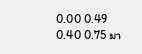0.00 0.49 0.40 0.75 มา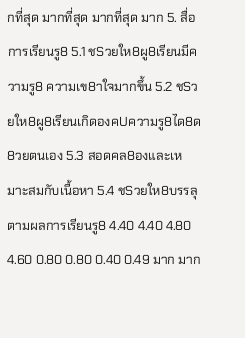กที่สุด มากที่สุด มากที่สุด มาก 5. สื่อการเรียนรู8 5.1 ชSวยให8ผู8เรียนมีความรู8 ความเข8าใจมากขึ้น 5.2 ชSวยให8ผู8เรียนเกิดองคUความรู8ได8ด8วยตนเอง 5.3 สอดคล8องและเหมาะสมกับเนื้อหา 5.4 ชSวยให8บรรลุตามผลการเรียนรู8 4.40 4.40 4.80 4.60 0.80 0.80 0.40 0.49 มาก มาก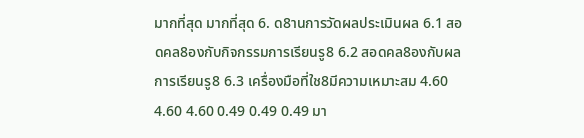มากที่สุด มากที่สุด 6. ด8านการวัดผลประเมินผล 6.1 สอดคล8องกับกิจกรรมการเรียนรู8 6.2 สอดคล8องกับผลการเรียนรู8 6.3 เครื่องมือที่ใช8มีความเหมาะสม 4.60 4.60 4.60 0.49 0.49 0.49 มา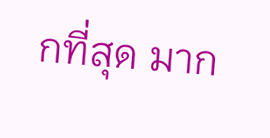กที่สุด มาก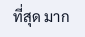ที่สุด มาก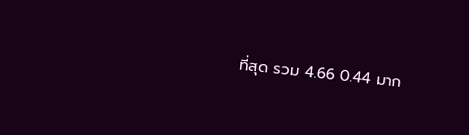ที่สุด รวม 4.66 0.44 มาก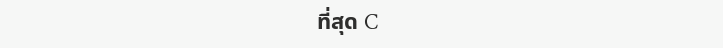ที่สุด C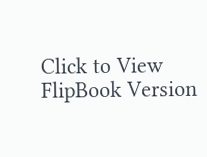Click to View FlipBook Version